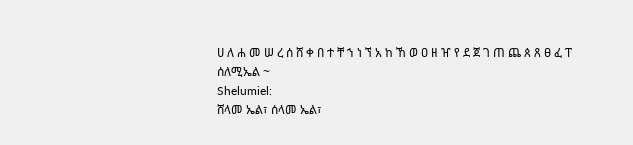ሀ ለ ሐ መ ሠ ረ ሰ ሸ ቀ በ ተ ቸ ኀ ነ ኘ አ ከ ኸ ወ ዐ ዘ ዠ የ ደ ጀ ገ ጠ ጨ ጰ ጸ ፀ ፈ ፐ
ሰለሚኤል ~
Shelumiel:
ሸላመ ኤል፣ ሰላመ ኤል፣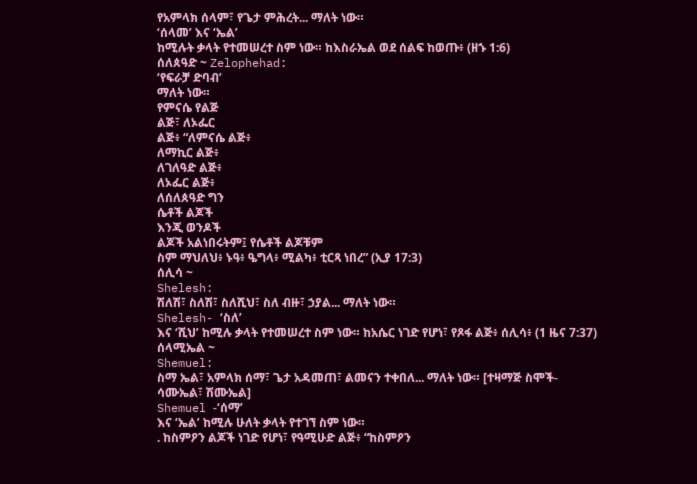የአምላክ ሰላም፣ የጌታ ምሕረት... ማለት ነው።
‘ሰላመ’ እና ‘ኤል’
ከሚሉት ቃላት የተመሠረተ ስም ነው። ከእስራኤል ወደ ሰልፍ ከወጡ፥ (ዘኁ 1:6)
ሰለጰዓድ ~ Zelophehad:
‘የፍራቻ ድባብ’
ማለት ነው።
የምናሴ የልጅ
ልጅ፣ ለኦፌር
ልጅ፥ “ለምናሴ ልጅ፥
ለማኪር ልጅ፥
ለገለዓድ ልጅ፥
ለኦፌር ልጅ፥
ለሰለጰዓድ ግን
ሴቶች ልጆች
እንጂ ወንዶች
ልጆች አልነበሩትም፤ የሴቶች ልጆቹም
ስም ማህለህ፥ ኑዓ፥ ዔግላ፥ ሚልካ፥ ቲርጻ ነበረ” (ኢያ 17:3)
ሰሊሳ ~
Shelesh:
ሽለሽ፣ ስለሽ፣ ስለሺህ፣ ስለ ብዙ፣ ኃያል... ማለት ነው።
Shelesh- ‘ስለ’
እና ‘ሺህ’ ከሚሉ ቃላት የተመሠረተ ስም ነው። ከአሴር ነገድ የሆነ፣ የጾፋ ልጅ፥ ሰሊሳ፥ (1 ዜና 7:37)
ሰላሚኤል ~
Shemuel:
ስማ ኤል፣ አምላክ ሰማ፣ ጌታ አዳመጠ፣ ልመናን ተቀበለ... ማለት ነው። [ተዛማጅ ስሞች-
ሳሙኤል፣ ሽሙኤል]
Shemuel -‘ሰማ’
እና ‘ኤል’ ከሚሉ ሁለት ቃላት የተገኘ ስም ነው።
. ከስምዖን ልጆች ነገድ የሆነ፣ የዓሚሁድ ልጅ፥ “ከስምዖን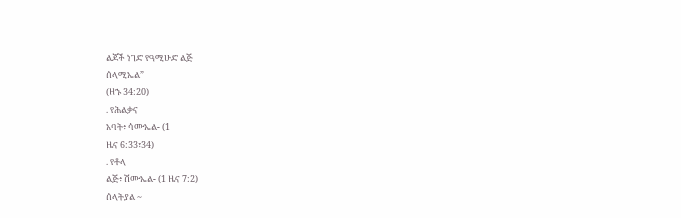ልጆች ነገድ የዓሚሁድ ልጅ
ሰላሚኤል”
(ዘኁ 34:20)
. የሕልቃና
አባት፥ ሳሙኤል- (1
ዜና 6:33፣34)
. የቶላ
ልጅ፥ ሽሙኤል- (1 ዜና 7:2)
ሰላትያል ~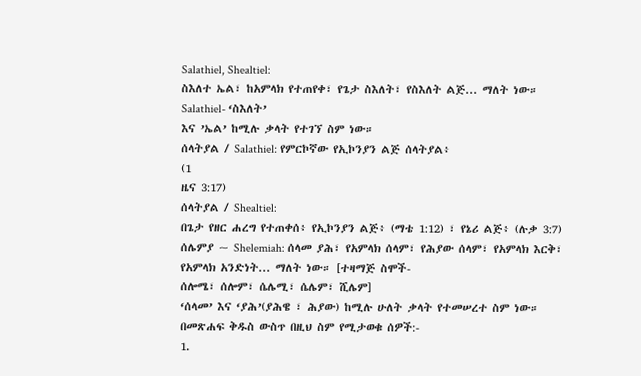Salathiel, Shealtiel:
ስእለተ ኤል፣ ከአምላክ የተጠየቀ፣ የጌታ ስእለት፣ የስእለት ልጅ... ማለት ነው።
Salathiel- ‘ስእለት’
እና ’ኤል’ ከሚሉ ቃላት የተገኘ ስም ነው።
ሰላትያል / Salathiel: የምርኮኛው የኢኮንያን ልጅ ሰላትያል፥
(1
ዜና 3:17)
ሰላትያል / Shealtiel:
በጌታ የዘር ሐረግ የተጠቀሰ፥ የኢኮንያን ልጅ፥ (ማቴ 1:12) ፣ የኔሪ ልጅ፥ (ሉቃ 3:7)
ሰሌምያ ~ Shelemiah: ሰላመ ያሕ፣ የአምላክ ሰላም፣ የሕያው ሰላም፣ የአምላክ እርቅ፣ የአምላክ አንድነት... ማለት ነው። [ተዛማጅ ስሞች-
ሰሎሜ፣ ሰሎም፣ ሴሌሚ፣ ሴሌም፣ ሺሌም]
‘ሰላመ’ እና ‘ያሕ’(ያሕዌ ፣ ሕያው) ከሚሉ ሁለት ቃላት የተመሠረተ ስም ነው። በመጽሐፍ ቅዱስ ውስጥ በዚህ ስም የሚታወቁ ሰዎች:-
1.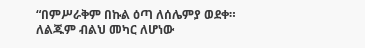“በምሥራቅም በኩል ዕጣ ለሰሌምያ ወደቀ። ለልጁም ብልህ መካር ለሆነው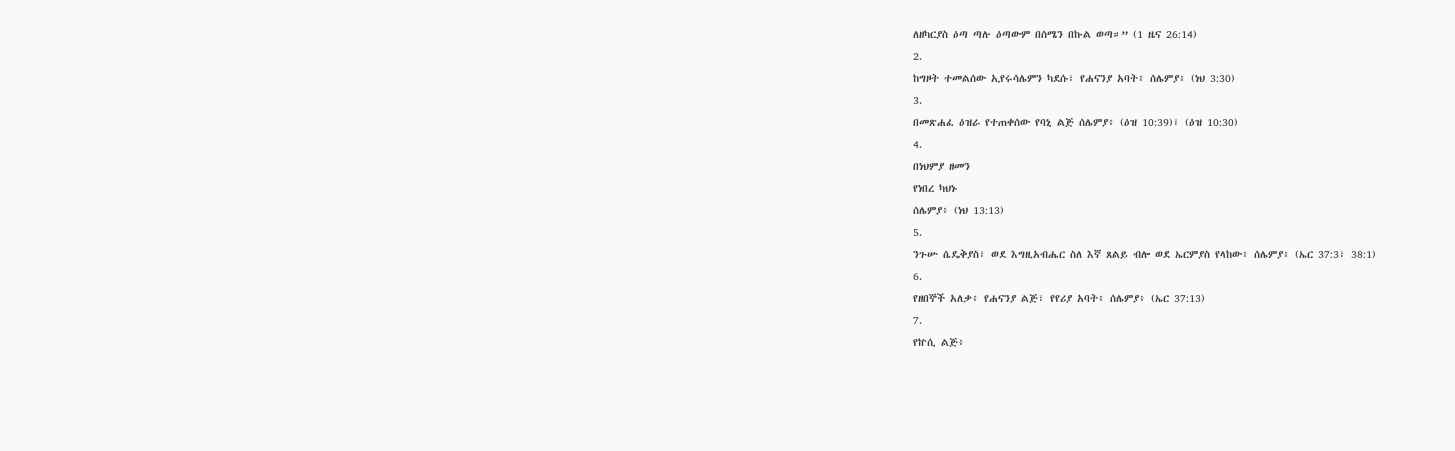ለዘካርያስ ዕጣ ጣሉ ዕጣውም በሰሜን በኩል ወጣ።” (1 ዜና 26:14)
2.
ከግዞት ተመልሰው ኢየሩሳሌምን ካደሱ፣ የሐናንያ አባት፥ ሰሌምያ፥ (ነህ 3:30)
3.
በመጽሐፈ ዕዝራ የተጠቀሰው የባኒ ልጅ ሰሌምያ፥ (ዕዝ 10:39)፣ (ዕዝ 10:30)
4.
በነህምያ ዘመን
የነበረ ካህኑ
ሰሌምያ፥ (ነህ 13:13)
5.
ንጉሡ ሴዴቅያስ፣ ወደ እግዚአብሔር ስለ እኛ ጸልይ ብሎ ወደ ኤርምያስ የላከው፥ ሰሌምያ፥ (ኤር 37:3፣ 38:1)
6.
የዘበኞች አለቃ፥ የሐናንያ ልጅ፣ የየሪያ አባት፥ ሰሌምያ፥ (ኤር 37:13)
7.
የኵሲ ልጅ፥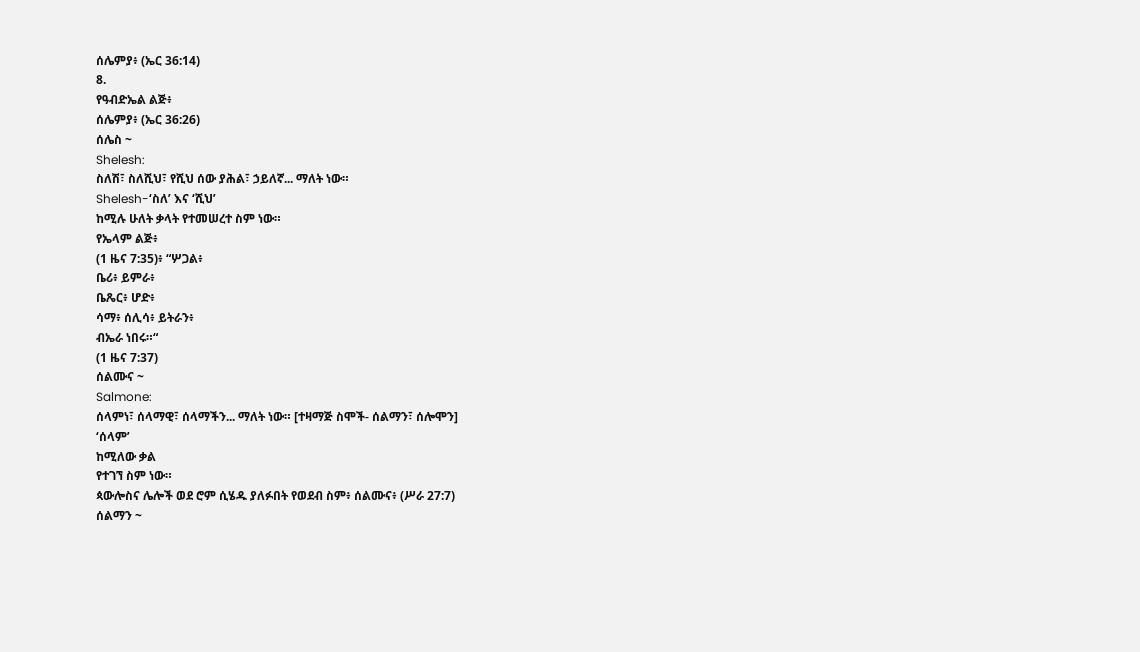ሰሌምያ፥ (ኤር 36:14)
8.
የዓብድኤል ልጅ፥
ሰሌምያ፥ (ኤር 36:26)
ሰሌስ ~
Shelesh:
ስለሽ፣ ስለሺህ፣ የሺህ ሰው ያሕል፣ ኃይለኛ... ማለት ነው።
Shelesh-‘ስለ’ እና ‘ሺህ’
ከሚሉ ሁለት ቃላት የተመሠረተ ስም ነው።
የኤላም ልጅ፥
(1 ዜና 7:35)፥ “ሦጋል፥
ቤሪ፥ ይምራ፥
ቤጼር፥ ሆድ፥
ሳማ፥ ሰሊሳ፥ ይትራን፥
ብኤራ ነበሩ።“
(1 ዜና 7:37)
ሰልሙና ~
Salmone:
ሰላምነ፣ ሰላማዊ፣ ሰላማችን... ማለት ነው። [ተዛማጅ ስሞች- ሰልማን፣ ሰሎሞን]
‘ሰላም’
ከሚለው ቃል
የተገኘ ስም ነው።
ጳውሎስና ሌሎች ወደ ሮም ሲሄዱ ያለፉበት የወደብ ስም፥ ሰልሙና፥ (ሥራ 27:7)
ሰልማን ~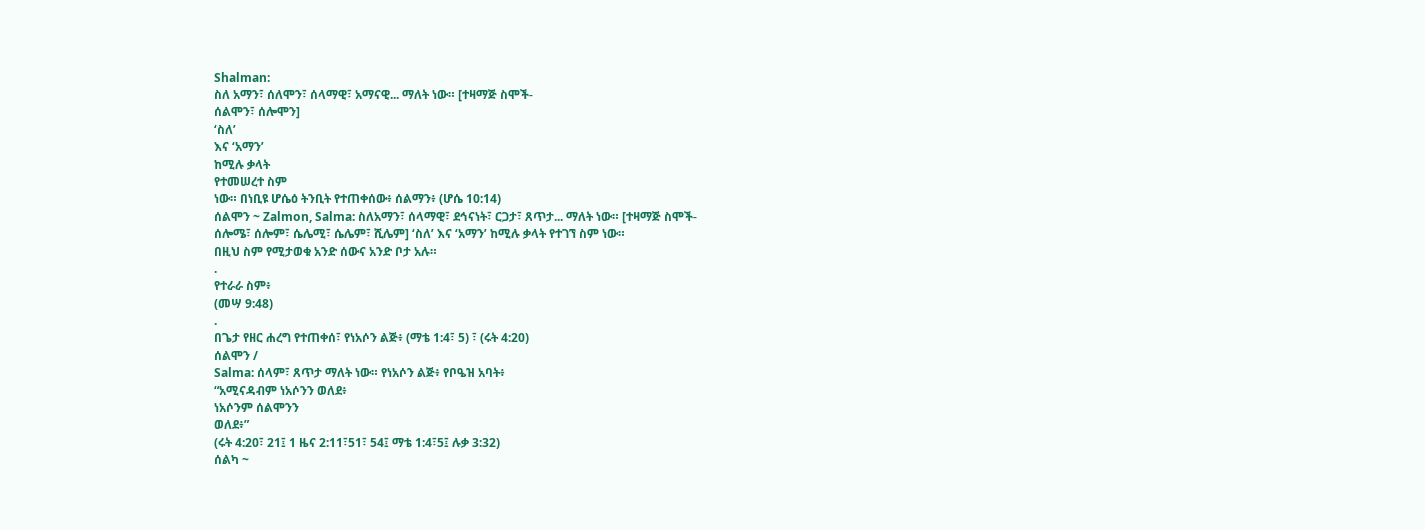Shalman:
ስለ አማን፣ ሰለሞን፣ ሰላማዊ፣ አማናዊ... ማለት ነው። [ተዛማጅ ስሞች-
ሰልሞን፣ ሰሎሞን]
‘ስለ’
እና ‘አማን’
ከሚሉ ቃላት
የተመሠረተ ስም
ነው። በነቢዩ ሆሴዕ ትንቢት የተጠቀሰው፥ ሰልማን፥ (ሆሴ 10:14)
ሰልሞን ~ Zalmon, Salma: ስለአማን፣ ሰላማዊ፣ ደኅናነት፣ ርጋታ፣ ጸጥታ... ማለት ነው። [ተዛማጅ ስሞች-
ሰሎሜ፣ ሰሎም፣ ሴሌሚ፣ ሴሌም፣ ሺሌም] ‘ስለ’ እና ‘አማን’ ከሚሉ ቃላት የተገኘ ስም ነው።
በዚህ ስም የሚታወቁ አንድ ሰውና አንድ ቦታ አሉ።
.
የተራራ ስም፥
(መሣ 9:48)
.
በጌታ የዘር ሐረግ የተጠቀሰ፣ የነአሶን ልጅ፥ (ማቴ 1:4፣ 5) ፣ (ሩት 4:20)
ሰልሞን /
Salma: ሰላም፣ ጸጥታ ማለት ነው። የነአሶን ልጅ፥ የቦዔዝ አባት፥
“አሚናዳብም ነአሶንን ወለደ፥
ነአሶንም ሰልሞንን
ወለደ፥”
(ሩት 4:20፣ 21፤ 1 ዜና 2:11፣51፣ 54፤ ማቴ 1:4፣5፤ ሉቃ 3:32)
ሰልካ ~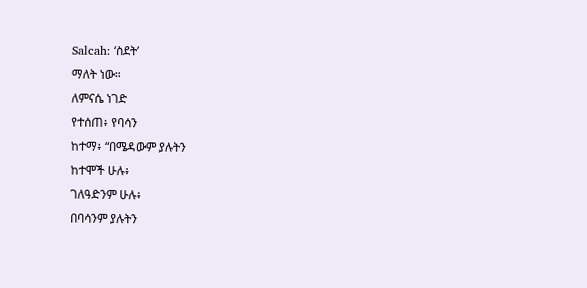Salcah: ‘ስደት’
ማለት ነው።
ለምናሴ ነገድ
የተሰጠ፥ የባሳን
ከተማ፥ “በሜዳውም ያሉትን
ከተሞች ሁሉ፥
ገለዓድንም ሁሉ፥
በባሳንም ያሉትን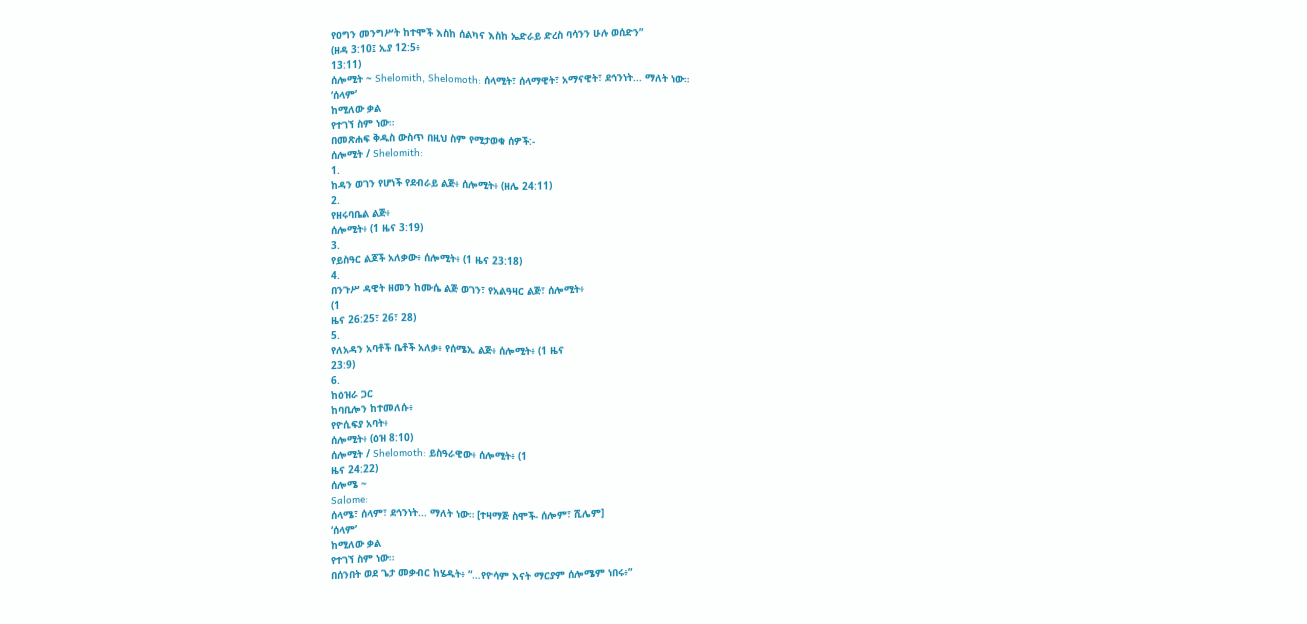የዐግን መንግሥት ከተሞች እስከ ሰልካና እስከ ኤድራይ ድረስ ባሳንን ሁሉ ወሰድን”
(ዘዳ 3:10፤ ኢያ 12:5፥
13:11)
ሰሎሚት ~ Shelomith, Shelomoth: ሰላሚት፣ ሰላማዊት፣ አማናዊት፣ ደኅንነት... ማለት ነው።
‘ሰላም’
ከሚለው ቃል
የተገኘ ስም ነው።
በመጽሐፍ ቅዱስ ውስጥ በዚህ ስም የሚታወቁ ሰዎች:-
ሰሎሚት / Shelomith:
1.
ከዳን ወገን የሆነች የደብራይ ልጅ፥ ሰሎሚት፥ (ዘሌ 24:11)
2.
የዘሩባቤል ልጅ፥
ሰሎሚት፥ (1 ዜና 3:19)
3.
የይስዓር ልጆች አለቃው፥ ሰሎሚት፥ (1 ዜና 23:18)
4.
በንጉሥ ዳዊት ዘመን ከሙሴ ልጅ ወገን፣ የአልዓዛር ልጅ፣ ሰሎሚት፥
(1
ዜና 26:25፣ 26፣ 28)
5.
የለአዳን አባቶች ቤቶች አለቃ፥ የሰሜኢ ልጅ፥ ሰሎሚት፥ (1 ዜና
23:9)
6.
ከዕዝራ ጋር
ከባቢሎን ከተመለሱ፥
የዮሲፍያ አባት፥
ሰሎሚት፥ (ዕዝ 8:10)
ሰሎሚት / Shelomoth: ይስዓራዊው፥ ሰሎሚት፥ (1
ዜና 24:22)
ሰሎሜ ~
Salome:
ሰላሜ፣ ሰላም፣ ደኅንነት... ማለት ነው። [ተዛማጅ ስሞች- ሰሎም፣ ሺሌም]
‘ሰላም’
ከሚለው ቃል
የተገኘ ስም ነው።
በሰንበት ወደ ጌታ መቃብር ከሄዱት፥ “…የዮሳም እናት ማርያም ሰሎሜም ነበሩ፥”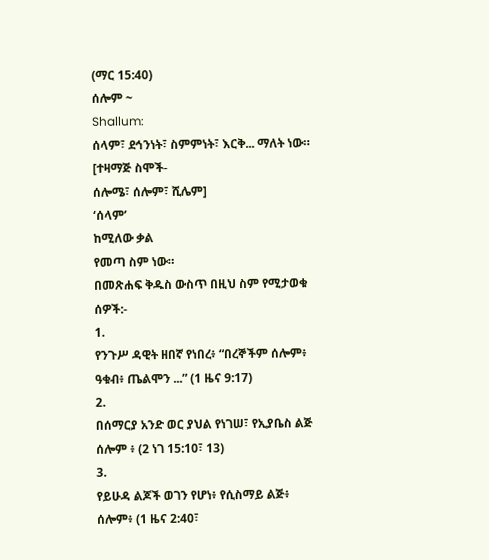(ማር 15:40)
ሰሎም ~
Shallum:
ሰላም፣ ደኅንነት፣ ስምምነት፣ እርቅ... ማለት ነው። [ተዛማጅ ስሞች-
ሰሎሜ፣ ሰሎም፣ ሺሌም]
‘ሰላም’
ከሚለው ቃል
የመጣ ስም ነው።
በመጽሐፍ ቅዱስ ውስጥ በዚህ ስም የሚታወቁ ሰዎች:-
1.
የንጉሥ ዳዊት ዘበኛ የነበረ፥ “በረኞችም ሰሎም፥ ዓቁብ፥ ጤልሞን ...” (1 ዜና 9:17)
2.
በሰማርያ አንድ ወር ያህል የነገሠ፣ የኢያቤስ ልጅ ሰሎም ፥ (2 ነገ 15:10፣ 13)
3.
የይሁዳ ልጆች ወገን የሆነ፥ የሲስማይ ልጅ፥ ሰሎም፥ (1 ዜና 2:40፣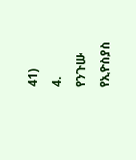41)
4.
የንጉሡ የኢዮስያስ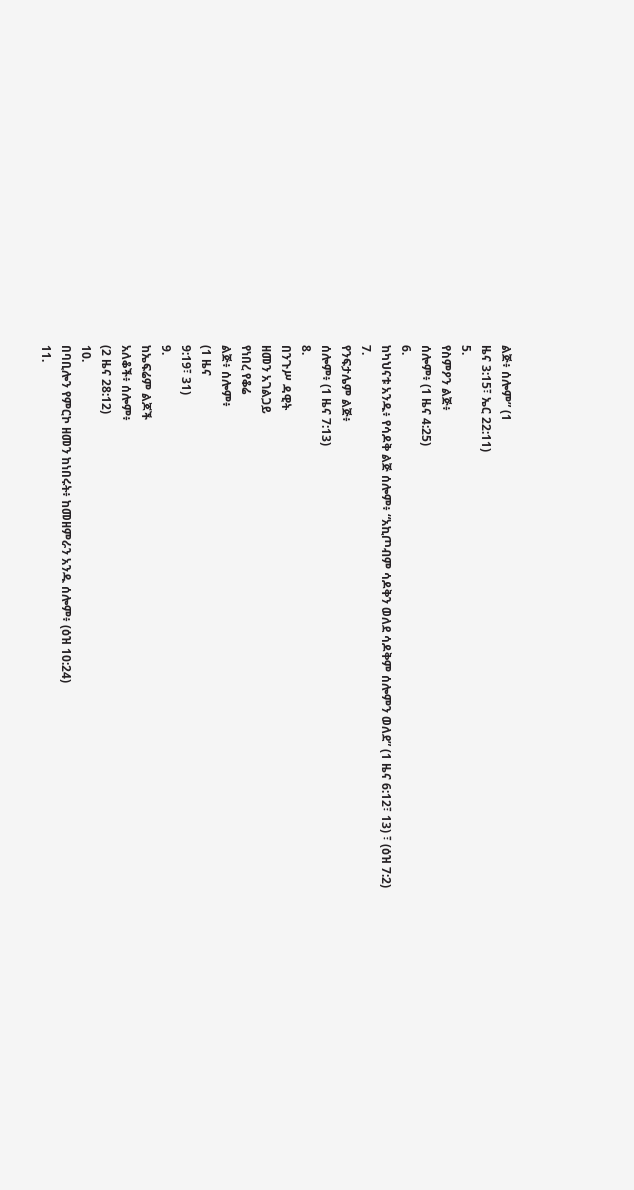ልጅ፥ ሰሎም” (1
ዜና 3:15፣ ኤር 22:11)
5.
የስምዖን ልጅ፥
ሰሎም፥ (1 ዜና 4:25)
6.
ከካህናቱ አንዱ፥ የሳዶቅ ልጅ ሰሎም፥ “አኪጦብም ሳዶቅን ወለደ ሳዶቅም ሰሎምን ወለደ” (1 ዜና 6:12፣ 13) ፣ (ዕዝ 7:2)
7.
የንፍታሌም ልጅ፥
ሰሎም፥ (1 ዜና 7:13)
8.
በንጉሥ ዳዊት
ዘመን አገልጋይ
የነበረ የቆሬ
ልጅ፥ ሰሎም፥
(1 ዜና
9:19፣ 31)
9.
ከኤፍሬም ልጆች
አለቆች፥ ሰሎም፥
(2 ዜና 28:12)
10.
በባቢሎን የምርኮ ዘመን ከነበሩት፥ ከመዘምራን አንዱ ሰሎም፥ (ዕዝ 10:24)
11.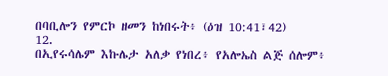በባቢሎን የምርኮ ዘመን ከነበሩት፥ (ዕዝ 10:41፣42)
12.
በኢየሩሳሌም እኩሌታ አለቃ የነበረ፥ የአሎኤስ ልጅ ሰሎም፥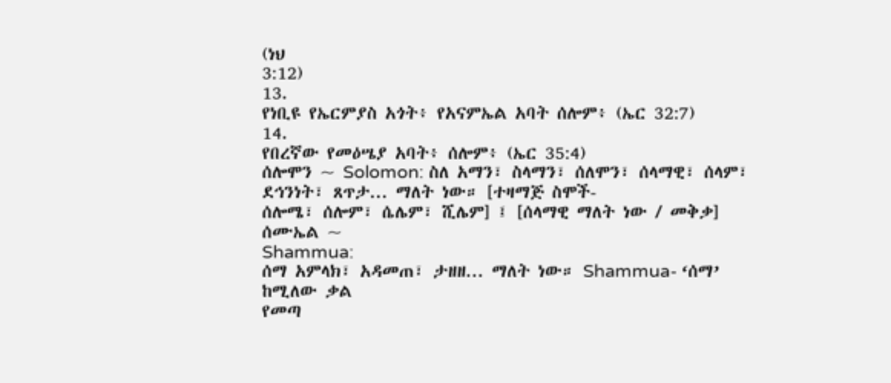(ነህ
3:12)
13.
የነቢዩ የኤርምያስ አጎት፥ የአናምኤል አባት ሰሎም፥ (ኤር 32:7)
14.
የበረኛው የመዕሤያ አባት፥ ሰሎም፥ (ኤር 35:4)
ሰሎሞን ~ Solomon: ስለ አማን፣ ስላማን፣ ሰለሞን፣ ሰላማዊ፣ ሰላም፣ ደኅንነት፣ ጸጥታ... ማለት ነው። [ተዛማጅ ስሞች-
ሰሎሜ፣ ሰሎም፣ ሴሌም፣ ሺሌም] ፤ [ሰላማዊ ማለት ነው / መቅቃ]
ሰሙኤል ~
Shammua:
ሰማ አምላክ፣ አዳመጠ፣ ታዘዘ... ማለት ነው። Shammua- ‘ሰማ’
ከሚለው ቃል
የመጣ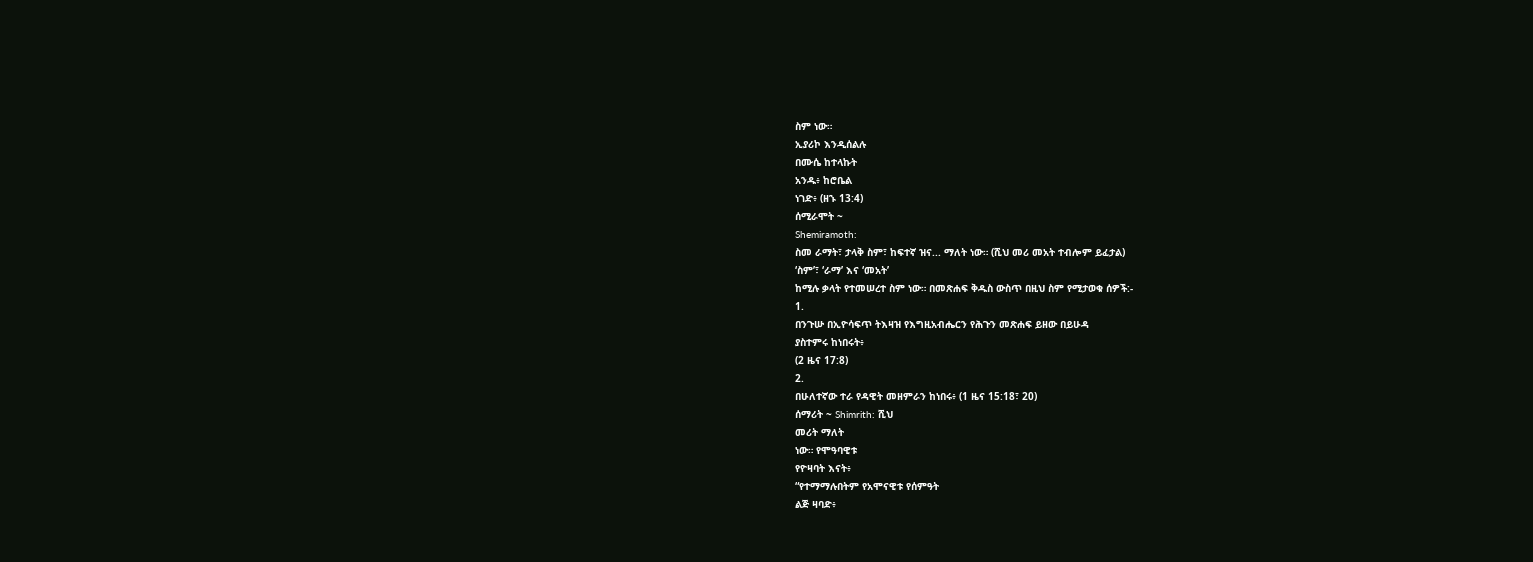ስም ነው።
ኢያሪኮ እንዲሰልሉ
በሙሴ ከተላኩት
አንዱ፥ ከሮቤል
ነገድ፥ (ዘኁ 13:4)
ሰሚራሞት ~
Shemiramoth:
ስመ ራማት፣ ታላቅ ስም፣ ከፍተኛ ዝና... ማለት ነው። (ሺህ መሪ መአት ተብሎም ይፈታል)
‘ስም’፣ ‘ራማ’ እና ‘መአት’
ከሚሉ ቃላት የተመሠረተ ስም ነው። በመጽሐፍ ቅዱስ ውስጥ በዚህ ስም የሚታወቁ ሰዎች:-
1.
በንጉሡ በኢዮሳፍጥ ትእዛዝ የእግዚአብሔርን የሕጉን መጽሐፍ ይዘው በይሁዳ
ያስተምሩ ከነበሩት፥
(2 ዜና 17:8)
2.
በሁለተኛው ተራ የዳዊት መዘምራን ከነበሩ፥ (1 ዜና 15:18፣ 20)
ሰማሪት ~ Shimrith: ሺህ
መሪት ማለት
ነው። የሞዓባዊቱ
የዮዛባት እናት፥
“የተማማሉበትም የአሞናዊቱ የሰምዓት
ልጅ ዛባድ፥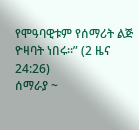የሞዓባዊቱም የሰማሪት ልጅ
ዮዛባት ነበሩ።” (2 ዜና 24:26)
ሰማራያ ~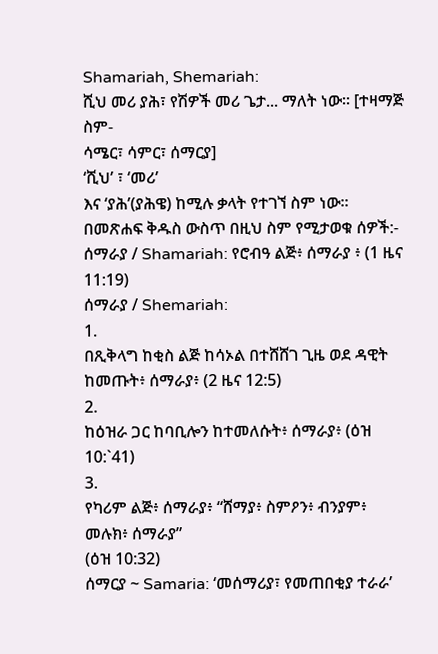Shamariah, Shemariah:
ሺህ መሪ ያሕ፣ የሽዎች መሪ ጌታ... ማለት ነው። [ተዛማጅ ስም-
ሳሜር፣ ሳምር፣ ሰማርያ]
‘ሺህ’ ፣ ‘መሪ’
እና ‘ያሕ’(ያሕዌ) ከሚሉ ቃላት የተገኘ ስም ነው። በመጽሐፍ ቅዱስ ውስጥ በዚህ ስም የሚታወቁ ሰዎች:-
ሰማራያ / Shamariah: የሮብዓ ልጅ፥ ሰማራያ ፥ (1 ዜና 11:19)
ሰማራያ / Shemariah:
1.
በጺቅላግ ከቂስ ልጅ ከሳኦል በተሸሸገ ጊዜ ወደ ዳዊት ከመጡት፥ ሰማራያ፥ (2 ዜና 12:5)
2.
ከዕዝራ ጋር ከባቢሎን ከተመለሱት፥ ሰማራያ፥ (ዕዝ 10:`41)
3.
የካሪም ልጅ፥ ሰማራያ፥ “ሸማያ፥ ስምዖን፥ ብንያም፥ መሉክ፥ ሰማራያ”
(ዕዝ 10:32)
ሰማርያ ~ Samaria: ‘መሰማሪያ፣ የመጠበቂያ ተራራ’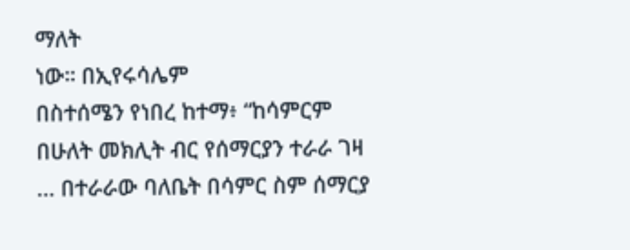ማለት
ነው። በኢየሩሳሌም
በስተሰሜን የነበረ ከተማ፥ “ከሳምርም በሁለት መክሊት ብር የሰማርያን ተራራ ገዛ ... በተራራው ባለቤት በሳምር ስም ሰማርያ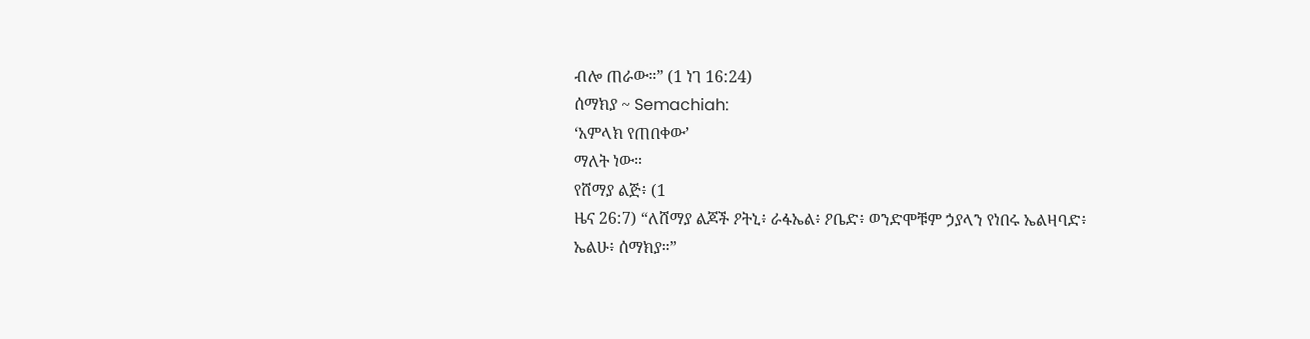ብሎ ጠራው።” (1 ነገ 16:24)
ሰማክያ ~ Semachiah:
‘አምላክ የጠበቀው’
ማለት ነው።
የሸማያ ልጅ፥ (1
ዜና 26:7) “ለሸማያ ልጆች ዖትኒ፥ ራፋኤል፥ ዖቤድ፥ ወንድሞቹም ኃያላን የነበሩ ኤልዛባድ፥
ኤልሁ፥ ሰማክያ።”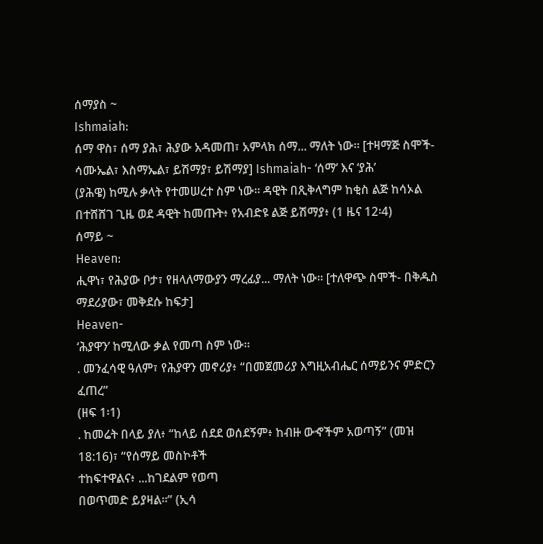ሰማያስ ~
Ishmaiah:
ሰማ ዋስ፣ ሰማ ያሕ፣ ሕያው አዳመጠ፣ አምላክ ሰማ... ማለት ነው። [ተዛማጅ ስሞች- ሳሙኤል፣ እስማኤል፣ ይሽማያ፣ ይሽማያ] Ishmaiah- ‘ሰማ’ እና ‘ያሕ’
(ያሕዌ) ከሚሉ ቃላት የተመሠረተ ስም ነው። ዳዊት በጺቅላግም ከቂስ ልጅ ከሳኦል በተሸሸገ ጊዜ ወደ ዳዊት ከመጡት፥ የአብድዩ ልጅ ይሽማያ፥ (1 ዜና 12፡4)
ሰማይ ~
Heaven:
ሒዋነ፣ የሕያው ቦታ፣ የዘላለማውያን ማረፊያ... ማለት ነው። [ተለዋጭ ስሞች- በቅዱስ ማደሪያው፣ መቅደሱ ከፍታ]
Heaven-
‘ሕያዋን’ ከሚለው ቃል የመጣ ስም ነው።
. መንፈሳዊ ዓለም፣ የሕያዋን መኖሪያ፥ “በመጀመሪያ እግዚአብሔር ሰማይንና ምድርን
ፈጠረ”
(ዘፍ 1፡1)
. ከመሬት በላይ ያለ፥ “ከላይ ሰደደ ወሰደኝም፥ ከብዙ ውኆችም አወጣኝ” (መዝ
18:16)፣ “የሰማይ መስኮቶች
ተከፍተዋልና፥ ...ከገደልም የወጣ
በወጥመድ ይያዛል።” (ኢሳ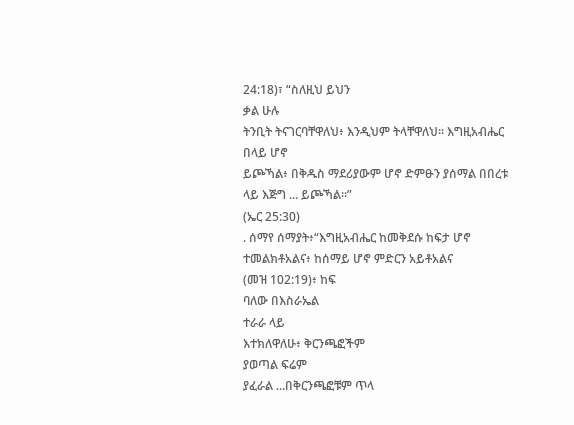24:18)፣ “ስለዚህ ይህን
ቃል ሁሉ
ትንቢት ትናገርባቸዋለህ፥ እንዲህም ትላቸዋለህ። እግዚአብሔር
በላይ ሆኖ
ይጮኻል፥ በቅዱስ ማደሪያውም ሆኖ ድምፁን ያሰማል በበረቱ ላይ እጅግ ... ይጮኻል።”
(ኤር 25:30)
. ሰማየ ሰማያት፥“እግዚአብሔር ከመቅደሱ ከፍታ ሆኖ ተመልክቶአልና፥ ከሰማይ ሆኖ ምድርን አይቶአልና
(መዝ 102:19)፥ ከፍ
ባለው በእስራኤል
ተራራ ላይ
እተክለዋለሁ፥ ቅርንጫፎችም
ያወጣል ፍሬም
ያፈራል ...በቅርንጫፎቹም ጥላ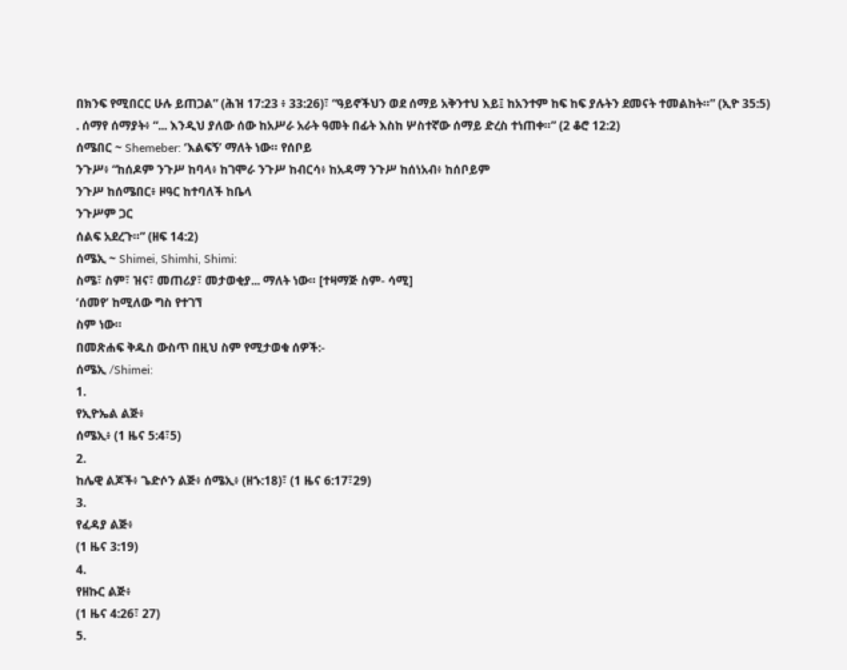በክንፍ የሚበርር ሁሉ ይጠጋል” (ሕዝ 17:23 ፥ 33:26)፣ “ዓይኖችህን ወደ ሰማይ አቅንተህ እይ፤ ከአንተም ከፍ ከፍ ያሉትን ደመናት ተመልከት።” (ኢዮ 35:5)
. ሰማየ ሰማያት፥ “... እንዲህ ያለው ሰው ከአሥራ አራት ዓመት በፊት እስከ ሦስተኛው ሰማይ ድረስ ተነጠቀ።” (2 ቆሮ 12:2)
ሰሜበር ~ Shemeber: ‘እልፍኝ’ ማለት ነው። የሰቦይ
ንጉሥ፥ “ከሰዶም ንጉሥ ከባላ፥ ከገሞራ ንጉሥ ከብርሳ፥ ከአዳማ ንጉሥ ከሰነአብ፥ ከሰቦይም
ንጉሥ ከሰሜበር፥ ዞዓር ከተባለች ከቤላ
ንጉሥም ጋር
ሰልፍ አደረጉ።” (ዘፍ 14:2)
ሰሜኢ ~ Shimei, Shimhi, Shimi:
ስሜ፣ ስም፣ ዝና፣ መጠሪያ፣ መታወቂያ... ማለት ነው። [ተዛማጅ ስም- ሳሚ]
‘ሰመየ’ ከሚለው ግስ የተገኘ
ስም ነው።
በመጽሐፍ ቅዱስ ውስጥ በዚህ ስም የሚታወቁ ሰዎች:-
ሰሜኢ /Shimei:
1.
የኢዮኤል ልጅ፥
ሰሜኢ፥ (1 ዜና 5:4፣5)
2.
ከሌዊ ልጆች፥ ጌድሶን ልጅ፥ ሰሜኢ፥ (ዘኁ:18)፣ (1 ዜና 6:17፣29)
3.
የፈዳያ ልጅ፥
(1 ዜና 3:19)
4.
የዘኩር ልጅ፥
(1 ዜና 4:26፣ 27)
5.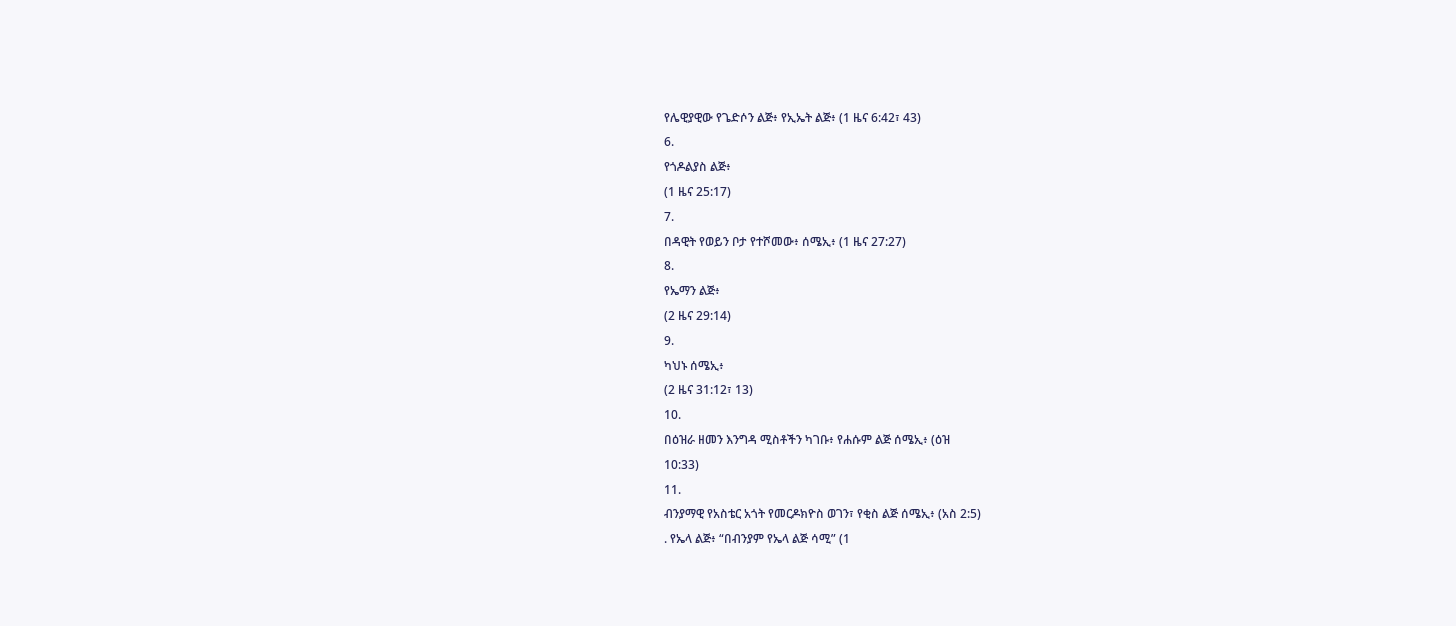የሌዊያዊው የጌድሶን ልጅ፥ የኢኤት ልጅ፥ (1 ዜና 6:42፣ 43)
6.
የጎዶልያስ ልጅ፥
(1 ዜና 25:17)
7.
በዳዊት የወይን ቦታ የተሾመው፥ ሰሜኢ፥ (1 ዜና 27:27)
8.
የኤማን ልጅ፥
(2 ዜና 29:14)
9.
ካህኑ ሰሜኢ፥
(2 ዜና 31:12፣ 13)
10.
በዕዝራ ዘመን እንግዳ ሚስቶችን ካገቡ፥ የሐሱም ልጅ ሰሜኢ፥ (ዕዝ
10:33)
11.
ብንያማዊ የአስቴር አጎት የመርዶክዮስ ወገን፣ የቂስ ልጅ ሰሜኢ፥ (አስ 2:5)
. የኤላ ልጅ፥ “በብንያም የኤላ ልጅ ሳሚ” (1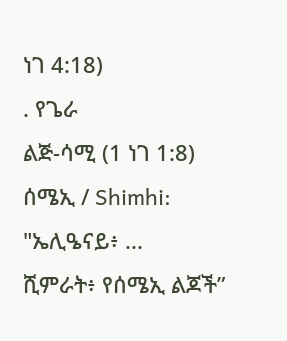ነገ 4:18)
. የጌራ
ልጅ-ሳሚ (1 ነገ 1:8)
ሰሜኢ / Shimhi: "ኤሊዔናይ፥ ...
ሺምራት፥ የሰሜኢ ልጆች”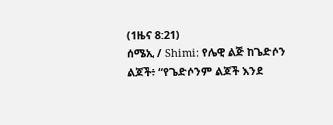(1ዜና 8:21)
ሰሜኢ / Shimi: የሌዊ ልጅ ከጌድሶን ልጆች፥ “የጌድሶንም ልጆች እንደ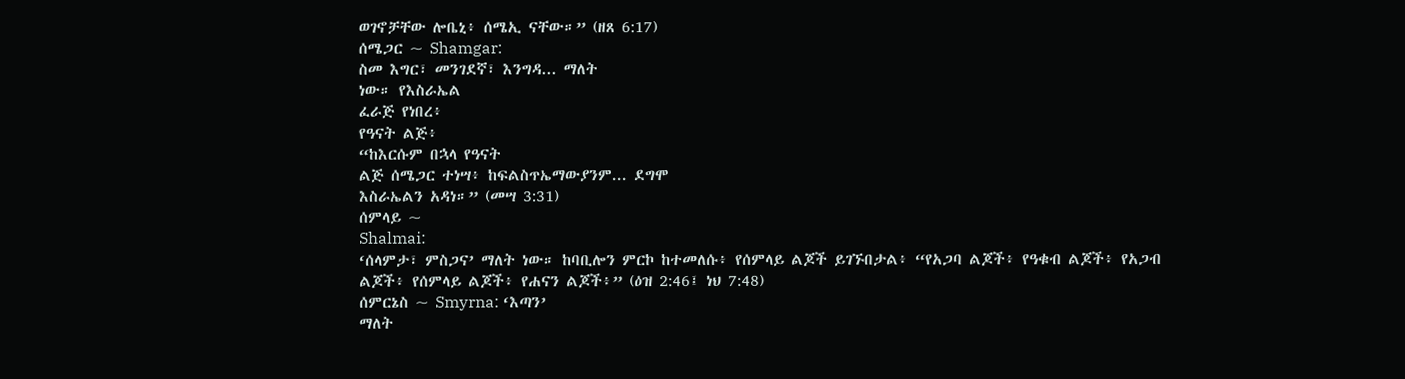ወገኖቻቸው ሎቤኒ፥ ሰሜኢ ናቸው።” (ዘጸ 6:17)
ሰሜጋር ~ Shamgar:
ስመ እግር፣ መንገደኛ፣ እንግዳ... ማለት
ነው። የእስራኤል
ፈራጅ የነበረ፥
የዓናት ልጅ፥
“ከእርሱም በኋላ የዓናት
ልጅ ሰሜጋር ተነሣ፥ ከፍልስጥኤማውያንም... ደግሞ
እስራኤልን አዳነ።” (መሣ 3:31)
ሰምላይ ~
Shalmai:
‘ሰላምታ፣ ምስጋና’ ማለት ነው። ከባቢሎን ምርኮ ከተመለሱ፥ የሰምላይ ልጆች ይገኙበታል፥ “የአጋባ ልጆች፥ የዓቁብ ልጆች፥ የአጋብ ልጆች፥ የሰምላይ ልጆች፥ የሐናን ልጆች፥” (ዕዝ 2:46፤ ነህ 7:48)
ሰምርኔስ ~ Smyrna: ‘እጣን’
ማለት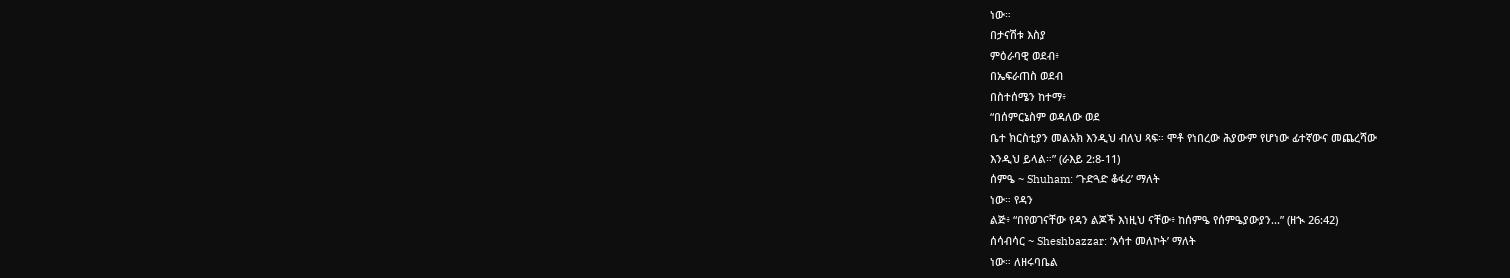ነው።
በታናሽቱ እስያ
ምዕራባዊ ወደብ፥
በኤፍራጠስ ወደብ
በስተሰሜን ከተማ፥
“በሰምርኔስም ወዳለው ወደ
ቤተ ክርስቲያን መልአክ እንዲህ ብለህ ጻፍ። ሞቶ የነበረው ሕያውም የሆነው ፊተኛውና መጨረሻው
እንዲህ ይላል።” (ራእይ 2:8-11)
ሰምዔ ~ Shuham: ‘ጉድጓድ ቆፋሪ’ ማለት
ነው። የዳን
ልጅ፥ “በየወገናቸው የዳን ልጆች እነዚህ ናቸው፥ ከሰምዔ የሰምዔያውያን...” (ዘኊ 26:42)
ሰሳብሳር ~ Sheshbazzar: ‘እሳተ መለኮት’ ማለት
ነው። ለዘሩባቤል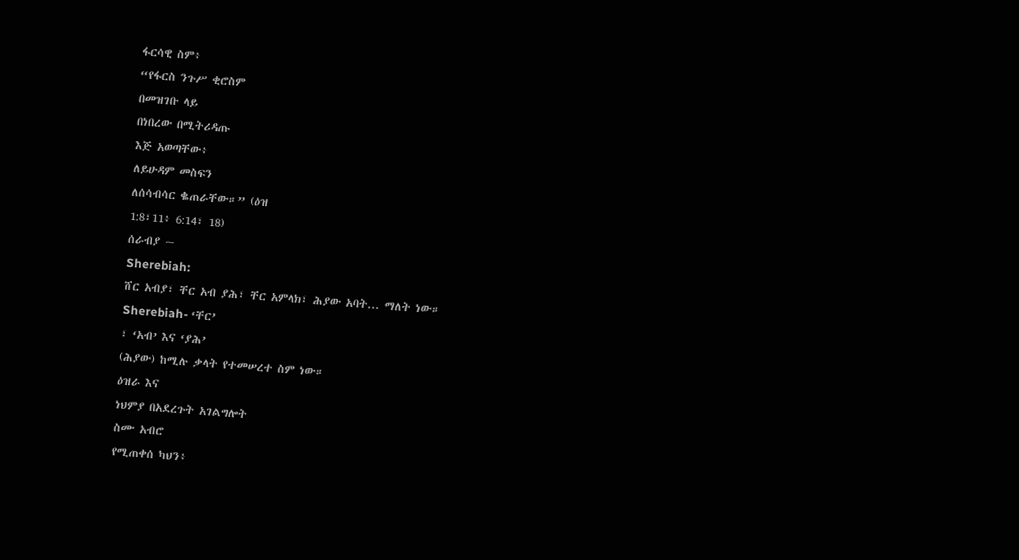ፋርሳዊ ስም፥
“የፋርስ ንጉሥ ቂሮስም
በመዝገቡ ላይ
በነበረው በሚትሪዳጡ
እጅ አወጣቸው፥
ለይሁዳም መስፍን
ለሰሳብሳር ቈጠራቸው።” (ዕዝ
1:8፣11፥ 6:14፣ 18)
ሰራብያ ~
Sherebiah:
ሸር አብያ፣ ቸር አብ ያሕ፣ ቸር አምላክ፣ ሕያው አባት... ማለት ነው።
Sherebiah- ‘ቸር’
፣ ‘አብ’ እና ‘ያሕ’
(ሕያው) ከሚሉ ቃላት የተመሠረተ ስም ነው።
ዕዝራ እና
ነህምያ በአደረጉት አገልግሎት
ስሙ አብሮ
የሚጠቀሰ ካህን፥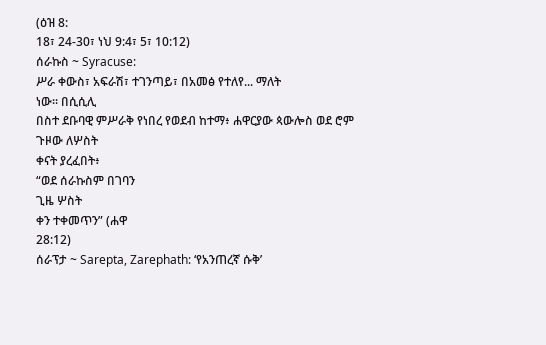(ዕዝ 8:
18፣ 24-30፣ ነህ 9:4፣ 5፣ 10:12)
ሰራኩስ ~ Syracuse:
ሥራ ቀውስ፣ አፍራሽ፣ ተገንጣይ፣ በአመፅ የተለየ... ማለት
ነው። በሲሲሊ
በስተ ደቡባዊ ምሥራቅ የነበረ የወደብ ከተማ፥ ሐዋርያው ጳውሎስ ወደ ሮም ጉዞው ለሦስት
ቀናት ያረፈበት፥
“ወደ ሰራኩስም በገባን
ጊዜ ሦስት
ቀን ተቀመጥን” (ሐዋ
28:12)
ሰራፕታ ~ Sarepta, Zarephath: ‘የአንጠረኛ ሱቅ’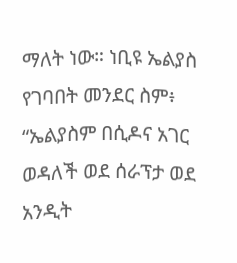ማለት ነው። ነቢዩ ኤልያስ የገባበት መንደር ስም፥ “ኤልያስም በሲዶና አገር ወዳለች ወደ ሰራፕታ ወደ አንዲት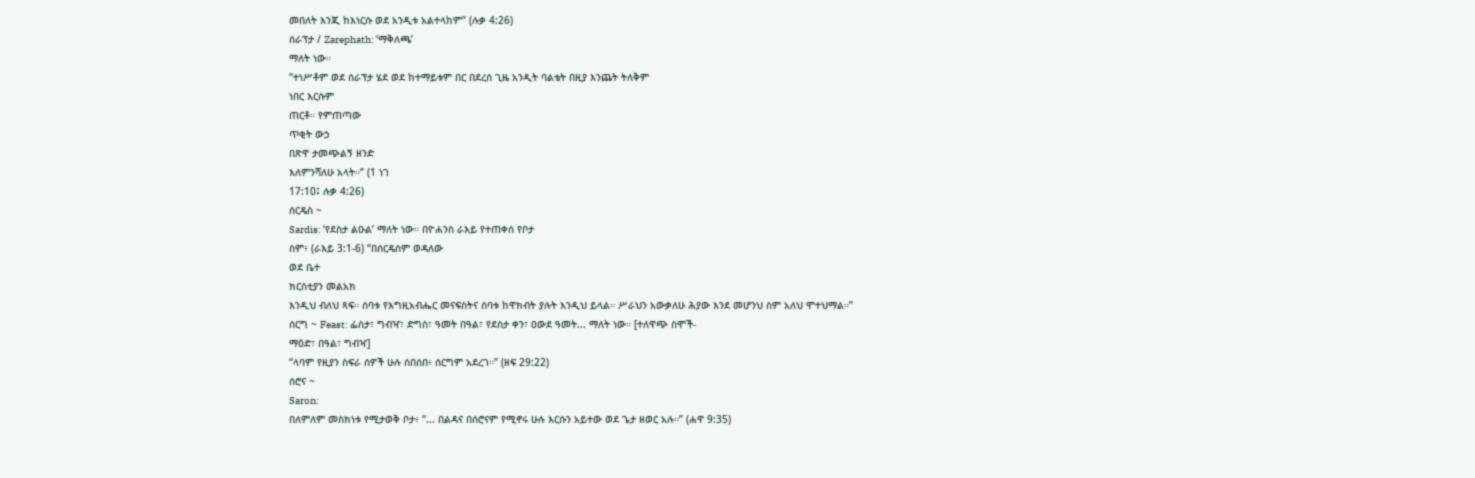መበለት እንጂ ከእነርሱ ወደ አንዲቱ አልተላከም” (ሉቃ 4:26)
ሰራፕታ / Zarephath: ‘ማቅለጫ’
ማለት ነው።
“ተነሥቶም ወደ ሰራፕታ ሄደ ወደ ከተማይቱም በር በደረሰ ጊዜ አንዲት ባልቴት በዚያ እንጨት ትለቅም
ነበር እርሱም
ጠርቶ። የምጠጣው
ጥቂት ውኃ
በጽዋ ታመጭልኝ ዘንድ
እለምንሻለሁ አላት።” (1 ነገ
17:10፤ ሉቃ 4:26)
ሰርዴስ ~
Sardis: ‘የደስታ ልዑል’ ማለት ነው። በዮሐንስ ራእይ የተጠቀሰ የቦታ
ስም፥ (ራእይ 3:1-6) “በሰርዴስም ወዳለው
ወደ ቤተ
ክርስቲያን መልአክ
እንዲህ ብለህ ጻፍ። ሰባቱ የእግዚአብሔር መናፍስትና ሰባቱ ከዋክብት ያሉት እንዲህ ይላል። ሥራህን አውቃለሁ ሕያው እንደ መሆንህ ስም አለህ ሞተህማል።”
ሰርግ ~ Feast: ፌስታ፣ ግብዣ፣ ድግስ፣ ዓመት በዓል፣ የደስታ ቀን፣ ዐውደ ዓመት... ማለት ነው። [ተለዋጭ ስሞች-
ማዕድ፣ በዓል፣ ግብዣ]
“ላባም የዚያን ስፍራ ሰዎች ሁሉ ሰበሰበ፥ ሰርግም አደረገ።” (ዘፍ 29:22)
ሰሮና ~
Saron:
በለምለም መስክነቱ የሚታወቅ ቦታ፥ “... በልዳና በሰሮናም የሚኖሩ ሁሉ እርሱን አይተው ወደ ጌታ ዘወር አሉ።” (ሐዋ 9:35)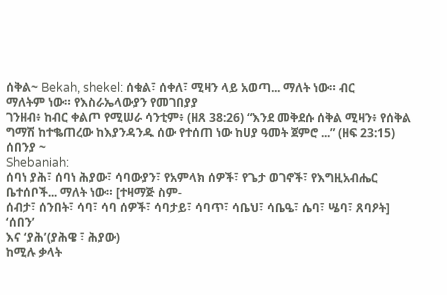ሰቅል~ Bekah, shekel: ሰቁል፣ ሰቀለ፣ ሚዛን ላይ አወጣ... ማለት ነው። ብር
ማለትም ነው። የእስራኤላውያን የመገበያያ
ገንዘብ፥ ከብር ቀልጦ የሚሠራ ሳንቲም፥ (ዘጸ 38:26) “እንደ መቅደሱ ሰቅል ሚዛን፥ የሰቅል ግማሽ ከተቈጠረው ከእያንዳንዱ ሰው የተሰጠ ነው ከሀያ ዓመት ጀምሮ ...” (ዘፍ 23:15)
ሰበንያ ~
Shebaniah:
ሰባነ ያሕ፣ ሰባነ ሕያው፣ ሳባውያን፣ የአምላክ ሰዎች፣ የጌታ ወገኖች፣ የእግዚአብሔር ቤተሰቦች... ማለት ነው። [ተዛማጅ ስም-
ሰብታ፣ ሰንበት፣ ሳባ፣ ሳባ ሰዎች፣ ሳባታይ፣ ሳባጥ፣ ሳቤህ፣ ሳቤዔ፣ ሴባ፣ ሤባ፣ ጸባዖት]
‘ሰበን’
እና ‘ያሕ’(ያሕዌ ፣ ሕያው)
ከሚሉ ቃላት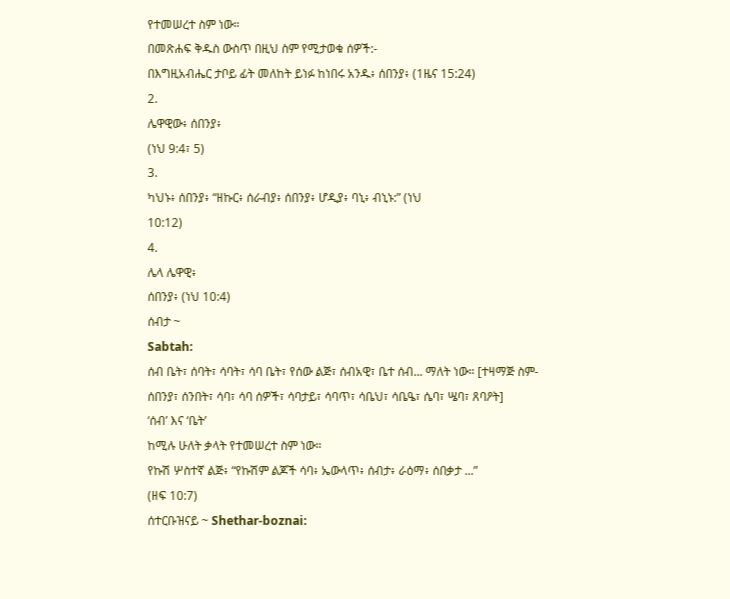የተመሠረተ ስም ነው።
በመጽሐፍ ቅዱስ ውስጥ በዚህ ስም የሚታወቁ ሰዎች:-
በእግዚአብሔር ታቦይ ፊት መለከት ይነፉ ከነበሩ አንዱ፥ ሰበንያ፥ (1ዜና 15:24)
2.
ሌዋዊው፥ ሰበንያ፥
(ነህ 9:4፣ 5)
3.
ካህኑ፥ ሰበንያ፥ “ዘኩር፥ ሰራብያ፥ ሰበንያ፥ ሆዲያ፥ ባኒ፥ ብኒኑ:” (ነህ
10:12)
4.
ሌላ ሌዋዊ፥
ሰበንያ፥ (ነህ 10:4)
ሰብታ ~
Sabtah:
ሰብ ቤት፣ ሰባት፣ ሳባት፣ ሳባ ቤት፣ የሰው ልጅ፣ ሰብአዊ፣ ቤተ ሰብ... ማለት ነው። [ተዛማጅ ስም-
ሰበንያ፣ ሰንበት፣ ሳባ፣ ሳባ ሰዎች፣ ሳባታይ፣ ሳባጥ፣ ሳቤህ፣ ሳቤዔ፣ ሴባ፣ ሤባ፣ ጸባዖት]
‘ሰብ’ እና ‘ቤት’
ከሚሉ ሁለት ቃላት የተመሠረተ ስም ነው።
የኩሽ ሦስተኛ ልጅ፥ “የኩሽም ልጆች ሳባ፥ ኤውላጥ፥ ሰብታ፥ ራዕማ፥ ሰበቃታ ...”
(ዘፍ 10:7)
ሰተርቡዝናይ ~ Shethar-boznai: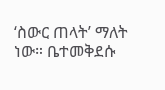‘ስውር ጠላት’ ማለት
ነው። ቤተመቅደሱ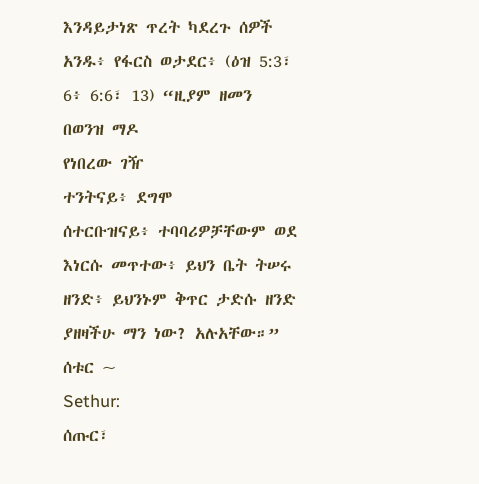እንዳይታነጽ ጥረት ካደረጉ ሰዎች አንዱ፥ የፋርስ ወታደር፥ (ዕዝ 5:3፣ 6፥ 6:6፣ 13) “ዚያም ዘመን
በወንዝ ማዶ
የነበረው ገዥ
ተንትናይ፥ ደግሞ
ሰተርቡዝናይ፥ ተባባሪዎቻቸውም ወደ እነርሱ መጥተው፥ ይህን ቤት ትሠሩ ዘንድ፥ ይህንኑም ቅጥር ታድሱ ዘንድ ያዘዛችሁ ማን ነው? አሉአቸው።”
ሰቱር ~
Sethur:
ሰጡር፣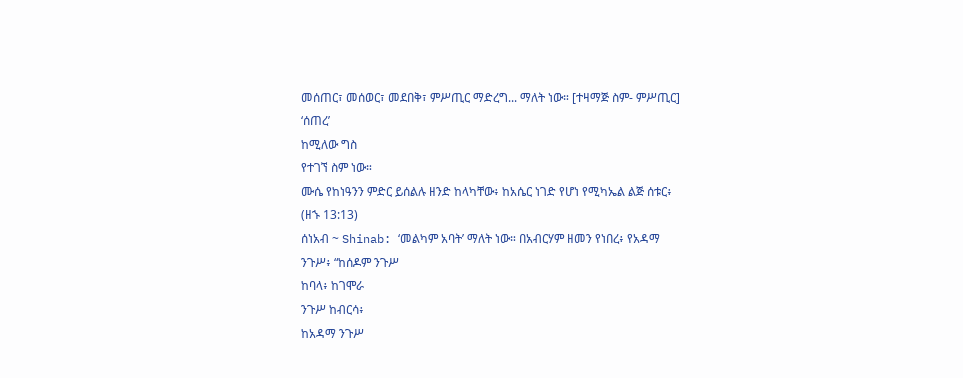መሰጠር፣ መሰወር፣ መደበቅ፣ ምሥጢር ማድረግ... ማለት ነው። [ተዛማጅ ስም- ምሥጢር]
‘ሰጠረ’
ከሚለው ግስ
የተገኘ ስም ነው።
ሙሴ የከነዓንን ምድር ይሰልሉ ዘንድ ከላካቸው፥ ከአሴር ነገድ የሆነ የሚካኤል ልጅ ሰቱር፥
(ዘኁ 13:13)
ሰነአብ ~ Shinab: ‘መልካም አባት’ ማለት ነው። በአብርሃም ዘመን የነበረ፥ የአዳማ
ንጉሥ፥ “ከሰዶም ንጉሥ
ከባላ፥ ከገሞራ
ንጉሥ ከብርሳ፥
ከአዳማ ንጉሥ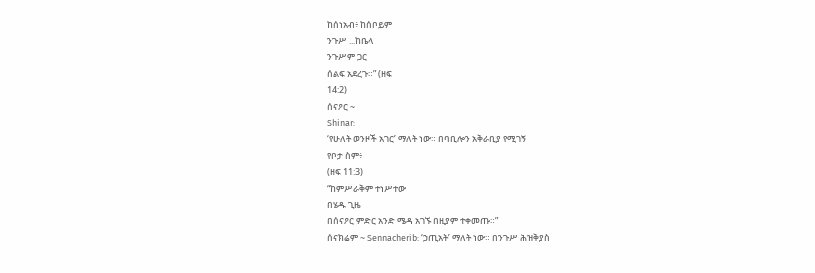ከሰነአብ፥ ከሰቦይም
ንጉሥ ...ከቤላ
ንጉሥም ጋር
ሰልፍ አደረጉ።” (ዘፍ
14:2)
ሰናዖር ~
Shinar:
‘የሁለት ወንዞች አገር’ ማለት ነው። በባቢሎን አቅራቢያ የሚገኝ
የቦታ ስም፥
(ዘፍ 11:3)
“ከምሥራቅም ተነሥተው
በሄዱ ጊዜ
በሰናዖር ምድር አንድ ሜዳ አገኙ በዚያም ተቀመጡ።”
ሰናክሬም ~ Sennacherib: ‘ኃጢአት’ ማለት ነው። በንጉሥ ሕዝቅያስ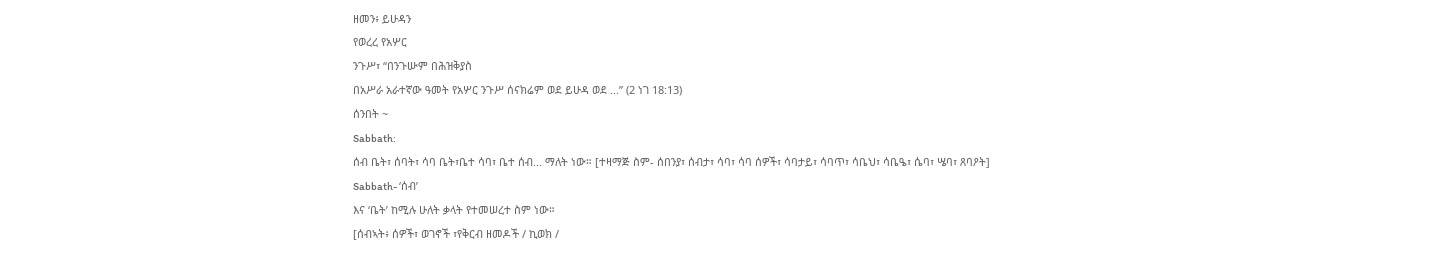ዘመን፥ ይሁዳን
የወረረ የአሦር
ንጉሥ፣ “በንጉሡም በሕዝቅያስ
በአሥራ አራተኛው ዓመት የአሦር ንጉሥ ሰናክሬም ወደ ይሁዳ ወደ ...” (2 ነገ 18:13)
ሰንበት ~
Sabbath:
ሰብ ቤት፣ ሰባት፣ ሳባ ቤት፣ቤተ ሳባ፣ ቤተ ሰብ... ማለት ነው። [ተዛማጅ ስም- ሰበንያ፣ ሰብታ፣ ሳባ፣ ሳባ ሰዎች፣ ሳባታይ፣ ሳባጥ፣ ሳቤህ፣ ሳቤዔ፣ ሴባ፣ ሤባ፣ ጸባዖት]
Sabbath- ‘ሰብ’
እና ‘ቤት’ ከሚሉ ሁለት ቃላት የተመሠረተ ስም ነው።
[ሰብኣት፥ ሰዎች፣ ወገኖች ፣የቅርብ ዘመዶች / ኪወክ /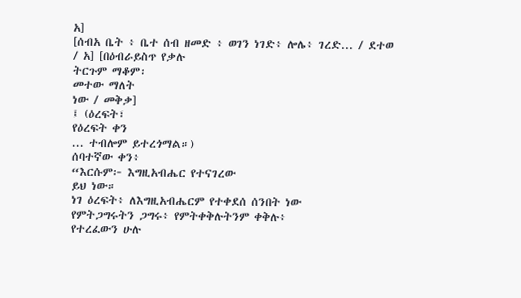አ]
[ሰብአ ቤት ፥ ቤተ ሰብ ዘመድ ፥ ወገን ነገድ፥ ሎሌ፥ ገረድ... / ደተወ / አ] [በዕብራይስጥ የቃሉ
ትርጉም ማቆም፡
መተው ማለት
ነው / መቅቃ]
፤ (ዕረፍት፣
የዕረፍት ቀን
... ተብሎም ይተረጎማል።)
ሰባተኛው ቀን፥
“እርሱም፦ እግዚአብሔር የተናገረው
ይህ ነው።
ነገ ዕረፍት፥ ለእግዚአብሔርም የተቀደሰ ሰንበት ነው
የምትጋግሩትን ጋግሩ፥ የምትቀቅሉትንም ቀቅሉ፥
የተረፈውን ሁሉ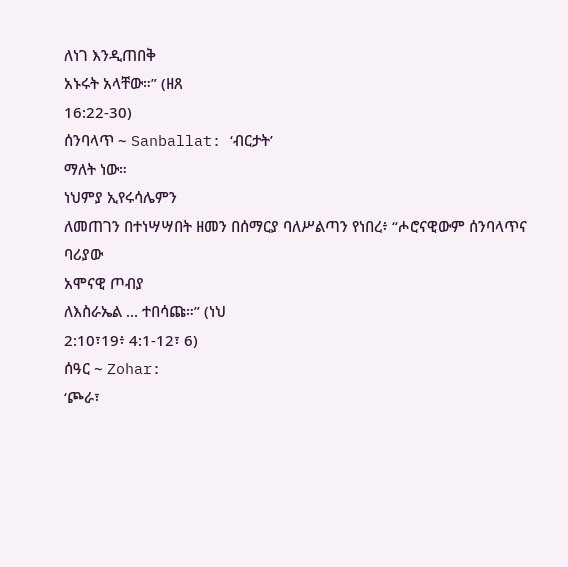ለነገ እንዲጠበቅ
አኑሩት አላቸው።” (ዘጸ
16:22-30)
ሰንባላጥ ~ Sanballat: ‘ብርታት’
ማለት ነው።
ነህምያ ኢየሩሳሌምን
ለመጠገን በተነሣሣበት ዘመን በሰማርያ ባለሥልጣን የነበረ፥ “ሖሮናዊውም ሰንባላጥና ባሪያው
አሞናዊ ጦብያ
ለእስራኤል ... ተበሳጩ።” (ነህ
2:10፣19፥ 4:1-12፣ 6)
ሰዓር ~ Zohar:
‘ጮራ፣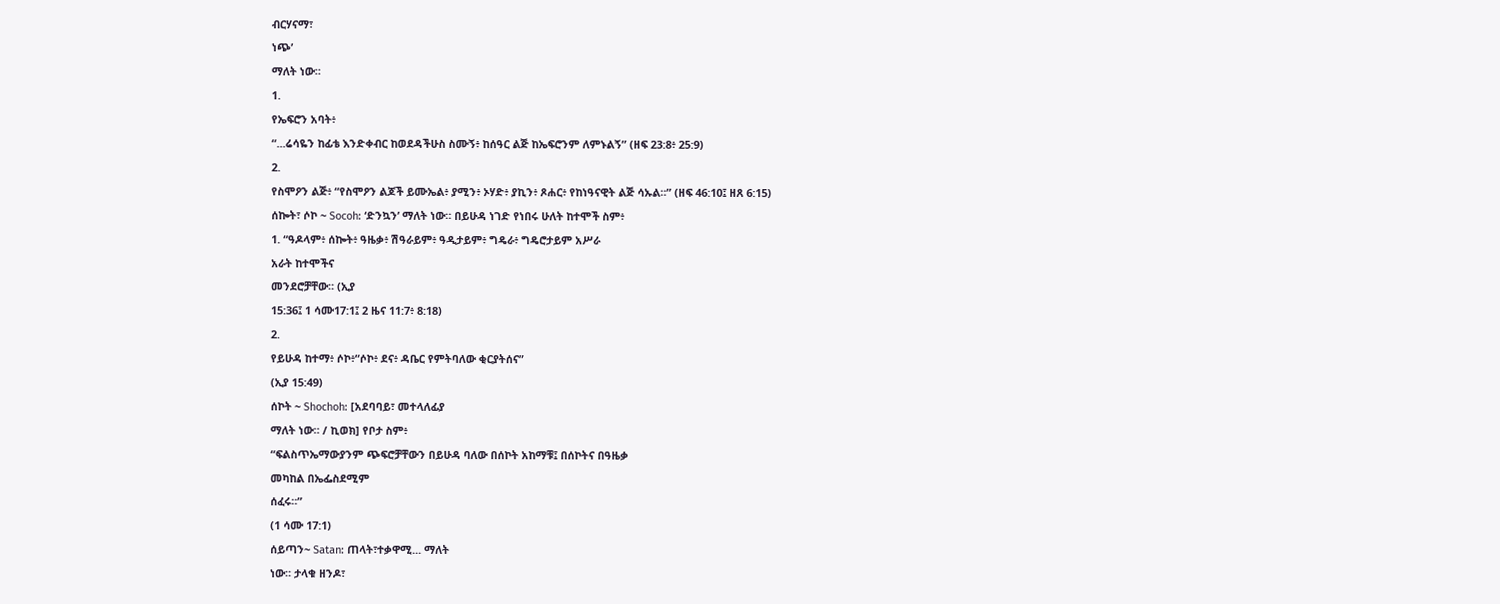ብርሃናማ፣
ነጭ’
ማለት ነው።
1.
የኤፍሮን አባት፥
“...ሬሳዬን ከፊቴ እንድቀብር ከወደዳችሁስ ስሙኝ፥ ከሰዓር ልጅ ከኤፍሮንም ለምኑልኝ” (ዘፍ 23:8፥ 25:9)
2.
የስሞዖን ልጅ፥ “የስሞዖን ልጆች ይሙኤል፥ ያሚን፥ ኦሃድ፥ ያኪን፥ ጾሐር፥ የከነዓናዊት ልጅ ሳኡል።” (ዘፍ 46:10፤ ዘጸ 6:15)
ሰኰት፣ ሶኮ ~ Socoh: ‘ድንኳን’ ማለት ነው። በይሁዳ ነገድ የነበሩ ሁለት ከተሞች ስም፥
1. “ዓዶላም፥ ሰኰት፥ ዓዜቃ፥ ሽዓራይም፥ ዓዲታይም፥ ግዴራ፥ ግዴሮታይም አሥራ
አራት ከተሞችና
መንደሮቻቸው። (ኢያ
15:36፤ 1 ሳሙ17:1፤ 2 ዜና 11:7፥ 8:18)
2.
የይሁዳ ከተማ፥ ሶኮ፥“ሶኮ፥ ደና፥ ዳቤር የምትባለው ቂርያትሰና”
(ኢያ 15:49)
ሰኮት ~ Shochoh: [አደባባይ፣ መተላለፊያ
ማለት ነው። / ኪወክ] የቦታ ስም፥
“ፍልስጥኤማውያንም ጭፍሮቻቸውን በይሁዳ ባለው በሰኮት አከማቹ፤ በሰኮትና በዓዜቃ
መካከል በኤፌስደሚም
ሰፈሩ።”
(1 ሳሙ 17:1)
ሰይጣን~ Satan: ጠላት፣ተቃዋሚ... ማለት
ነው። ታላቁ ዘንዶ፣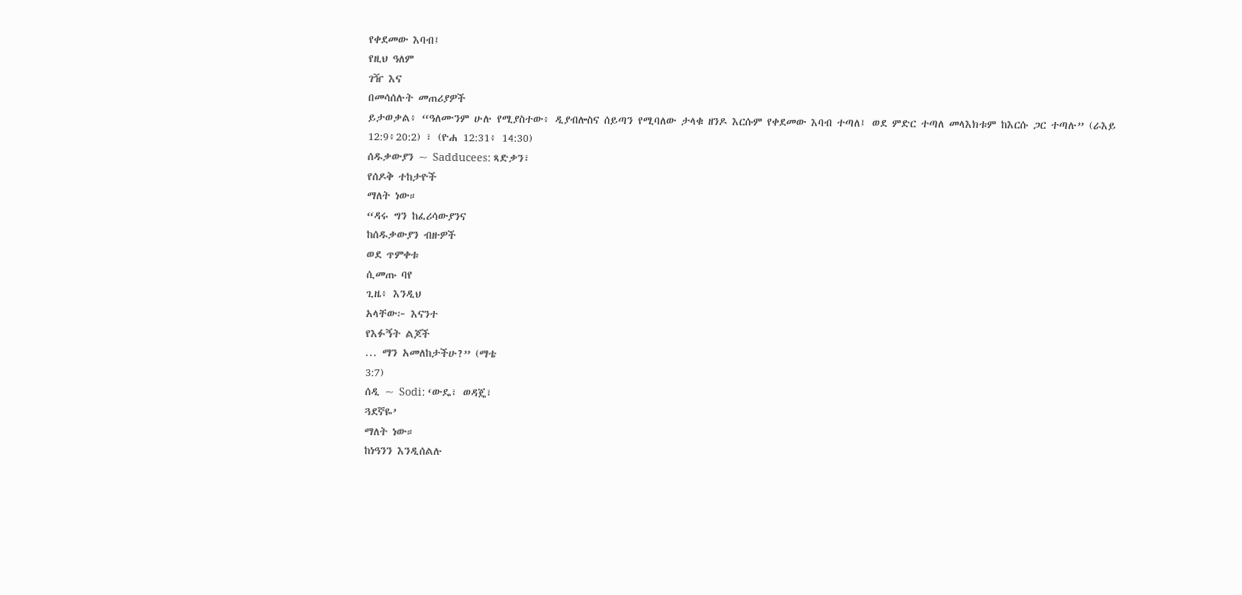የቀደመው እባብ፤
የዚህ ዓለም
ገዥ እና
በመሳሰሉት መጠሪያዎች
ይታወቃል፥ “ዓለሙንም ሁሉ የሚያስተው፥ ዲያብሎስና ሰይጣን የሚባለው ታላቁ ዘንዶ እርሱም የቀደመው እባብ ተጣለ፤ ወደ ምድር ተጣለ መላእክቱም ከእርሱ ጋር ተጣሉ” (ራእይ
12:9፥20:2) ፣ (ዮሐ 12:31፥ 14:30)
ሰዱቃውያን ~ Sadducees: ጻድቃን፣
የሰዶቅ ተከታዮች
ማለት ነው።
“ዳሩ ግን ከፈሪሳውያንና
ከሰዱቃውያን ብዙዎች
ወደ ጥምቀቱ
ሲመጡ ባየ
ጊዜ፥ እንዲህ
አላቸው፦ እናንተ
የእፉኝት ልጆች
... ማን አመለከታችሁ?” (ማቴ
3:7)
ሰዲ ~ Sodi: ‘ውዴ፣ ወዳጄ፣
ጓደኛዬ’
ማለት ነው።
ከነዓንን እንዲሰልሉ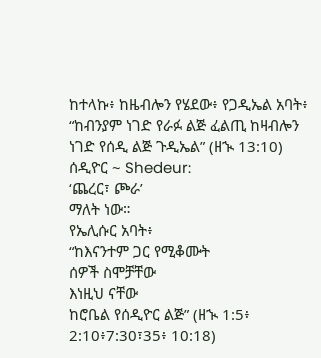ከተላኩ፥ ከዜብሎን የሄደው፥ የጋዲኤል አባት፥ “ከብንያም ነገድ የራፉ ልጅ ፈልጢ ከዛብሎን ነገድ የሰዲ ልጅ ጉዲኤል” (ዘኊ 13:10)
ሰዲዮር ~ Shedeur:
‘ጨረር፣ ጮራ’
ማለት ነው።
የኤሊሱር አባት፥
“ከእናንተም ጋር የሚቆሙት
ሰዎች ስሞቻቸው
እነዚህ ናቸው
ከሮቤል የሰዲዮር ልጅ” (ዘኊ 1:5፥ 2:10፥7:30፣35፥ 10:18)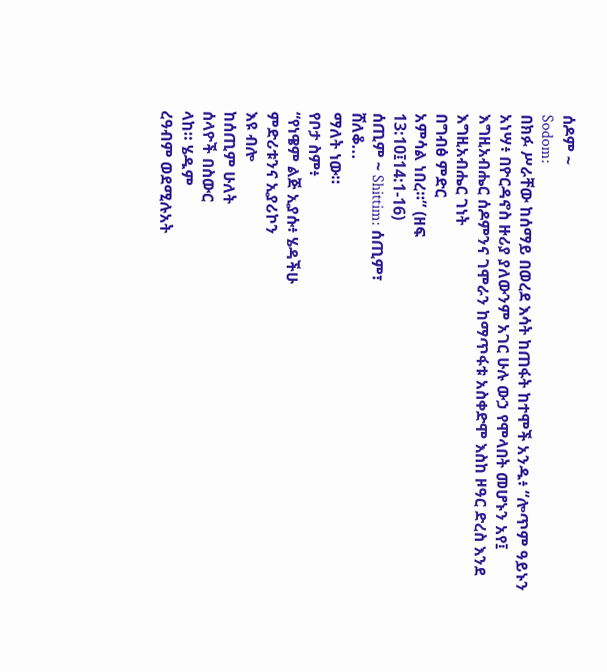ሰዶም ~
Sodom:
በክፉ ሥራቸው ከሰማይ በወረደ እሳት ከጠፋት ከተሞች አንዱ፥ “ሎጥም ዓይኑን አነሣ፥ በዮርዳኖስ ዙሪያ ያለውንም አገር ሁሉ ውኃ የሞላበት መሆኑን አየ፤ እግዚአብሔር ሰዶምንና ገሞራን ከማጥፋቱ አስቀድሞ እስከ ዞዓር ድረስ እንደ
እግዚአብሔር ገነት
በግብፅ ምድር
አምሳል ነበረ።” (ዘፍ
13:10፤14:1-16)
ሰጢም ~ Shittim: ሰጢም፣
ሸለቆ...
ማለት ነው።
የቦታ ስም፥
“የነዌም ልጅ ኢያሱ፥ ሄዳችሁ
ምድሪቱንና ኢያሪኮን
እዩ ብሎ
ከሰጢም ሁለት
ሰላዮች በስውር
ላከ። ሄዱም
ረዓብም ወደሚሉአት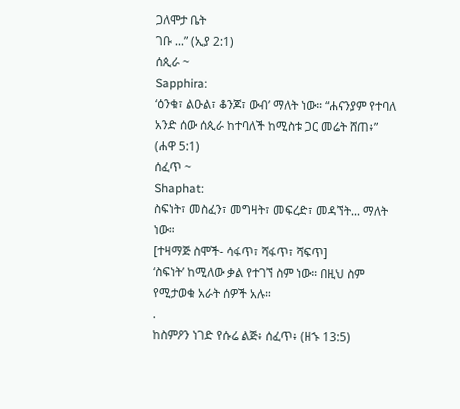ጋለሞታ ቤት
ገቡ ...” (ኢያ 2:1)
ሰጲራ ~
Sapphira:
‘ዕንቁ፣ ልዑል፣ ቆንጆ፣ ውብ’ ማለት ነው። “ሐናንያም የተባለ አንድ ሰው ሰጲራ ከተባለች ከሚስቱ ጋር መሬት ሸጠ፥” (ሐዋ 5:1)
ሰፈጥ ~
Shaphat:
ስፍነት፣ መስፈን፣ መግዛት፣ መፍረድ፣ መዳኘት... ማለት ነው።
[ተዛማጅ ስሞች- ሳፋጥ፣ ሻፋጥ፣ ሻፍጥ]
‘ስፍነት’ ከሚለው ቃል የተገኘ ስም ነው። በዚህ ስም የሚታወቁ አራት ሰዎች አሉ።
.
ከስምዖን ነገድ የሱሬ ልጅ፥ ሰፈጥ፥ (ዘኁ 13:5)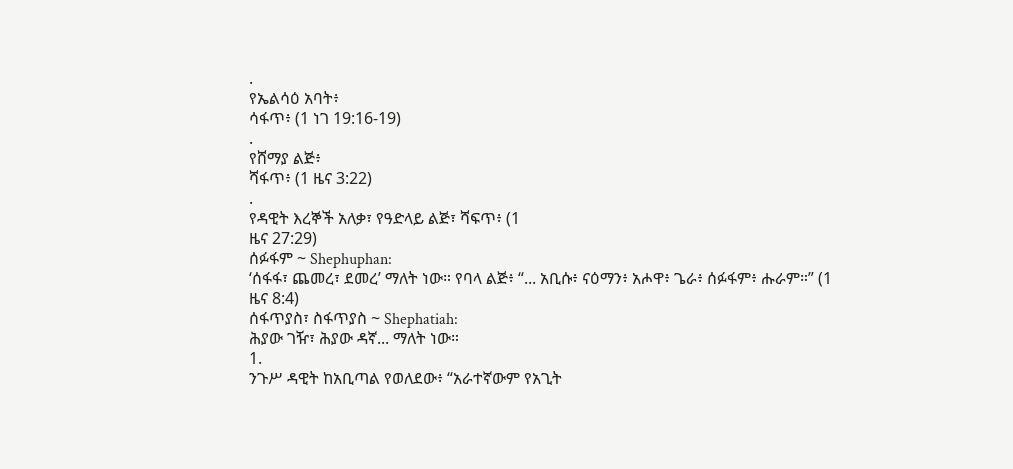.
የኤልሳዕ አባት፥
ሳፋጥ፥ (1 ነገ 19:16-19)
.
የሸማያ ልጅ፥
ሻፋጥ፥ (1 ዜና 3:22)
.
የዳዊት እረኞች አለቃ፣ የዓድላይ ልጅ፣ ሻፍጥ፥ (1
ዜና 27:29)
ሰፉፋም ~ Shephuphan:
‘ሰፋፋ፣ ጨመረ፣ ደመረ’ ማለት ነው። የባላ ልጅ፥ “... አቢሱ፥ ናዕማን፥ አሖዋ፥ ጌራ፥ ሰፉፋም፥ ሑራም።” (1 ዜና 8:4)
ሰፋጥያስ፣ ስፋጥያስ ~ Shephatiah:
ሕያው ገዥ፣ ሕያው ዳኛ... ማለት ነው።
1.
ንጉሥ ዳዊት ከአቢጣል የወለደው፥ “አራተኛውም የአጊት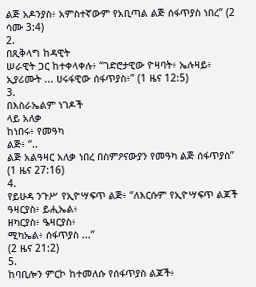ልጅ አዶንያስ፥ አምስተኛውም የአቢጣል ልጅ ሰፋጥያስ ነበረ” (2 ሳሙ 3:4)
2.
በጺቅላግ ከዳዊት
ሠራዊት ጋር ከተቀላቀሉ፥ “ገድሮታዊው ዮዛባት፥ ኤሉዛይ፥ ኢያሪሙት ... ሀሩፋዊው ሰፋጥያስ፥” (1 ዜና 12:5)
3.
በእስራኤልም ነገዶች
ላይ አለቃ
ከነበሩ፥ የመዓካ
ልጅ፥ “..
ልጅ አልዓዛር አለቃ ነበረ በስምዖናውያን የመዓካ ልጅ ሰፋጥያስ” (1 ዜና 27:16)
4.
የይሁዳ ንጉሥ የኢዮሣፍጥ ልጅ፥ “ለእርሱም የኢዮሣፍጥ ልጆች ዓዛርያስ፥ ይሒኤል፥
ዘካርያስ፥ ዔዛርያስ፥
ሚካኤል፥ ሰፋጥያስ ...”
(2 ዜና 21:2)
5.
ከባቢሎን ምርኮ ከተመለሱ የሰፋጥያስ ልጆች፥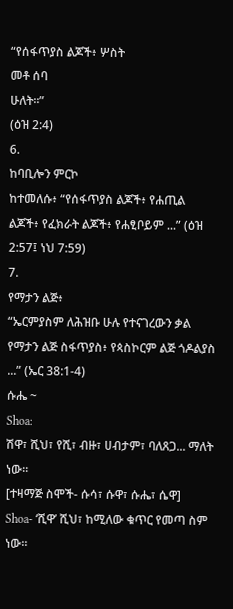“የሰፋጥያስ ልጆች፥ ሦስት
መቶ ሰባ
ሁለት።”
(ዕዝ 2:4)
6.
ከባቢሎን ምርኮ
ከተመለሱ፥ “የሰፋጥያስ ልጆች፥ የሐጢል ልጆች፥ የፈክራት ልጆች፥ የሐፂቦይም ...” (ዕዝ 2:57፤ ነህ 7:59)
7.
የማታን ልጅ፥
“ኤርምያስም ለሕዝቡ ሁሉ የተናገረውን ቃል የማታን ልጅ ስፋጥያስ፥ የጳስኮርም ልጅ ጎዶልያስ ...” (ኤር 38:1-4)
ሱሔ ~
Shoa:
ሽዋ፣ ሺህ፣ የሺ፣ ብዙ፣ ሀብታም፣ ባለጸጋ... ማለት ነው።
[ተዛማጅ ስሞች- ሱሳ፣ ሱዋ፣ ሱሔ፣ ሴዋ]
Shoa- ‘ሺዋ’ ሺህ፣ ከሚለው ቁጥር የመጣ ስም ነው።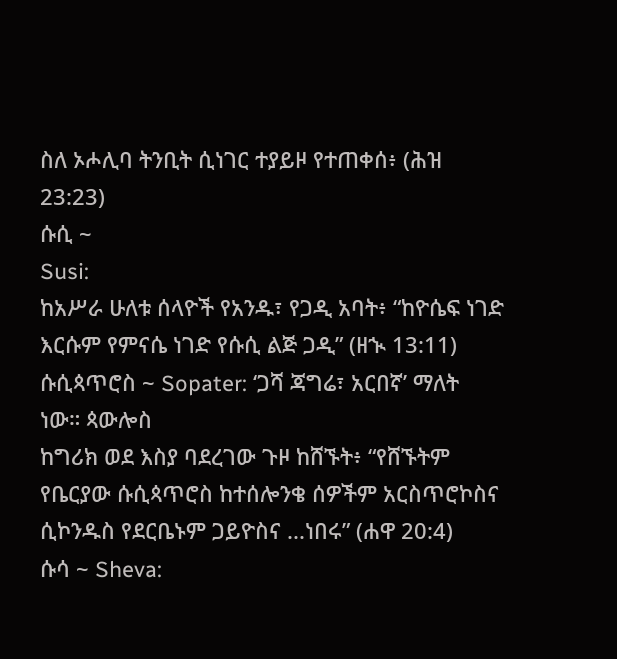ስለ ኦሖሊባ ትንቢት ሲነገር ተያይዞ የተጠቀሰ፥ (ሕዝ 23:23)
ሱሲ ~
Susi:
ከአሥራ ሁለቱ ሰላዮች የአንዱ፣ የጋዲ አባት፥ “ከዮሴፍ ነገድ እርሱም የምናሴ ነገድ የሱሲ ልጅ ጋዲ” (ዘኊ 13:11)
ሱሲጳጥሮስ ~ Sopater: ‘ጋሻ ጃግሬ፣ አርበኛ’ ማለት
ነው። ጳውሎስ
ከግሪክ ወደ እስያ ባደረገው ጉዞ ከሸኙት፥ “የሸኙትም የቤርያው ሱሲጳጥሮስ ከተሰሎንቄ ሰዎችም አርስጥሮኮስና ሲኮንዱስ የደርቤኑም ጋይዮስና ...ነበሩ” (ሐዋ 20:4)
ሱሳ ~ Sheva: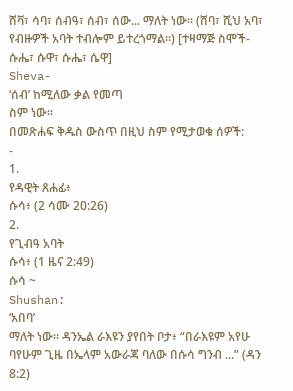ሸቫ፣ ሳባ፣ ሰብዓ፣ ሰብ፣ ሰው... ማለት ነው። (ሸባ፣ ሺህ አባ፣ የብዙዎች አባት ተብሎም ይተረጎማል።) [ተዛማጅ ስሞች-
ሱሔ፣ ሱዋ፣ ሱሔ፣ ሴዋ]
Sheva-
‘ሰብ’ ከሚለው ቃል የመጣ
ስም ነው።
በመጽሐፍ ቅዱስ ውስጥ በዚህ ስም የሚታወቁ ሰዎች:
-
1.
የዳዊት ጸሐፊ፥
ሱሳ፥ (2 ሳሙ 20:26)
2.
የጊብዓ አባት
ሱሳ፥ (1 ዜና 2:49)
ሱሳ ~
Shushan:
‘አበባ’
ማለት ነው። ዳንኤል ራእዩን ያየበት ቦታ፥ “በራእዩም አየሁ ባየሁም ጊዜ በኤላም አውራጃ ባለው በሱሳ ግንብ ...” (ዳን 8:2)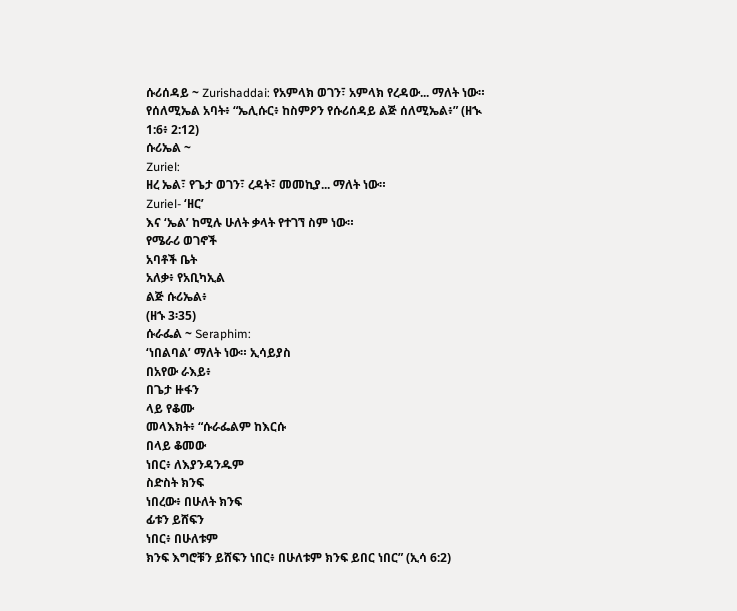ሱሪሰዳይ ~ Zurishaddai: የአምላክ ወገን፣ አምላክ የረዳው... ማለት ነው። የሰለሚኤል አባት፥ “ኤሊሱር፥ ከስምዖን የሱሪሰዳይ ልጅ ሰለሚኤል፥” (ዘኊ 1:6፥ 2:12)
ሱሪኤል ~
Zuriel:
ዘረ ኤል፣ የጌታ ወገን፣ ረዳት፣ መመኪያ... ማለት ነው።
Zuriel- ‘ዘር’
እና ‘ኤል’ ከሚሉ ሁለት ቃላት የተገኘ ስም ነው።
የሜራሪ ወገኖች
አባቶች ቤት
አለቃ፥ የአቢካኢል
ልጅ ሱሪኤል፥
(ዘኁ 3፡35)
ሱራፌል ~ Seraphim:
‘ነበልባል’ ማለት ነው። ኢሳይያስ
በአየው ራእይ፥
በጌታ ዙፋን
ላይ የቆሙ
መላእክት፥ “ሱራፌልም ከእርሱ
በላይ ቆመው
ነበር፥ ለእያንዳንዱም
ስድስት ክንፍ
ነበረው፥ በሁለት ክንፍ
ፊቱን ይሸፍን
ነበር፥ በሁለቱም
ክንፍ እግሮቹን ይሸፍን ነበር፥ በሁለቱም ክንፍ ይበር ነበር” (ኢሳ 6:2)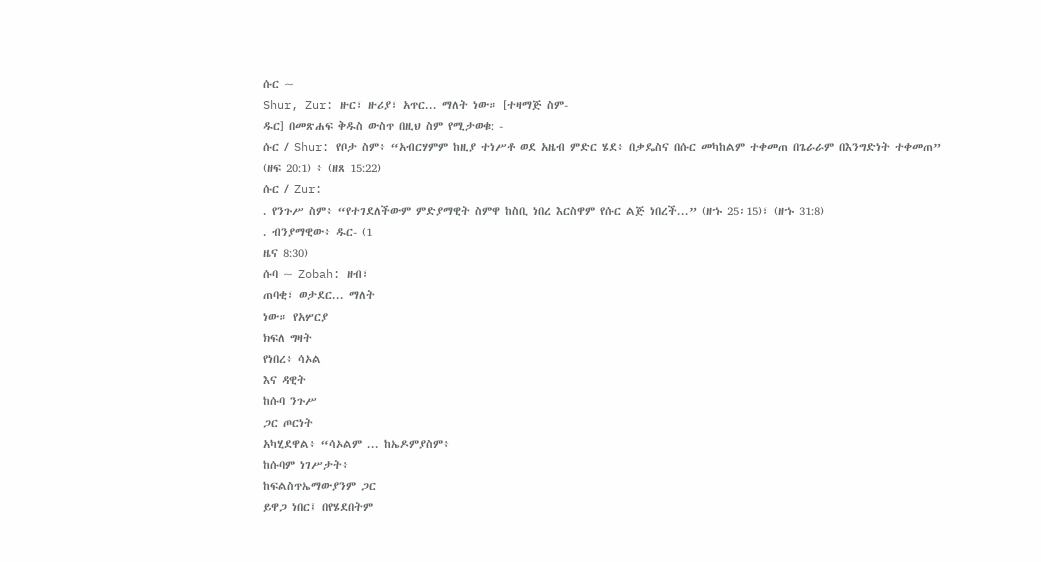ሱር ~
Shur, Zur: ዙር፣ ዙሪያ፣ አጥር... ማለት ነው። [ተዛማጅ ስም-
ዱር] በመጽሐፍ ቅዱስ ውስጥ በዚህ ስም የሚታወቁ: -
ሱር / Shur: የቦታ ስም፥ “አብርሃምም ከዚያ ተነሥቶ ወደ አዜብ ምድር ሄደ፥ በቃዴስና በሱር መካከልም ተቀመጠ በጌራራም በእንግድነት ተቀመጠ”
(ዘፍ 20:1) ፥ (ዘጸ 15:22)
ሱር / Zur:
. የንጉሥ ስም፥ “የተገደለችውም ምድያማዊት ስምዋ ከስቢ ነበረ እርስዋም የሱር ልጅ ነበረች...” (ዘኁ 25፡15)፣ (ዘኁ 31:8)
. ብንያማዊው፥ ዱር- (1
ዜና 8:30)
ሱባ ~ Zobah: ዘብ፣
ጠባቂ፣ ወታደር... ማለት
ነው። የአሦርያ
ክፍለ ግዛት
የነበረ፥ ሳኦል
እና ዳዊት
ከሱባ ንጉሥ
ጋር ጦርነት
አካሂደዋል፥ “ሳኦልም ... ከኤዶምያስም፥
ከሱባም ነገሥታት፥
ከፍልስጥኤማውያንም ጋር
ይዋጋ ነበር፤ በየሄደበትም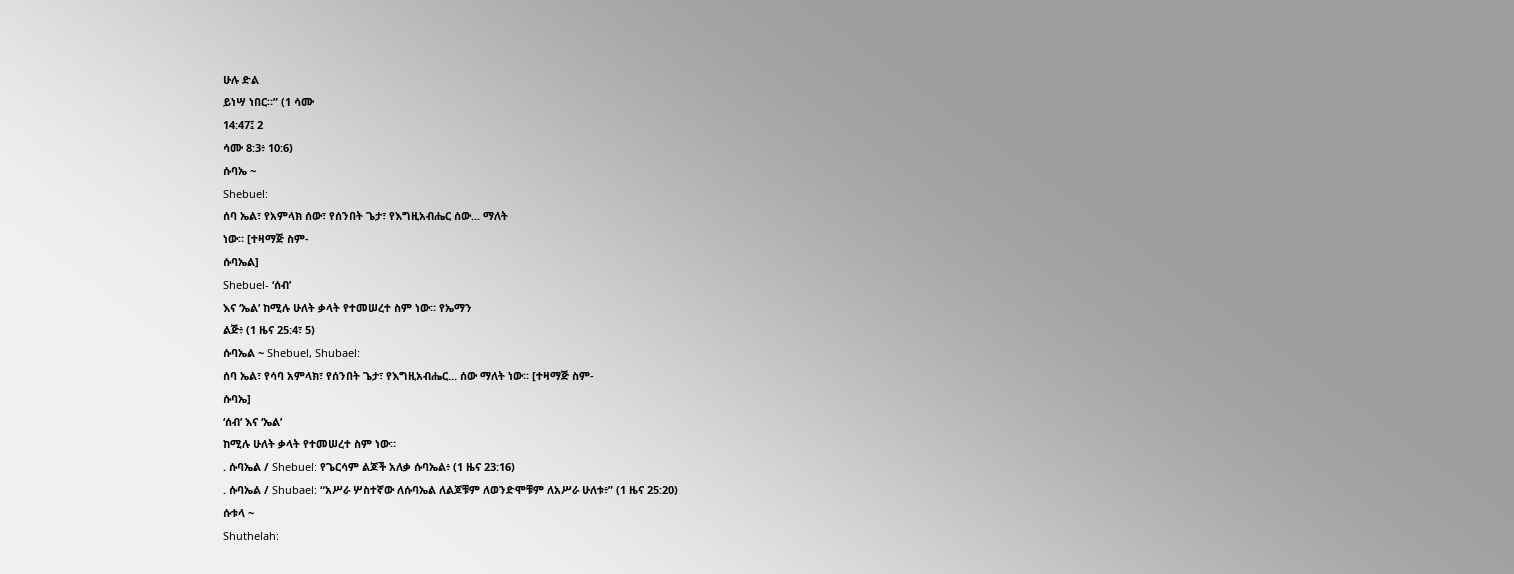ሁሉ ድል
ይነሣ ነበር።” (1 ሳሙ
14:47፤ 2
ሳሙ 8:3፥ 10:6)
ሱባኤ ~
Shebuel:
ሰባ ኤል፣ የአምላክ ሰው፣ የሰንበት ጌታ፣ የእግዚአብሔር ሰው... ማለት
ነው። [ተዛማጅ ስም-
ሱባኤል]
Shebuel- ‘ሰብ’
እና ‘ኤል’ ከሚሉ ሁለት ቃላት የተመሠረተ ስም ነው። የኤማን
ልጅ፥ (1 ዜና 25:4፣ 5)
ሱባኤል ~ Shebuel, Shubael:
ሰባ ኤል፣ የሳባ አምላክ፣ የሰንበት ጌታ፣ የእግዚአብሔር... ሰው ማለት ነው። [ተዛማጅ ስም-
ሱባኤ]
‘ሰብ’ እና ‘ኤል’
ከሚሉ ሁለት ቃላት የተመሠረተ ስም ነው።
. ሱባኤል / Shebuel: የጌርሳም ልጆች አለቃ ሱባኤል፥ (1 ዜና 23:16)
. ሱባኤል / Shubael: “አሥራ ሦስተኛው ለሱባኤል ለልጆቹም ለወንድሞቹም ለአሥራ ሁለቱ፥” (1 ዜና 25:20)
ሱቱላ ~
Shuthelah: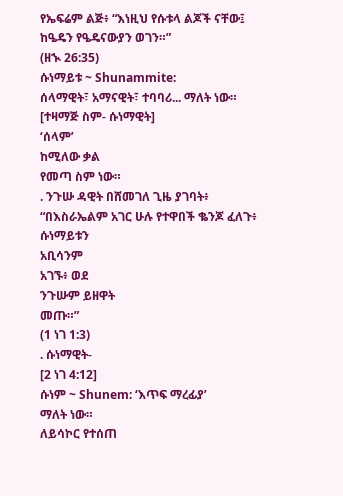የኤፍሬም ልጅ፥ “እነዚህ የሱቱላ ልጆች ናቸው፤ ከዔዴን የዔዴናውያን ወገን።”
(ዘኊ 26:35)
ሱነማይቱ ~ Shunammite:
ሰላማዊት፣ አማናዊት፣ ተባባሪ... ማለት ነው። [ተዛማጅ ስም- ሱነማዊት]
‘ሰላም’
ከሚለው ቃል
የመጣ ስም ነው።
. ንጉሡ ዳዊት በሸመገለ ጊዜ ያገባት፥ “በእስራኤልም አገር ሁሉ የተዋበች ቈንጆ ፈለጉ፥ ሱነማይቱን
አቢሳንም
አገኙ፥ ወደ
ንጉሡም ይዘዋት
መጡ።”
(1 ነገ 1:3)
. ሱነማዊት-
[2 ነገ 4:12]
ሱነም ~ Shunem: ‘እጥፍ ማረፊያ’
ማለት ነው።
ለይሳኮር የተሰጠ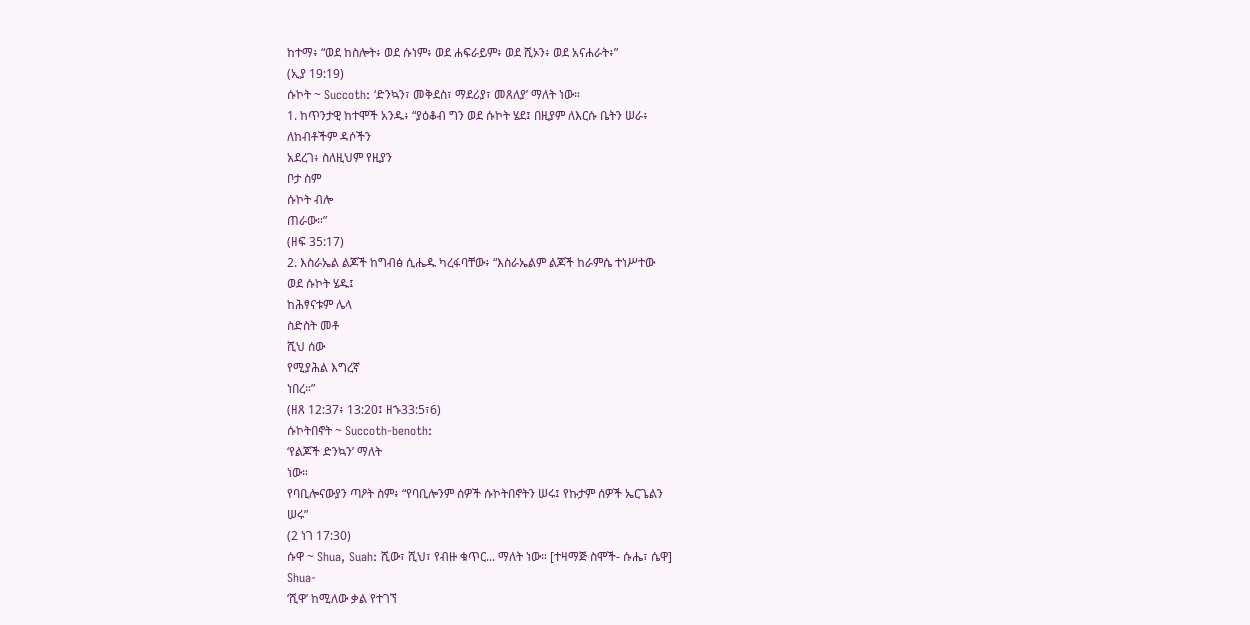ከተማ፥ “ወደ ከስሎት፥ ወደ ሱነም፥ ወደ ሐፍራይም፥ ወደ ሺኦን፥ ወደ አናሐራት፥”
(ኢያ 19:19)
ሱኮት ~ Succoth: ‘ድንኳን፣ መቅደስ፣ ማደሪያ፣ መጸለያ’ ማለት ነው።
1. ከጥንታዊ ከተሞች አንዱ፥ “ያዕቆብ ግን ወደ ሱኮት ሄደ፤ በዚያም ለእርሱ ቤትን ሠራ፥
ለከብቶችም ዳሶችን
አደረገ፥ ስለዚህም የዚያን
ቦታ ስም
ሱኮት ብሎ
ጠራው።”
(ዘፍ 35:17)
2. እስራኤል ልጆች ከግብፅ ሲሔዱ ካረፋባቸው፥ “እስራኤልም ልጆች ከራምሴ ተነሥተው
ወደ ሱኮት ሄዱ፤
ከሕፃናቱም ሌላ
ስድስት መቶ
ሺህ ሰው
የሚያሕል እግረኛ
ነበረ።”
(ዘጸ 12:37፥ 13:20፤ ዘኁ33:5፣6)
ሱኮትበኖት ~ Succoth-benoth:
‘የልጆች ድንኳን’ ማለት
ነው።
የባቢሎናውያን ጣዖት ስም፥ “የባቢሎንም ሰዎች ሱኮትበኖትን ሠሩ፤ የኩታም ሰዎች ኤርጌልን
ሠሩ”
(2 ነገ 17:30)
ሱዋ ~ Shua, Suah: ሺው፣ ሺህ፣ የብዙ ቁጥር... ማለት ነው። [ተዛማጅ ስሞች- ሱሔ፣ ሴዋ]
Shua-
‘ሺዋ’ ከሚለው ቃል የተገኘ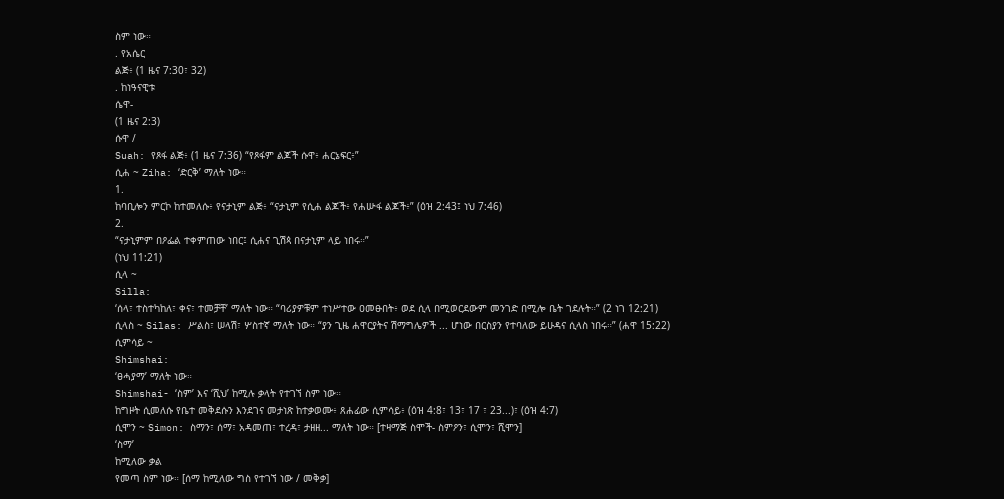ስም ነው።
. የአሴር
ልጅ፥ (1 ዜና 7:30፣ 32)
. ከነዓናዊቱ
ሴዋ-
(1 ዜና 2:3)
ሱዋ /
Suah: የጾፋ ልጅ፥ (1 ዜና 7:36) “የጾፋም ልጆች ሱዋ፥ ሐርኔፍር፥”
ሲሐ ~ Ziha: ‘ድርቅ’ ማለት ነው።
1.
ከባቢሎን ምርኮ ከተመለሱ፥ የናታኒም ልጅ፥ “ናታኒም የሲሐ ልጆች፥ የሐሡፋ ልጆች፥” (ዕዝ 2:43፤ ነህ 7:46)
2.
“ናታኒምም በዖፌል ተቀምጠው ነበር፤ ሲሐና ጊሽጳ በናታኒም ላይ ነበሩ።”
(ነህ 11:21)
ሲላ ~
Silla:
‘ሰላ፣ ተስተካከለ፣ ቀና፣ ተመቻቸ’ ማለት ነው። “ባሪያዎቹም ተነሥተው ዐመፁበት፥ ወደ ሲላ በሚወርደውም መንገድ በሚሎ ቤት ገደሉት።” (2 ነገ 12:21)
ሲላስ ~ Silas: ሥልስ፣ ሠላሽ፣ ሦስተኛ ማለት ነው። “ያን ጊዜ ሐዋርያትና ሽማግሌዎች ... ሆነው በርስያን የተባለው ይሁዳና ሲላስ ነበሩ።” (ሐዋ 15:22)
ሲምሳይ ~
Shimshai:
‘ፀሓያማ’ ማለት ነው።
Shimshai- ‘ስም’ እና ‘ሺህ’ ከሚሉ ቃላት የተገኘ ስም ነው።
ከግዞት ሲመለሱ የቤተ መቅደሱን እንደገና መታነጽ ከተቃወሙ፥ ጸሐፊው ሲምሳይ፥ (ዕዝ 4:8፣ 13፣ 17 ፣ 23...)፣ (ዕዝ 4:7)
ሲሞን ~ Simon: ስማን፣ ሰማ፣ አዳመጠ፣ ተረዳ፣ ታዘዘ... ማለት ነው። [ተዛማጅ ስሞች- ስምዖን፣ ሲሞን፣ ሺሞን]
‘ስማ’
ከሚለው ቃል
የመጣ ስም ነው። [ሰማ ከሚለው ግስ የተገኘ ነው / መቅቃ]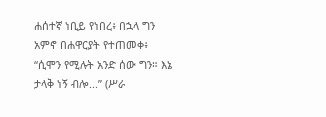ሐሰተኛ ነቢይ የነበረ፥ በኋላ ግን አምኖ በሐዋርያት የተጠመቀ፥ “ሲሞን የሚሉት አንድ ሰው ግን። እኔ ታላቅ ነኝ ብሎ...” (ሥራ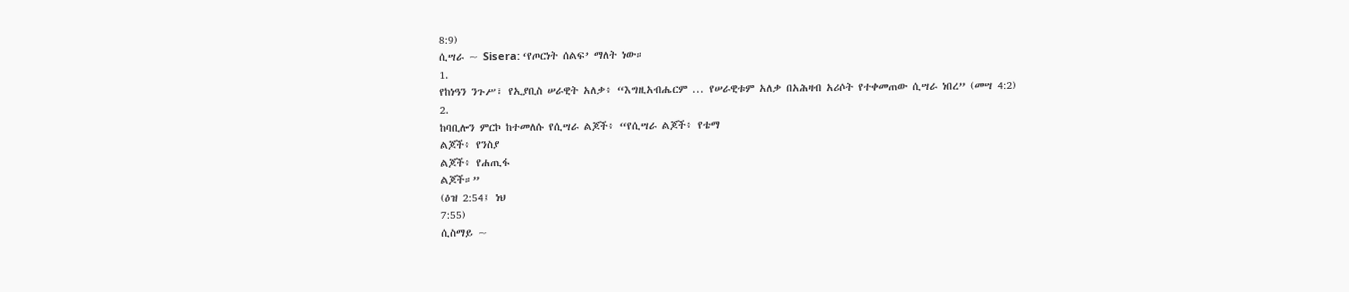8:9)
ሲሣራ ~ Sisera: ‘የጦርነት ሰልፍ’ ማለት ነው።
1.
የከነዓን ንጉሥ፣ የኢያቢስ ሠራዊት አለቃ፥ “እግዚአብሔርም ... የሠራዊቱም አለቃ በአሕዛብ አሪሶት የተቀመጠው ሲሣራ ነበረ” (መሣ 4:2)
2.
ከባቢሎን ምርኮ ከተመለሱ የሲሣራ ልጆች፥ “የሲሣራ ልጆች፥ የቴማ
ልጆች፥ የንስያ
ልጆች፥ የሐጢፋ
ልጆች።”
(ዕዝ 2:54፤ ነህ
7:55)
ሲስማይ ~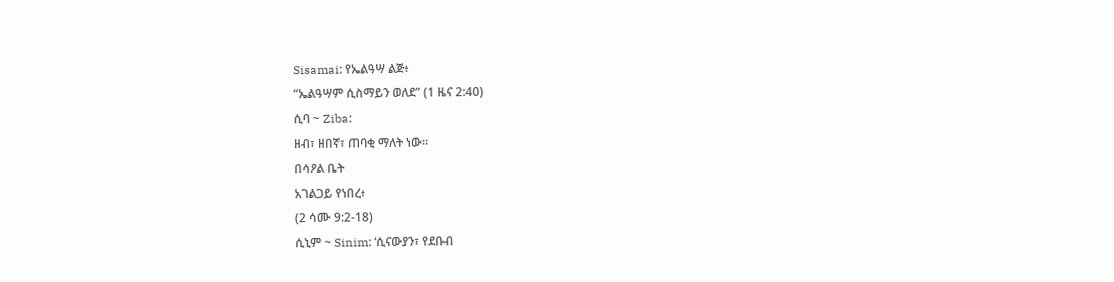Sisamai: የኤልዓሣ ልጅ፥
“ኤልዓሣም ሲስማይን ወለደ” (1 ዜና 2:40)
ሲባ ~ Ziba:
ዘብ፣ ዘበኛ፣ ጠባቂ ማለት ነው።
በሳዖል ቤት
አገልጋይ የነበረ፥
(2 ሳሙ 9:2-18)
ሲኒም ~ Sinim: ‘ሲናውያን፣ የደቡብ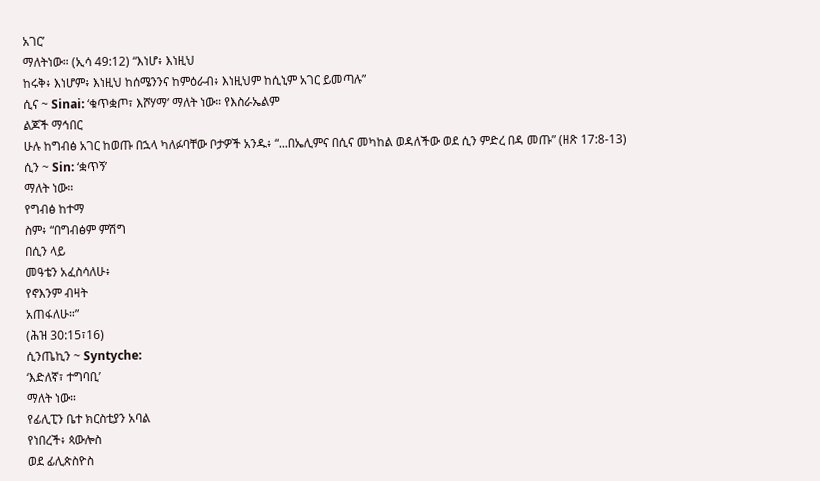አገር’
ማለትነው። (ኢሳ 49:12) “እነሆ፥ እነዚህ
ከሩቅ፥ እነሆም፥ እነዚህ ከሰሜንንና ከምዕራብ፥ እነዚህም ከሲኒም አገር ይመጣሉ”
ሲና ~ Sinai: ‘ቁጥቋጦ፣ እሾሃማ’ ማለት ነው። የእስራኤልም
ልጆች ማኅበር
ሁሉ ከግብፅ አገር ከወጡ በኋላ ካለፉባቸው ቦታዎች አንዱ፥ “...በኤሊምና በሲና መካከል ወዳለችው ወደ ሲን ምድረ በዳ መጡ” (ዘጽ 17:8-13)
ሲን ~ Sin: ‘ቋጥኝ’
ማለት ነው።
የግብፅ ከተማ
ስም፥ “በግብፅም ምሽግ
በሲን ላይ
መዓቴን አፈስሳለሁ፥
የኖእንም ብዛት
አጠፋለሁ።”
(ሕዝ 30:15፣16)
ሲንጤኪን ~ Syntyche:
‘እድለኛ፣ ተግባቢ’
ማለት ነው።
የፊሊፒን ቤተ ክርስቲያን አባል
የነበረች፥ ጳውሎስ
ወደ ፊሊጵስዮስ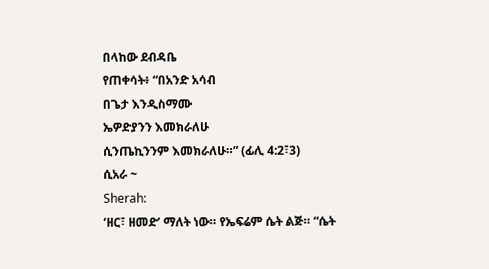በላከው ደብዳቤ
የጠቀሳት፥ “በአንድ አሳብ
በጌታ እንዲስማሙ
ኤዎድያንን እመክራለሁ
ሲንጤኪንንም እመክራለሁ።” (ፊሊ 4:2፣3)
ሲአራ ~
Sherah:
‘ዘር፣ ዘመድ’ ማለት ነው። የኤፍሬም ሴት ልጅ። “ሴት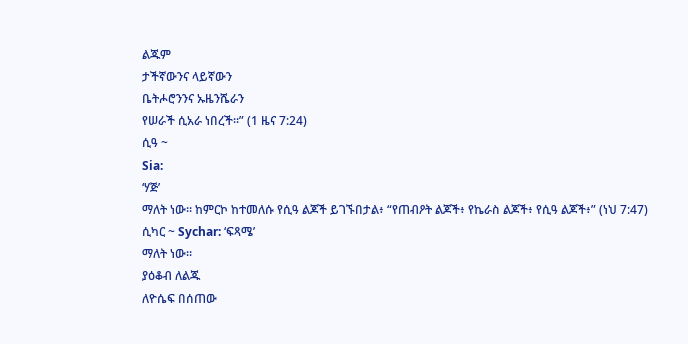ልጁም
ታችኛውንና ላይኛውን
ቤትሖሮንንና ኡዜንሼራን
የሠራች ሲአራ ነበረች።” (1 ዜና 7:24)
ሲዓ ~
Sia:
‘ሃጅ’
ማለት ነው። ከምርኮ ከተመለሱ የሲዓ ልጆች ይገኙበታል፥ “የጠብዖት ልጆች፥ የኬራስ ልጆች፥ የሲዓ ልጆች፥” (ነህ 7:47)
ሲካር ~ Sychar: ‘ፍጻሜ’
ማለት ነው።
ያዕቆብ ለልጁ
ለዮሴፍ በሰጠው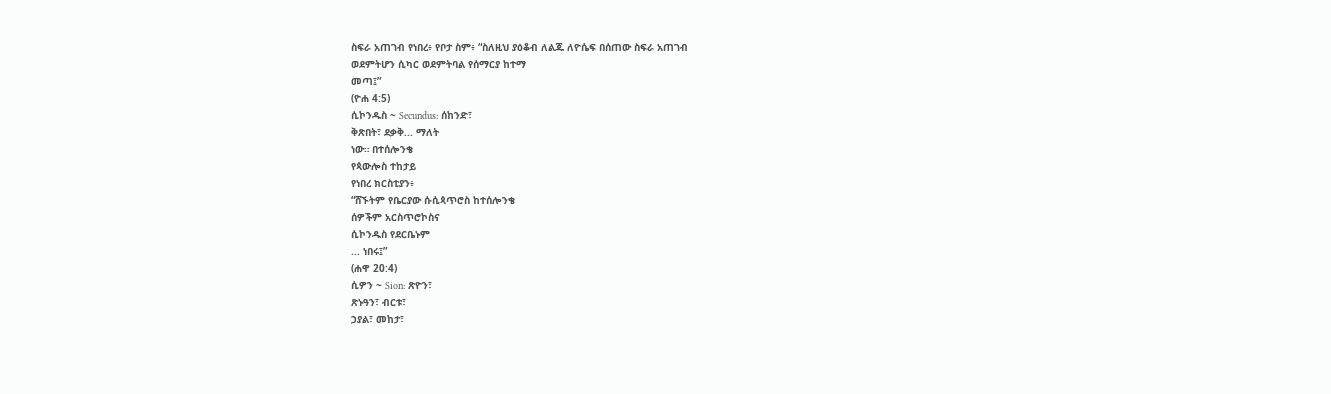ስፍራ አጠገብ የነበረ፥ የቦታ ስም፥ “ስለዚህ ያዕቆብ ለልጁ ለዮሴፍ በሰጠው ስፍራ አጠገብ
ወደምትሆን ሲካር ወደምትባል የሰማርያ ከተማ
መጣ፤”
(ዮሐ 4:5)
ሲኮንዱስ ~ Secundus: ሰከንድ፣
ቅጽበት፣ ደቃቅ... ማለት
ነው። በተሰሎንቄ
የጳውሎስ ተከታይ
የነበረ ክርስቲያን፥
“ሸኙትም የቤርያው ሱሲጳጥሮስ ከተሰሎንቄ
ሰዎችም አርስጥሮኮስና
ሲኮንዱስ የደርቤኑም
... ነበሩ፤”
(ሐዋ 20:4)
ሲዎን ~ Sion: ጽዮን፣
ጽኑዓን፣ ብርቱ፣
ኃያል፣ መከታ፣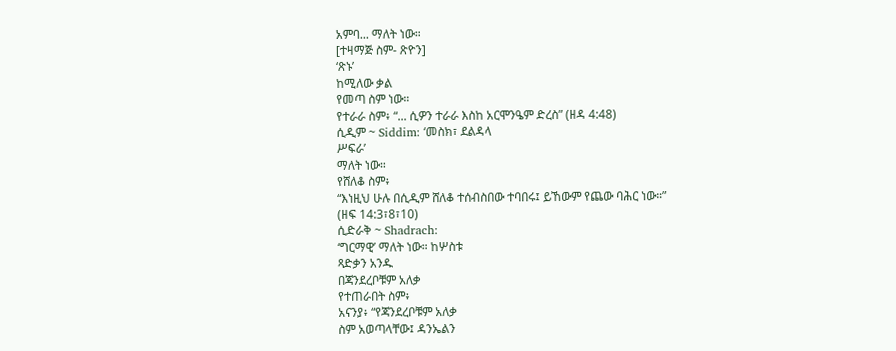አምባ... ማለት ነው።
[ተዛማጅ ስም- ጽዮን]
‘ጽኑ’
ከሚለው ቃል
የመጣ ስም ነው።
የተራራ ስም፥ “... ሲዎን ተራራ እስከ አርሞንዔም ድረስ” (ዘዳ 4:48)
ሲዲም ~ Siddim: ‘መስክ፣ ደልዳላ
ሥፍራ’
ማለት ነው።
የሸለቆ ስም፥
“እነዚህ ሁሉ በሲዲም ሸለቆ ተሰብስበው ተባበሩ፤ ይኸውም የጨው ባሕር ነው።”
(ዘፍ 14:3፣8፣10)
ሲድራቅ ~ Shadrach:
‘ግርማዊ’ ማለት ነው። ከሦስቱ
ጻድቃን አንዱ
በጃንደረቦቹም አለቃ
የተጠራበት ስም፥
አናንያ፥ “የጃንደረቦቹም አለቃ
ስም አወጣላቸው፤ ዳንኤልን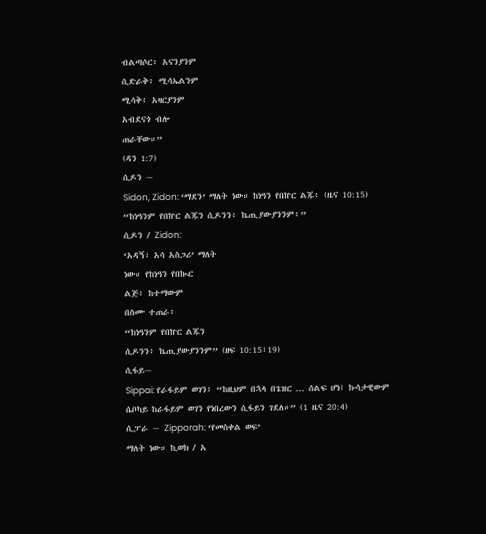ብልጣሶር፥ አናንያንም
ሲድራቅ፥ ሚሳኤልንም
ሚሳቅ፥ አዛርያንም
አብደናጎ ብሎ
ጠራቸው።”
(ዳን 1:7)
ሲዶን ~
Sidon, Zidon: ‘ማደን’ ማለት ነው። ከነዓን የበኵር ልጁ፥ (ዜና 10:15) “ከነዓንም የበኵር ልጁን ሲዶንን፥ ኬጢያውያንንም፥”
ሲዶን / Zidon:
‘አዳኝ፣ አሳ አስጋሪ’ ማለት
ነው። የከነዓን የበኲር
ልጅ፥ ከተማውም
በስሙ ተጠራ፥
“ከነዓንም የበኵር ልጁን
ሲዶንን፥ ኬጢያውያንንም” (ዘፍ 10:15፣19)
ሲፋይ~
Sippai: የራፋይም ወገን፥ “ከዚህም በኋላ በጌዝር ... ሰልፍ ሆነ፤ ኩሳታዊውም ሴቦካይ ከራፋይም ወገን የነበረውን ሲፋይን ገደለ።” (1 ዜና 20:4)
ሲፓራ ~ Zipporah: ‘የመስቀል ወፍ’
ማለት ነው። ኪወክ / አ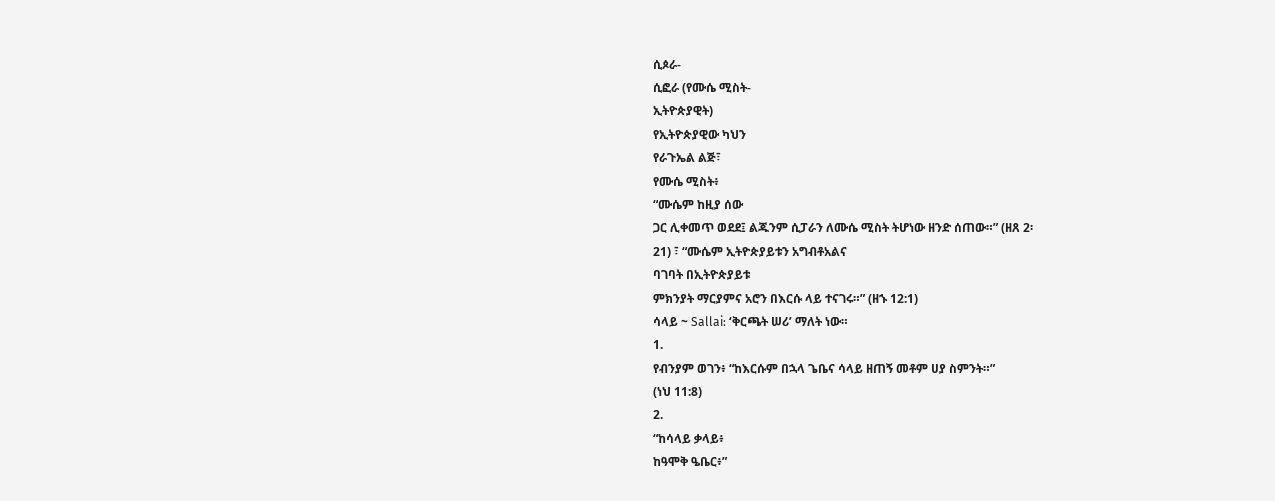ሲጶራ-
ሲፎራ (የሙሴ ሚስት-
ኢትዮጵያዊት)
የኢትዮጵያዊው ካህን
የራጉኤል ልጅ፣
የሙሴ ሚስት፥
“ሙሴም ከዚያ ሰው
ጋር ሊቀመጥ ወደደ፤ ልጁንም ሲፓራን ለሙሴ ሚስት ትሆነው ዘንድ ሰጠው።” (ዘጸ 2፡
21) ፣ “ሙሴም ኢትዮጵያይቱን አግብቶአልና
ባገባት በኢትዮጵያይቱ
ምክንያት ማርያምና አሮን በእርሱ ላይ ተናገሩ።” (ዘኁ 12:1)
ሳላይ ~ Sallai: ‘ቅርጫት ሠሪ’ ማለት ነው።
1.
የብንያም ወገን፥ “ከእርሱም በኋላ ጌቤና ሳላይ ዘጠኝ መቶም ሀያ ስምንት።”
(ነህ 11:8)
2.
“ከሳላይ ቃላይ፥
ከዓሞቅ ዔቤር፥”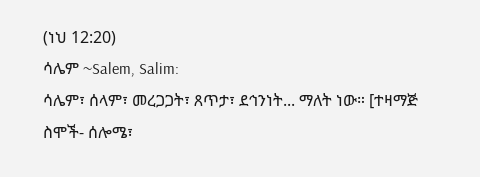(ነህ 12:20)
ሳሌም ~Salem, Salim:
ሳሌም፣ ሰላም፣ መረጋጋት፣ ጸጥታ፣ ደኅንነት... ማለት ነው። [ተዛማጅ ስሞች- ሰሎሜ፣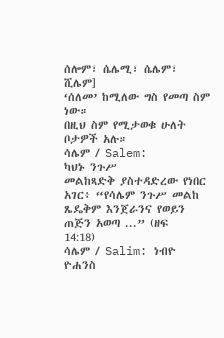ሰሎም፣ ሴሌሚ፣ ሴሌም፣ ሺሌም]
‘ሰለመ’ ከሚለው ግስ የመጣ ስም ነው።
በዚህ ስም የሚታወቁ ሁለት ቦታዎች አሉ።
ሳሌም / Salem:
ካህኑ ንጉሥ
መልከጻድቅ ያስተዳድረው የነበር አገር፥ “የሳሌም ንጉሥ መልከ ጼዴቅም እንጀራንና የወይን ጠጅን አወጣ ...” (ዘፍ
14:18)
ሳሌም / Salim: ነብዮ ዮሐንስ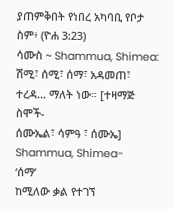ያጠምቅበት የነበረ አካባቢ የቦታ ስም፥ (ዮሐ 3:23)
ሳሙስ ~ Shammua, Shimea:
ሽሚ፣ ሰሚ፣ ሰማ፣ አዳመጠ፣ ተረዳ... ማለት ነው። [ተዛማጅ ስሞች-
ሰሙኤል፣ ሳምዓ ፣ ሰሙኤ]
Shammua, Shimea-
‘ሰማ’
ከሚለው ቃል የተገኘ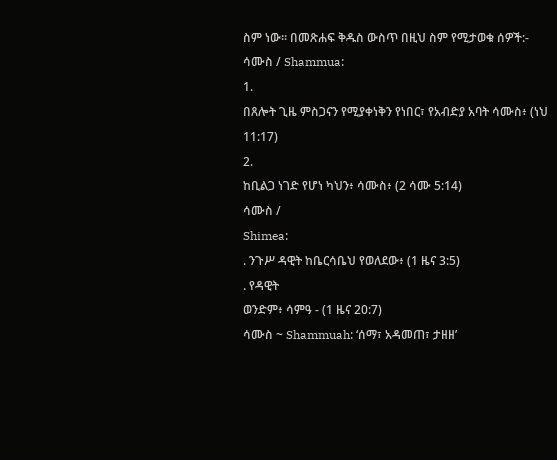ስም ነው። በመጽሐፍ ቅዱስ ውስጥ በዚህ ስም የሚታወቁ ሰዎች:-
ሳሙስ / Shammua:
1.
በጸሎት ጊዜ ምስጋናን የሚያቀነቅን የነበር፣ የአብድያ አባት ሳሙስ፥ (ነህ
11:17)
2.
ከቢልጋ ነገድ የሆነ ካህን፥ ሳሙስ፥ (2 ሳሙ 5:14)
ሳሙስ /
Shimea:
. ንጉሥ ዳዊት ከቤርሳቤህ የወለደው፥ (1 ዜና 3:5)
. የዳዊት
ወንድም፥ ሳምዓ - (1 ዜና 20:7)
ሳሙስ ~ Shammuah: ‘ሰማ፣ አዳመጠ፣ ታዘዘ’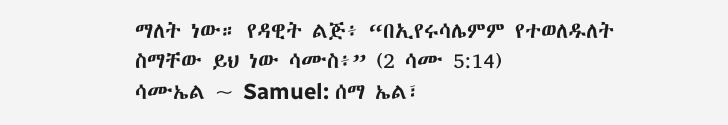ማለት ነው። የዳዊት ልጅ፥ “በኢየሩሳሌምም የተወለዱለት ስማቸው ይህ ነው ሳሙስ፥” (2 ሳሙ 5:14)
ሳሙኤል ~ Samuel: ሰማ ኤል፣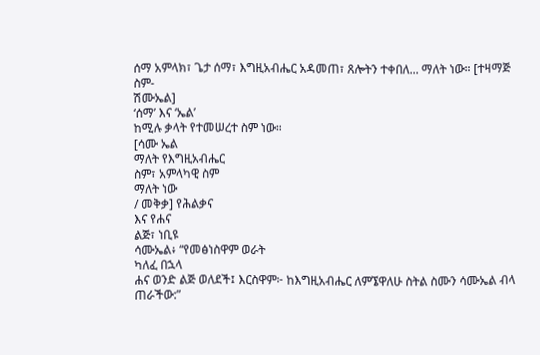ሰማ አምላክ፣ ጌታ ሰማ፣ እግዚአብሔር አዳመጠ፣ ጸሎትን ተቀበለ... ማለት ነው። [ተዛማጅ ስም-
ሽሙኤል]
‘ሰማ’ እና ‘ኤል’
ከሚሉ ቃላት የተመሠረተ ስም ነው።
[ሳሙ ኤል
ማለት የእግዚአብሔር
ስም፣ አምላካዊ ስም
ማለት ነው
/ መቅቃ] የሕልቃና
እና የሐና
ልጅ፣ ነቢዩ
ሳሙኤል፥ “የመፅነስዋም ወራት
ካለፈ በኋላ
ሐና ወንድ ልጅ ወለደች፤ እርስዋም፦ ከእግዚአብሔር ለምኜዋለሁ ስትል ስሙን ሳሙኤል ብላ
ጠራችው:”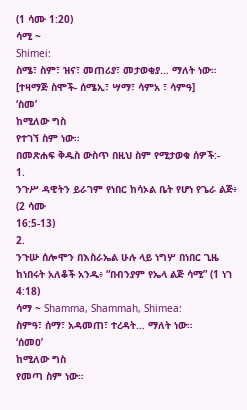(1 ሳሙ 1:20)
ሳሚ ~
Shimei:
ስሜ፣ ስም፣ ዝና፣ መጠሪያ፣ መታወቂያ... ማለት ነው። [ተዛማጅ ስሞች- ሰሜኢ፣ ሣማ፣ ሳምአ ፣ ሳምዓ]
‘ስመ’
ከሚለው ግስ
የተገኘ ስም ነው።
በመጽሐፍ ቅዱስ ውስጥ በዚህ ስም የሚታወቁ ሰዎች:-
1.
ንጉሥ ዳዊትን ይራገም የነበር ከሳኦል ቤት የሆነ የጌራ ልጅ፥ (2 ሳሙ
16:5-13)
2.
ንጉሡ ሰሎሞን በእስራኤል ሁሉ ላይ ነግሦ በነበር ጊዜ ከነበሩት አለቆች አንዱ፥ “በብንያም የኤላ ልጅ ሳሚ” (1 ነገ 4:18)
ሳማ ~ Shamma, Shammah, Shimea:
ስምዓ፣ ሰማ፣ አዳመጠ፣ ተረዳት... ማለት ነው።
‘ሰመዐ’
ከሚለው ግስ
የመጣ ስም ነው።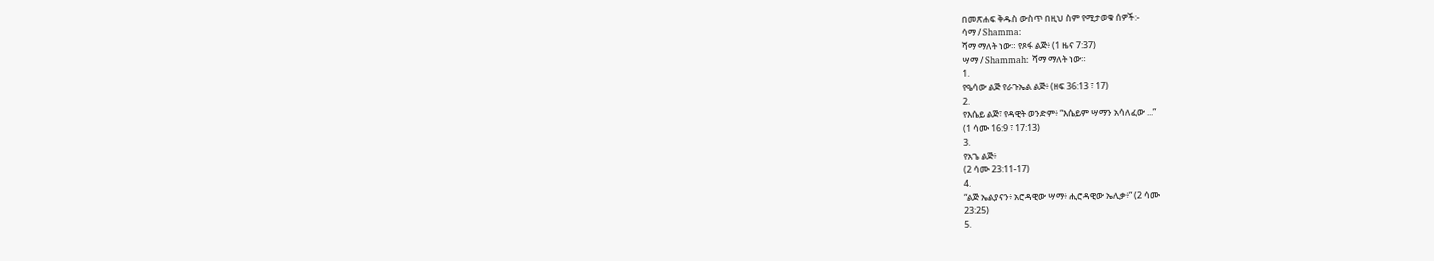በመጽሐፍ ቅዱስ ውስጥ በዚህ ስም የሚታወቁ ሰዎች:-
ሳማ / Shamma:
ሻማ ማለት ነው። የጾፋ ልጅ፥ (1 ዜና 7:37)
ሣማ / Shammah: ሻማ ማለት ነው።
1.
የዔሳው ልጅ የራጉኤል ልጅ፥ (ዘፍ 36:13 ፣ 17)
2.
የእሴይ ልጅ፣ የዳዊት ወንድም፥ “እሴይም ሣማን አሳለፈው ...”
(1 ሳሙ 16:9 ፣ 17:13)
3.
የአጌ ልጅ፥
(2 ሳሙ 23:11-17)
4.
“ልጅ ኤልያናን፥ አሮዳዊው ሣማ፥ ሒሮዳዊው ኤሊቃ፥” (2 ሳሙ
23:25)
5.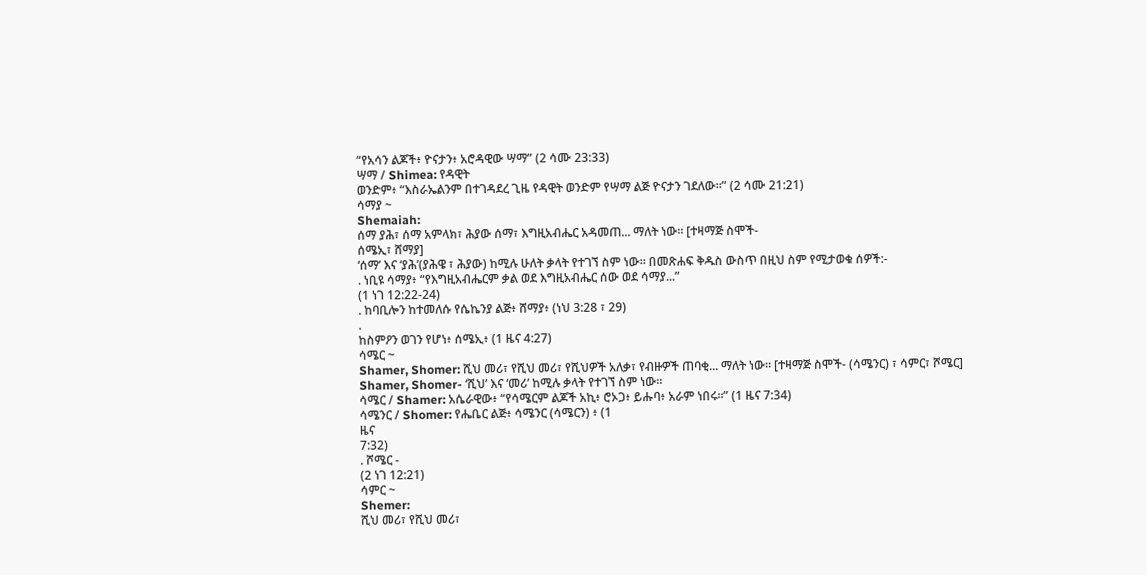“የአሳን ልጆች፥ ዮናታን፥ አሮዳዊው ሣማ” (2 ሳሙ 23:33)
ሣማ / Shimea: የዳዊት
ወንድም፥ “እስራኤልንም በተገዳደረ ጊዜ የዳዊት ወንድም የሣማ ልጅ ዮናታን ገደለው።” (2 ሳሙ 21:21)
ሳማያ ~
Shemaiah:
ሰማ ያሕ፣ ሰማ አምላክ፣ ሕያው ሰማ፣ እግዚአብሔር አዳመጠ... ማለት ነው። [ተዛማጅ ስሞች-
ሰሜኢ፣ ሸማያ]
‘ሰማ’ እና ‘ያሕ’(ያሕዌ ፣ ሕያው) ከሚሉ ሁለት ቃላት የተገኘ ስም ነው። በመጽሐፍ ቅዱስ ውስጥ በዚህ ስም የሚታወቁ ሰዎች:-
. ነቢዩ ሳማያ፥ “የእግዚአብሔርም ቃል ወደ እግዚአብሔር ሰው ወደ ሳማያ...”
(1 ነገ 12:22-24)
. ከባቢሎን ከተመለሱ የሴኬንያ ልጅ፥ ሸማያ፥ (ነህ 3:28 ፣ 29)
.
ከስምዖን ወገን የሆነ፥ ሰሜኢ፥ (1 ዜና 4:27)
ሳሜር ~
Shamer, Shomer: ሺህ መሪ፣ የሺህ መሪ፣ የሺህዎች አለቃ፣ የብዙዎች ጠባቂ... ማለት ነው። [ተዛማጅ ስሞች- (ሳሜንር) ፣ ሳምር፣ ሾሜር]
Shamer, Shomer- ‘ሺህ’ እና ‘መሪ’ ከሚሉ ቃላት የተገኘ ስም ነው።
ሳሜር / Shamer: አሴራዊው፥ “የሳሜርም ልጆች አኪ፥ ሮኦጋ፥ ይሑባ፥ አራም ነበሩ።” (1 ዜና 7:34)
ሳሜንር / Shomer: የሔቤር ልጅ፥ ሳሜንር (ሳሜርን) ፥ (1
ዜና
7:32)
. ሾሜር -
(2 ነገ 12:21)
ሳምር ~
Shemer:
ሺህ መሪ፣ የሺህ መሪ፣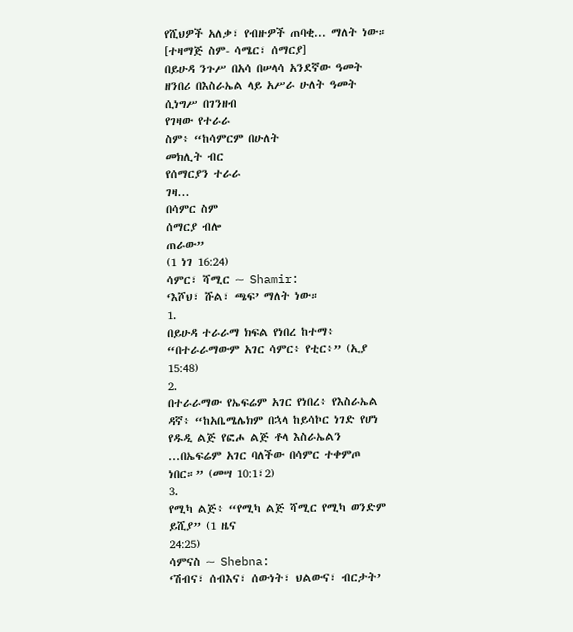የሺህዎች አለቃ፣ የብዙዎች ጠባቂ... ማለት ነው። [ተዛማጅ ስም- ሳሜር፣ ሰማርያ]
በይሁዳ ንጉሥ በአሳ በሠላሳ አንደኛው ዓመት ዘንበሪ በእስራኤል ላይ አሥራ ሁለት ዓመት
ሲነግሥ በገንዘብ
የገዛው የተራራ
ስም፥ “ከሳምርም በሁለት
መክሊት ብር
የሰማርያን ተራራ
ገዛ...
በሳምር ስም
ሰማርያ ብሎ
ጠራው”
(1 ነገ 16:24)
ሳምር፣ ሻሚር ~ Shamir:
‘እሾህ፣ ሹል፣ ጫፍ’ ማለት ነው።
1.
በይሁዳ ተራራማ ክፍል የነበረ ከተማ፥ “በተራራማውም አገር ሳምር፥ የቲር፥” (ኢያ 15:48)
2.
በተራራማው የኤፍሬም አገር የነበረ፥ የእስራኤል ዳኛ፥ “ከአቤሜሌክም በኋላ ከይሳኮር ነገድ የሆነ የዱዲ ልጅ የፎሖ ልጅ ቶላ እስራኤልን
...በኤፍሬም አገር ባለችው በሳምር ተቀምጦ ነበር።” (መሣ 10:1፣2)
3.
የሚካ ልጅ፥ “የሚካ ልጅ ሻሚር የሚካ ወንድም ይሺያ” (1 ዜና
24:25)
ሳምናስ ~ Shebna:
‘ሽብና፣ ሰብእና፣ ሰውነት፣ ህልውና፣ ብርታት’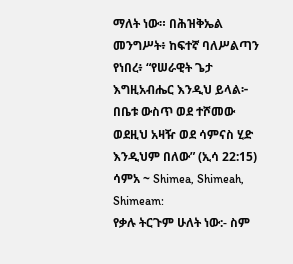ማለት ነው። በሕዝቅኤል መንግሥት፥ ከፍተኛ ባለሥልጣን የነበረ፥ “የሠራዊት ጌታ እግዚአብሔር እንዲህ ይላል፦ በቤቱ ውስጥ ወደ ተሾመው ወደዚህ አዛዥ ወደ ሳምናስ ሂድ እንዲህም በለው” (ኢሳ 22:15)
ሳምአ ~ Shimea, Shimeah, Shimeam:
የቃሉ ትርጉም ሁለት ነው:- ስም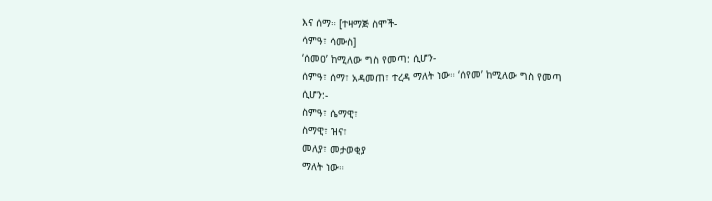እና ሰማ። [ተዛማጅ ስሞች-
ሳምዓ፣ ሳሙስ]
‘ሰመዐ’ ከሚለው ግስ የመጣ: ሲሆን-
ሰምዓ፣ ሰማ፣ አዳመጠ፣ ተረዳ ማለት ነው። ‘ሰየመ’ ከሚለው ግስ የመጣ
ሲሆን:-
ስምዓ፣ ሴማዊ፣
ስማዊ፣ ዝና፣
መለያ፣ መታወቂያ
ማለት ነው።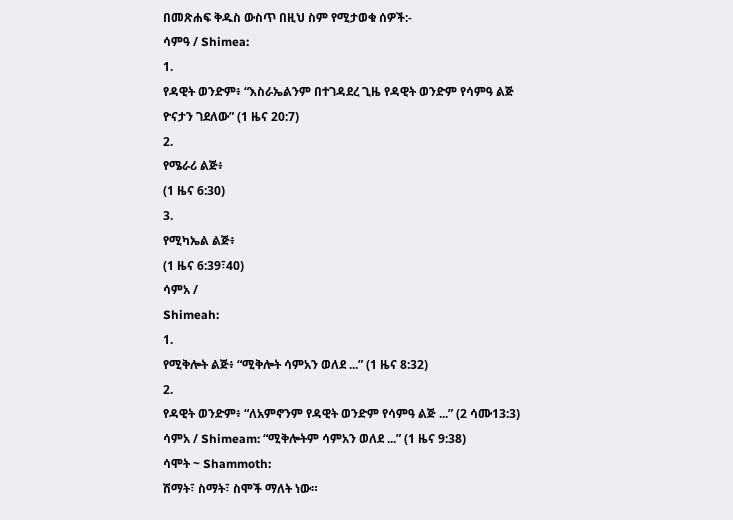በመጽሐፍ ቅዱስ ውስጥ በዚህ ስም የሚታወቁ ሰዎች:-
ሳምዓ / Shimea:
1.
የዳዊት ወንድም፥ “እስራኤልንም በተገዳደረ ጊዜ የዳዊት ወንድም የሳምዓ ልጅ
ዮናታን ገደለው” (1 ዜና 20:7)
2.
የሜራሪ ልጅ፥
(1 ዜና 6:30)
3.
የሚካኤል ልጅ፥
(1 ዜና 6:39፣40)
ሳምአ /
Shimeah:
1.
የሚቅሎት ልጅ፥ “ሚቅሎት ሳምአን ወለደ ...” (1 ዜና 8:32)
2.
የዳዊት ወንድም፥ “ለአምኖንም የዳዊት ወንድም የሳምዓ ልጅ ...” (2 ሳሙ13:3)
ሳምአ / Shimeam: “ሚቅሎትም ሳምአን ወለደ ...” (1 ዜና 9:38)
ሳሞት ~ Shammoth:
ሽማት፣ ስማት፣ ስሞች ማለት ነው።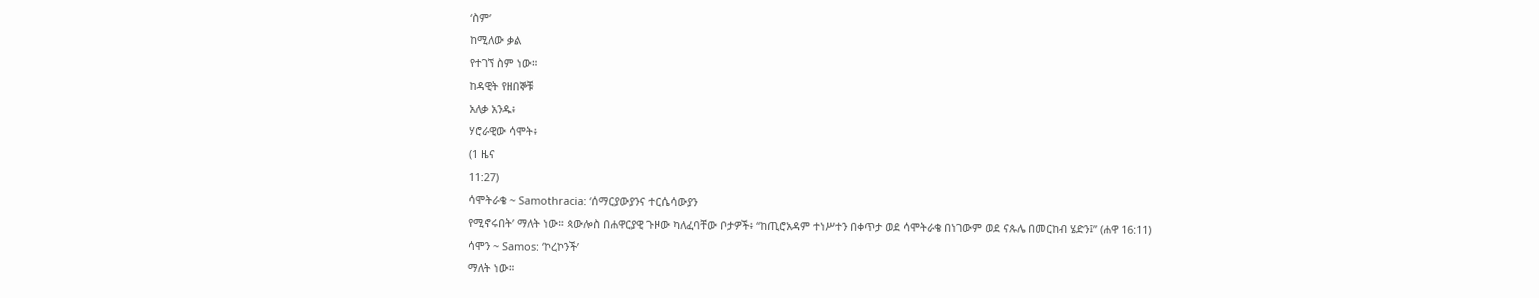‘ስም’
ከሚለው ቃል
የተገኘ ስም ነው።
ከዳዊት የዘበኞቹ
አለቃ አንዱ፥
ሃሮራዊው ሳሞት፥
(1 ዜና
11:27)
ሳሞትራቄ ~ Samothracia: ‘ሰማርያውያንና ተርሴሳውያን
የሚኖሩበት’ ማለት ነው። ጳውሎስ በሐዋርያዊ ጉዞው ካለፈባቸው ቦታዎች፥ “ከጢሮአዳም ተነሥተን በቀጥታ ወደ ሳሞትራቄ በነገውም ወደ ናጱሌ በመርከብ ሄድን፤” (ሐዋ 16:11)
ሳሞን ~ Samos: ‘ኮረኮንች’
ማለት ነው።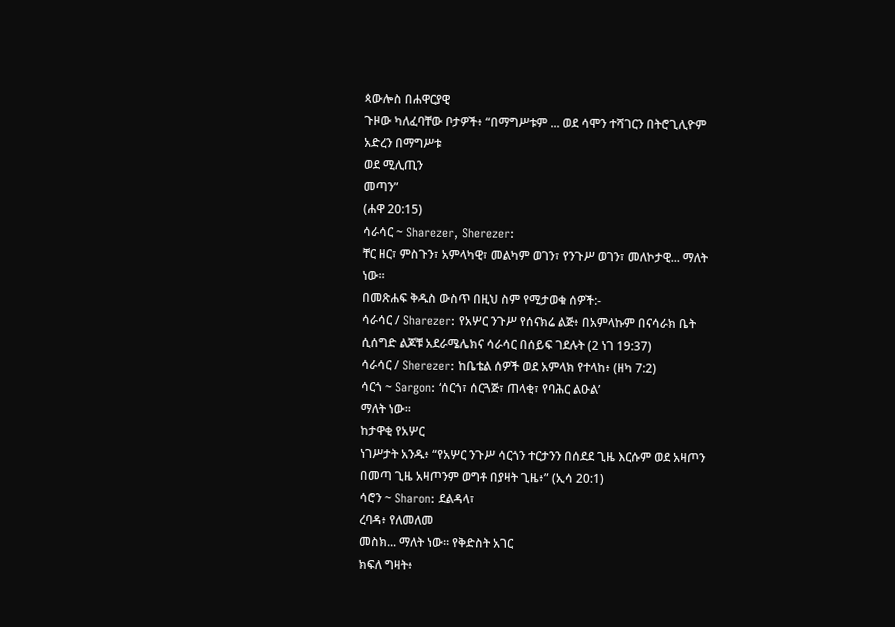ጳውሎስ በሐዋርያዊ
ጉዞው ካለፈባቸው ቦታዎች፥ “በማግሥቱም ... ወደ ሳሞን ተሻገርን በትሮጊሊዮም አድረን በማግሥቱ
ወደ ሚሊጢን
መጣን”
(ሐዋ 20:15)
ሳራሳር ~ Sharezer, Sherezer:
ቸር ዘር፣ ምስጉን፣ አምላካዊ፣ መልካም ወገን፣ የንጉሥ ወገን፣ መለኮታዊ... ማለት ነው።
በመጽሐፍ ቅዱስ ውስጥ በዚህ ስም የሚታወቁ ሰዎች:-
ሳራሳር / Sharezer: የአሦር ንጉሥ የሰናክሬ ልጅ፥ በአምላኩም በናሳራክ ቤት ሲሰግድ ልጆቹ አደራሜሌክና ሳራሳር በሰይፍ ገደሉት (2 ነገ 19:37)
ሳራሳር / Sherezer: ከቤቴል ሰዎች ወደ አምላክ የተላከ፥ (ዘካ 7:2)
ሳርጎ ~ Sargon: ‘ሰርጎ፣ ሰርጓጅ፣ ጠላቂ፣ የባሕር ልዑል’
ማለት ነው።
ከታዋቂ የአሦር
ነገሥታት አንዱ፥ “የአሦር ንጉሥ ሳርጎን ተርታንን በሰደደ ጊዜ እርሱም ወደ አዛጦን በመጣ ጊዜ አዛጦንም ወግቶ በያዛት ጊዜ፥” (ኢሳ 20:1)
ሳሮን ~ Sharon: ደልዳላ፣
ረባዳ፥ የለመለመ
መስክ... ማለት ነው። የቅድስት አገር
ክፍለ ግዛት፥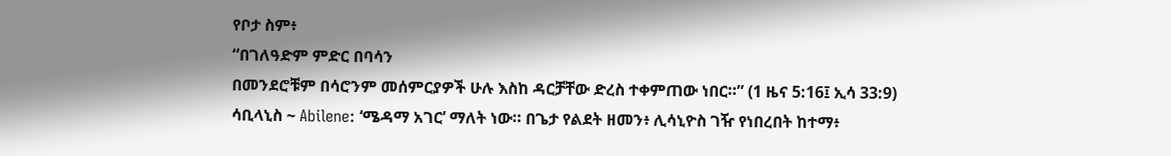የቦታ ስም፥
“በገለዓድም ምድር በባሳን
በመንደሮቹም በሳሮንም መሰምርያዎች ሁሉ እስከ ዳርቻቸው ድረስ ተቀምጠው ነበር።” (1 ዜና 5:16፤ ኢሳ 33:9)
ሳቢላኒስ ~ Abilene: ‘ሜዳማ አገር’ ማለት ነው። በጌታ የልደት ዘመን፥ ሊሳኒዮስ ገዥ የነበረበት ከተማ፥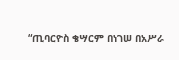“ጢባርዮስ ቄሣርም በነገሠ በአሥራ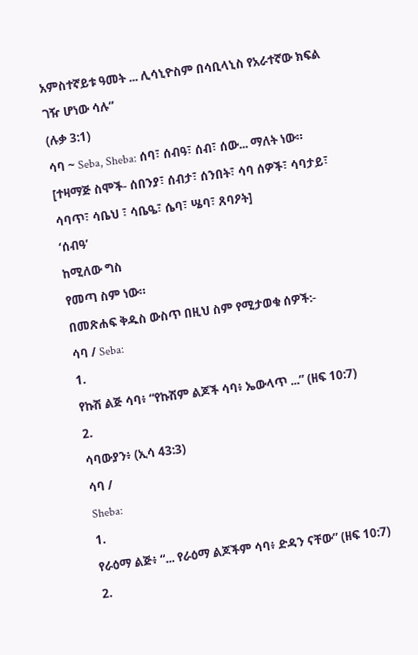አምስተኛይቱ ዓመት ... ሊሳኒዮስም በሳቢላኒስ የአራተኛው ክፍል ገዥ ሆነው ሳሉ”
(ሉቃ 3:1)
ሳባ ~ Seba, Sheba: ሰባ፣ ሰብዓ፣ ሰብ፣ ሰው... ማለት ነው። [ተዛማጅ ስሞች- ሰበንያ፣ ሰብታ፣ ሰንበት፣ ሳባ ሰዎች፣ ሳባታይ፣ ሳባጥ፣ ሳቤህ ፣ ሳቤዔ፣ ሴባ፣ ሤባ፣ ጸባዖት]
‘ሰብዓ’
ከሚለው ግስ
የመጣ ስም ነው።
በመጽሐፍ ቅዱስ ውስጥ በዚህ ስም የሚታወቁ ሰዎች:-
ሳባ / Seba:
1.
የኩሽ ልጅ ሳባ፥ “የኩሽም ልጆች ሳባ፥ ኤውላጥ ...” (ዘፍ 10:7)
2.
ሳባውያን፥ (ኢሳ 43:3)
ሳባ /
Sheba:
1.
የራዕማ ልጅ፥ “... የራዕማ ልጆችም ሳባ፥ ድዳን ናቸው” (ዘፍ 10:7)
2.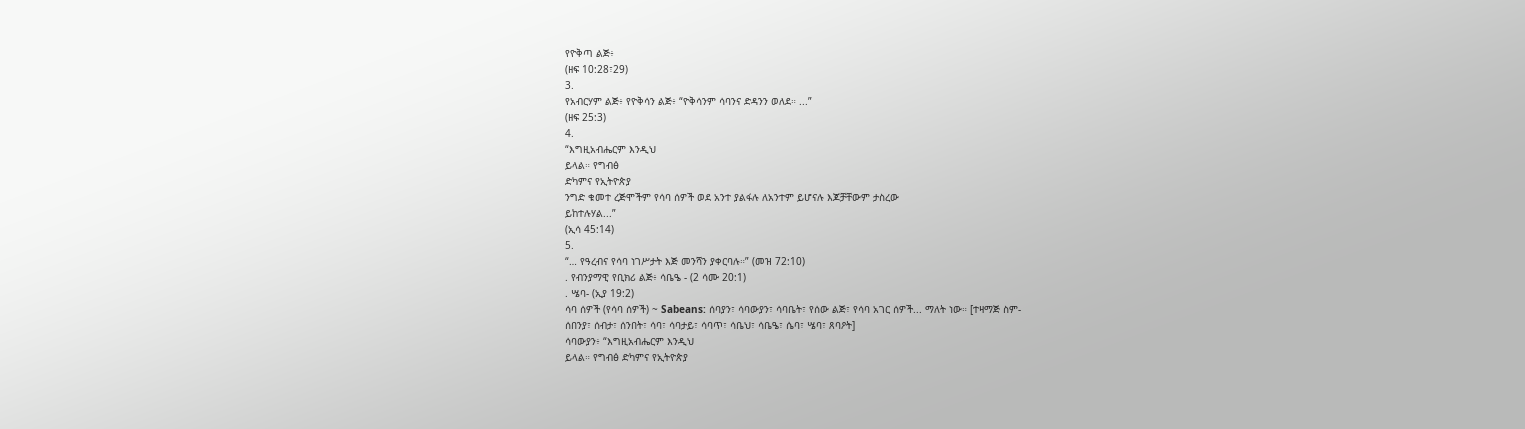የዮቅጣ ልጅ፥
(ዘፍ 10:28፣29)
3.
የአብርሃም ልጅ፥ የዮቅሳን ልጅ፥ “ዮቅሳንም ሳባንና ድዳንን ወለደ። ...”
(ዘፍ 25:3)
4.
“እግዚአብሔርም እንዲህ
ይላል። የግብፅ
ድካምና የኢትዮጵያ
ንግድ ቁመተ ረጅሞችም የሳባ ሰዎች ወደ አንተ ያልፋሉ ለአንተም ይሆናሉ እጆቻቸውም ታስረው
ይከተሉሃል...”
(ኢሳ 45:14)
5.
“… የዓረብና የሳባ ነገሥታት እጅ መንሻን ያቀርባሉ።” (መዝ 72:10)
. የብንያማዊ የቢክሪ ልጅ፥ ሳቤዔ - (2 ሳሙ 20:1)
. ሤባ- (ኢያ 19:2)
ሳባ ሰዎች (የሳባ ሰዎች) ~ Sabeans: ሰባያን፣ ሳባውያን፣ ሳባቤት፣ የሰው ልጅ፣ የሳባ አገር ሰዎች... ማለት ነው። [ተዛማጅ ስም-
ሰበንያ፣ ሰብታ፣ ሰንበት፣ ሳባ፣ ሳባታይ፣ ሳባጥ፣ ሳቤህ፣ ሳቤዔ፣ ሴባ፣ ሤባ፣ ጸባዖት]
ሳባውያን፥ “እግዚአብሔርም እንዲህ
ይላል። የግብፅ ድካምና የኢትዮጵያ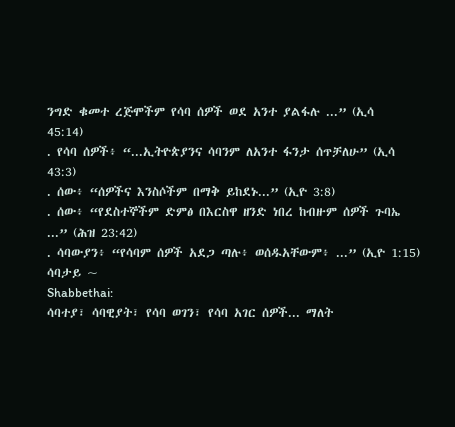ንግድ ቁመተ ረጅሞችም የሳባ ሰዎች ወደ አንተ ያልፋሉ ...” (ኢሳ
45:14)
. የሳባ ሰዎች፥ “...ኢትዮጵያንና ሳባንም ለአንተ ፋንታ ሰጥቻለሁ” (ኢሳ 43:3)
. ሰው፥ “ሰዎችና እንስሶችም በማቅ ይከደኑ...” (ኢዮ 3:8)
. ሰው፥ “የደስተኞችም ድምፅ በእርስዋ ዘንድ ነበረ ከብዙም ሰዎች ጉባኤ ...” (ሕዝ 23:42)
. ሳባውያን፥ “የሳባም ሰዎች አደጋ ጣሉ፥ ወሰዱአቸውም፥ ...” (ኢዮ 1:15)
ሳባታይ ~
Shabbethai:
ሳባተያ፣ ሳባዊያት፣ የሳባ ወገን፣ የሳባ አገር ሰዎች... ማለት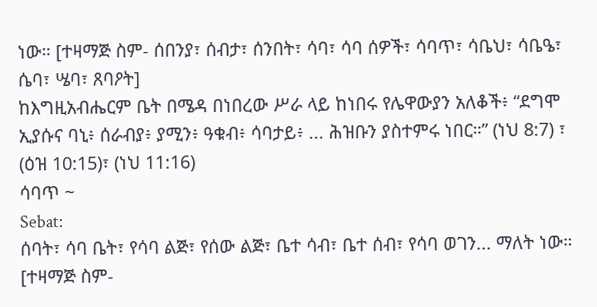ነው። [ተዛማጅ ስም- ሰበንያ፣ ሰብታ፣ ሰንበት፣ ሳባ፣ ሳባ ሰዎች፣ ሳባጥ፣ ሳቤህ፣ ሳቤዔ፣ ሴባ፣ ሤባ፣ ጸባዖት]
ከእግዚአብሔርም ቤት በሜዳ በነበረው ሥራ ላይ ከነበሩ የሌዋውያን አለቆች፥ “ደግሞ ኢያሱና ባኒ፥ ሰራብያ፥ ያሚን፥ ዓቁብ፥ ሳባታይ፥ ... ሕዝቡን ያስተምሩ ነበር።” (ነህ 8:7) ፣ (ዕዝ 10:15)፣ (ነህ 11:16)
ሳባጥ ~
Sebat:
ሰባት፣ ሳባ ቤት፣ የሳባ ልጅ፣ የሰው ልጅ፣ ቤተ ሳብ፣ ቤተ ሰብ፣ የሳባ ወገን... ማለት ነው። [ተዛማጅ ስም-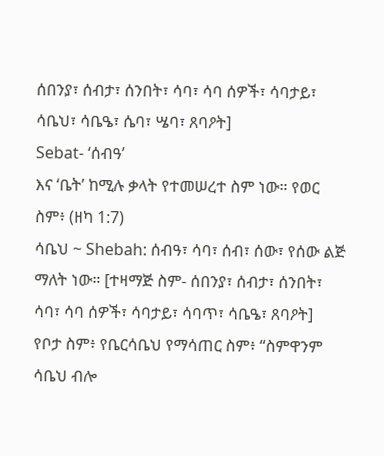ሰበንያ፣ ሰብታ፣ ሰንበት፣ ሳባ፣ ሳባ ሰዎች፣ ሳባታይ፣ ሳቤህ፣ ሳቤዔ፣ ሴባ፣ ሤባ፣ ጸባዖት]
Sebat- ‘ሰብዓ’
እና ‘ቤት’ ከሚሉ ቃላት የተመሠረተ ስም ነው። የወር
ስም፥ (ዘካ 1:7)
ሳቤህ ~ Shebah: ሰብዓ፣ ሳባ፣ ሰብ፣ ሰው፣ የሰው ልጅ ማለት ነው። [ተዛማጅ ስም- ሰበንያ፣ ሰብታ፣ ሰንበት፣ ሳባ፣ ሳባ ሰዎች፣ ሳባታይ፣ ሳባጥ፣ ሳቤዔ፣ ጸባዖት]
የቦታ ስም፥ የቤርሳቤህ የማሳጠር ስም፥ “ስምዋንም ሳቤህ ብሎ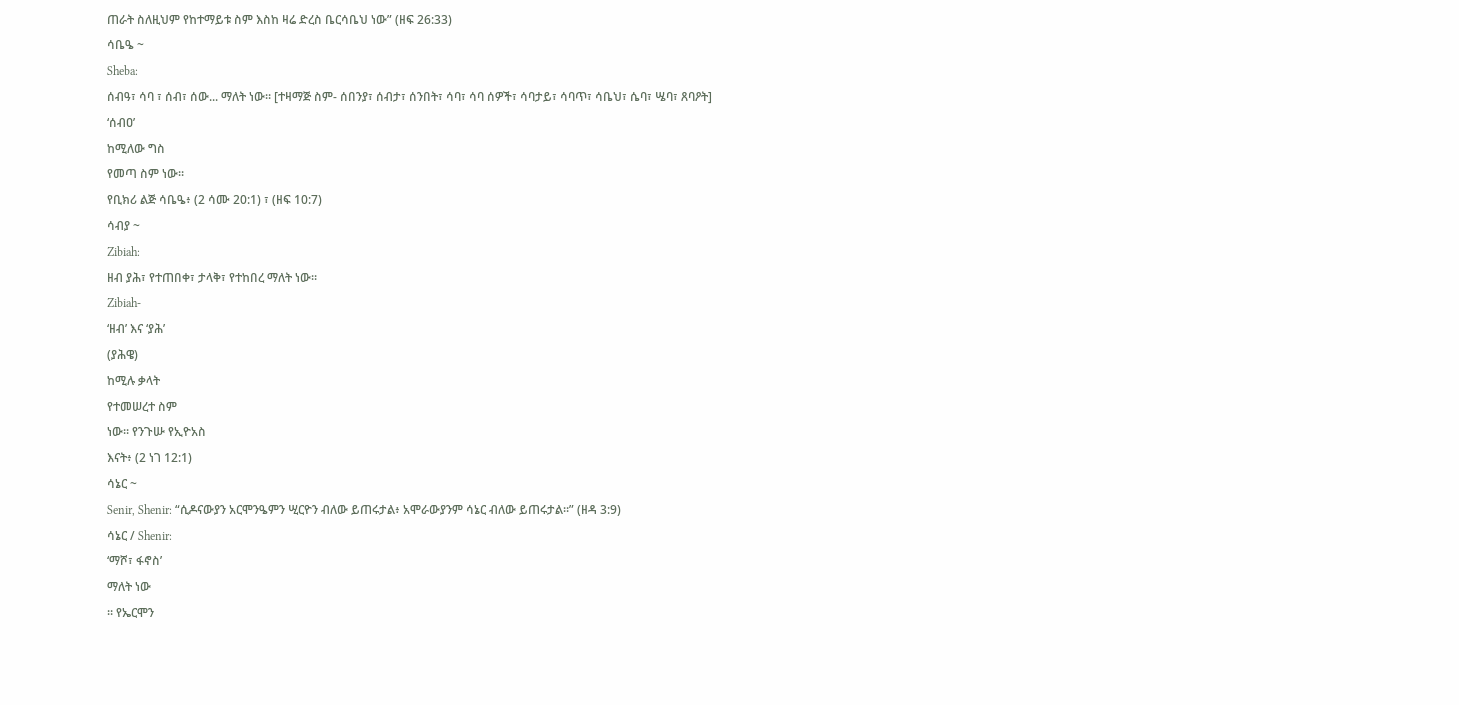ጠራት ስለዚህም የከተማይቱ ስም እስከ ዛሬ ድረስ ቤርሳቤህ ነው” (ዘፍ 26:33)
ሳቤዔ ~
Sheba:
ሰብዓ፣ ሳባ ፣ ሰብ፣ ሰው... ማለት ነው። [ተዛማጅ ስም- ሰበንያ፣ ሰብታ፣ ሰንበት፣ ሳባ፣ ሳባ ሰዎች፣ ሳባታይ፣ ሳባጥ፣ ሳቤህ፣ ሴባ፣ ሤባ፣ ጸባዖት]
‘ሰብዐ’
ከሚለው ግስ
የመጣ ስም ነው።
የቢክሪ ልጅ ሳቤዔ፥ (2 ሳሙ 20:1) ፣ (ዘፍ 10:7)
ሳብያ ~
Zibiah:
ዘብ ያሕ፣ የተጠበቀ፣ ታላቅ፣ የተከበረ ማለት ነው።
Zibiah-
‘ዘብ’ እና ‘ያሕ’
(ያሕዌ)
ከሚሉ ቃላት
የተመሠረተ ስም
ነው። የንጉሡ የኢዮአስ
እናት፥ (2 ነገ 12:1)
ሳኔር ~
Senir, Shenir: “ሲዶናውያን አርሞንዔምን ሢርዮን ብለው ይጠሩታል፥ አሞራውያንም ሳኔር ብለው ይጠሩታል።” (ዘዳ 3:9)
ሳኔር / Shenir:
‘ማሾ፣ ፋኖስ’
ማለት ነው
። የኤርሞን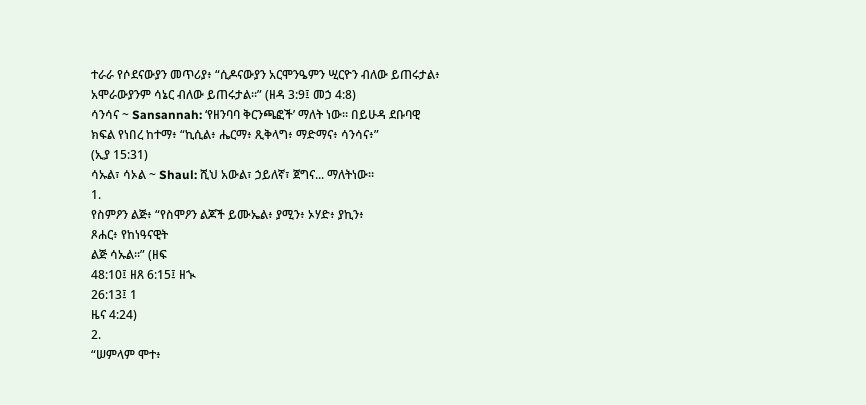ተራራ የሶደናውያን መጥሪያ፥ “ሲዶናውያን አርሞንዔምን ሢርዮን ብለው ይጠሩታል፥ አሞራውያንም ሳኔር ብለው ይጠሩታል።” (ዘዳ 3:9፤ መኃ 4:8)
ሳንሳና ~ Sansannah: ‘የዘንባባ ቅርንጫፎች’ ማለት ነው። በይሁዳ ደቡባዊ ክፍል የነበረ ከተማ፥ “ኪሲል፥ ሔርማ፥ ጺቅላግ፥ ማድማና፥ ሳንሳና፥”
(ኢያ 15:31)
ሳኡል፣ ሳኦል ~ Shaul: ሺህ አውል፣ ኃይለኛ፣ ጀግና... ማለትነው።
1.
የስምዖን ልጅ፥ “የስሞዖን ልጆች ይሙኤል፥ ያሚን፥ ኦሃድ፥ ያኪን፥
ጾሐር፥ የከነዓናዊት
ልጅ ሳኡል።” (ዘፍ
48:10፤ ዘጸ 6:15፤ ዘኊ
26:13፤ 1
ዜና 4:24)
2.
“ሠምላም ሞተ፥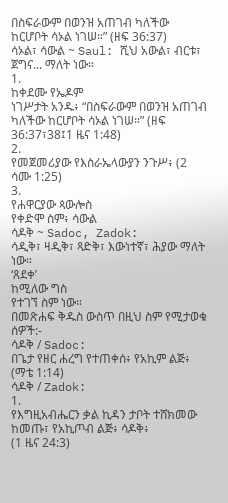በስፍራውም በወንዝ አጠገብ ካለችው ከርሆቦት ሳኦል ነገሠ።” (ዘፍ 36:37)
ሳኦል፣ ሳውል ~ Saul: ሺህ አውል፣ ብርቱ፣ ጀግና... ማለት ነው።
1.
ከቀደሙ የኤዶም
ነገሥታት አንዱ፥ “በስፍራውም በወንዝ አጠገብ ካለችው ከርሆቦት ሳኦል ነገሠ።” (ዘፍ 36:37፣38፤1 ዜና 1:48)
2.
የመጀመሪያው የእስራኤላውያን ንጉሥ፥ (2
ሳሙ 1:25)
3.
የሐዋርያው ጳውሎስ
የቀድሞ ስም፥ ሳውል
ሳዶቅ ~ Sadoc, Zadok:
ሳዲቅ፣ ዛዲቅ፣ ጻድቅ፣ እውነተኛ፣ ሕያው ማለት ነው።
‘ጸደቀ’
ከሚለው ግስ
የተገኘ ስም ነው።
በመጽሐፍ ቅዱስ ውስጥ በዚህ ስም የሚታወቁ ሰዎች:-
ሳዶቅ / Sadoc:
በጌታ የዘር ሐረግ የተጠቀሰ፥ የአኪም ልጅ፥ (ማቴ 1:14)
ሳዶቅ / Zadok:
1.
የእግዚአብሔርን ቃል ኪዳን ታቦት ተሸክመው ከመጡ፣ የአኪጦብ ልጅ፥ ሳዶቅ፥
(1 ዜና 24:3)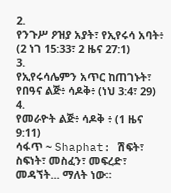2.
የንጉሥ ዖዝያ አያት፣ የኢየሩሳ አባት፥ (2 ነገ 15:33፣ 2 ዜና 27:1)
3.
የኢየሩሳሌምን አጥር ከጠገኑት፣ የበዓና ልጅ፥ ሳዶቅ፥ (ነህ 3:4፣ 29)
4.
የመራዮት ልጅ፥ ሳዶቅ ፥ (1 ዜና 9:11)
ሳፋጥ ~ Shaphat: ሽፍት፣ ስፍነት፣ መስፈን፣ መፍረድ፣ መዳኘት... ማለት ነው።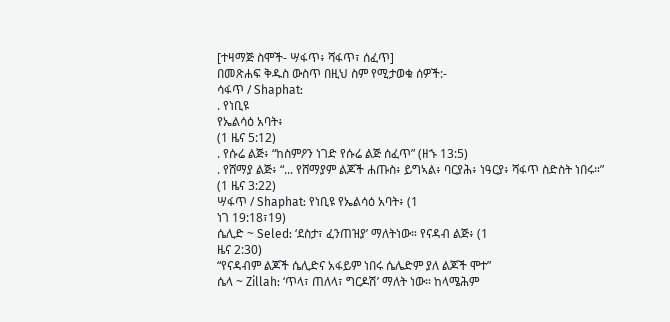[ተዛማጅ ስሞች- ሣፋጥ፥ ሻፋጥ፣ ሰፈጥ]
በመጽሐፍ ቅዱስ ውስጥ በዚህ ስም የሚታወቁ ሰዎች:-
ሳፋጥ / Shaphat:
. የነቢዩ
የኤልሳዕ አባት፥
(1 ዜና 5:12)
. የሱሬ ልጅ፥ “ከስምዖን ነገድ የሱሬ ልጅ ሰፈጥ” (ዘኁ 13:5)
. የሸማያ ልጅ፥ “... የሸማያም ልጆች ሐጡስ፥ ይግኣል፥ ባርያሕ፥ ነዓርያ፥ ሻፋጥ ስድስት ነበሩ።”
(1 ዜና 3:22)
ሣፋጥ / Shaphat: የነቢዩ የኤልሳዕ አባት፥ (1
ነገ 19:18፣19)
ሴሊድ ~ Seled: ‘ደስታ፣ ፈንጠዝያ’ ማለትነው። የናዳብ ልጅ፥ (1
ዜና 2:30)
“የናዳብም ልጆች ሴሊድና አፋይም ነበሩ ሴሌድም ያለ ልጆች ሞተ”
ሴላ ~ Zillah: ‘ጥላ፣ ጠለላ፣ ግርዶሽ’ ማለት ነው። ከላሜሕም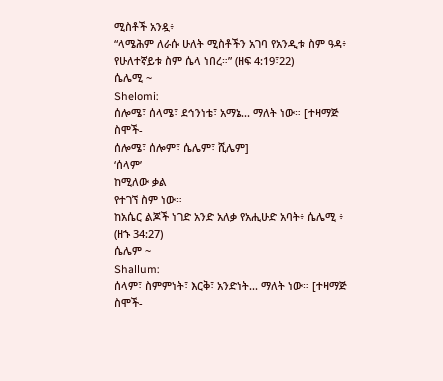ሚስቶች አንዷ፥
“ላሜሕም ለራሱ ሁለት ሚስቶችን አገባ የአንዲቱ ስም ዓዳ፥ የሁለተኛይቱ ስም ሴላ ነበረ።” (ዘፍ 4:19፣22)
ሴሌሚ ~
Shelomi:
ሰሎሜ፣ ሰላሜ፣ ደኅንነቴ፣ አማኔ... ማለት ነው። [ተዛማጅ ስሞች-
ሰሎሜ፣ ሰሎም፣ ሴሌም፣ ሺሌም]
‘ሰላም’
ከሚለው ቃል
የተገኘ ስም ነው።
ከአሴር ልጆች ነገድ አንድ አለቃ የአሒሁድ አባት፥ ሴሌሚ ፥ (ዘኁ 34:27)
ሴሌም ~
Shallum:
ሰላም፣ ስምምነት፣ እርቅ፣ አንድነት... ማለት ነው። [ተዛማጅ ስሞች-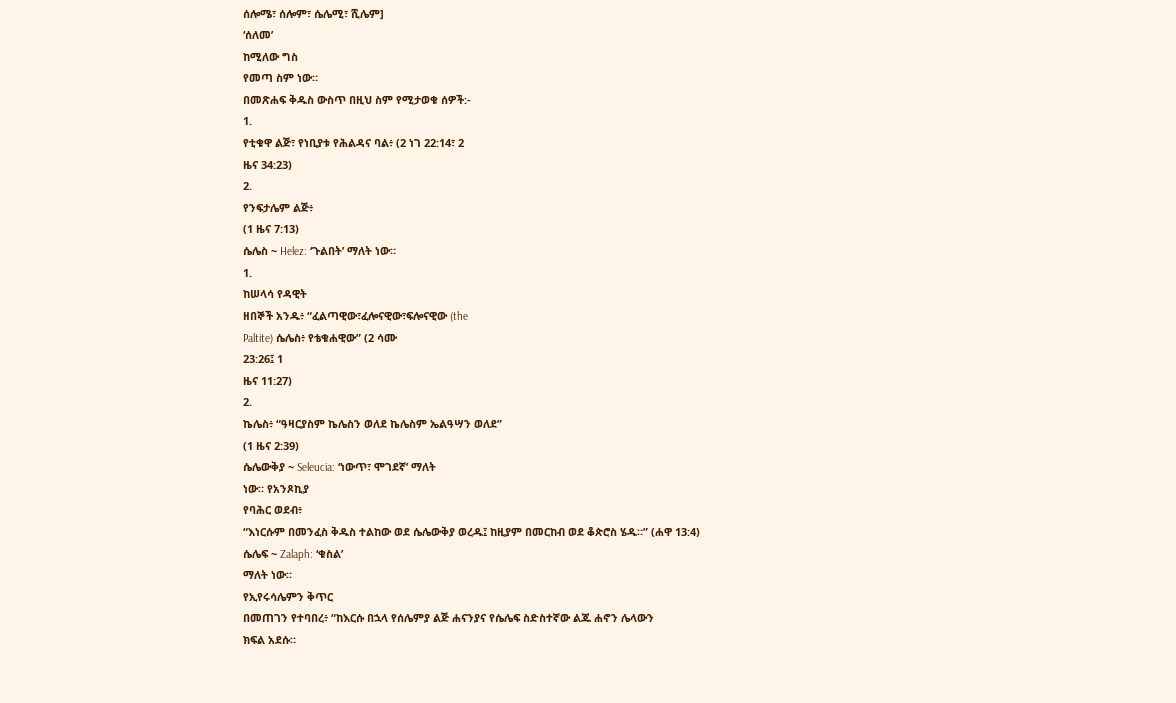ሰሎሜ፣ ሰሎም፣ ሴሌሚ፣ ሺሌም]
‘ሰለመ’
ከሚለው ግስ
የመጣ ስም ነው።
በመጽሐፍ ቅዱስ ውስጥ በዚህ ስም የሚታወቁ ሰዎች:-
1.
የቲቁዋ ልጅ፣ የነቢያቱ የሕልዳና ባል፥ (2 ነገ 22:14፣ 2
ዜና 34:23)
2.
የንፍታሌም ልጅ፥
(1 ዜና 7:13)
ሴሌስ ~ Helez: ‘ጉልበት’ ማለት ነው።
1.
ከሠላሳ የዳዊት
ዘበኞች አንዱ፥ “ፈልጣዊው፣ፈሎናዊው፣ፍሎናዊው (the
Paltite) ሴሌስ፥ የቴቁሐዊው” (2 ሳሙ
23:26፤ 1
ዜና 11:27)
2.
ኬሌስ፥ “ዓዛርያስም ኬሌስን ወለደ ኬሌስም ኤልዓሣን ወለደ”
(1 ዜና 2:39)
ሴሌውቅያ ~ Seleucia: ‘ነውጥ፣ ሞገደኛ’ ማለት
ነው። የአንጾኪያ
የባሕር ወደብ፥
“እነርሱም በመንፈስ ቅዱስ ተልከው ወደ ሴሌውቅያ ወረዱ፤ ከዚያም በመርከብ ወደ ቆጵሮስ ሄዱ።” (ሐዋ 13:4)
ሴሌፍ ~ Zalaph: ‘ቁስል’
ማለት ነው።
የኢየሩሳሌምን ቅጥር
በመጠገን የተባበረ፥ “ከእርሱ በኋላ የሰሌምያ ልጅ ሐናንያና የሴሌፍ ስድስተኛው ልጁ ሐኖን ሌላውን
ክፍል አደሱ።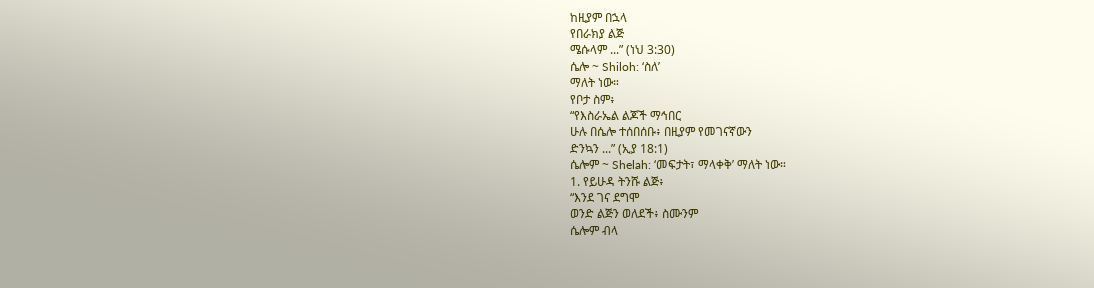ከዚያም በኋላ
የበራክያ ልጅ
ሜሱላም ...” (ነህ 3:30)
ሴሎ ~ Shiloh: ‘ስለ’
ማለት ነው።
የቦታ ስም፥
“የእስራኤል ልጆች ማኅበር
ሁሉ በሴሎ ተሰበሰቡ፥ በዚያም የመገናኛውን
ድንኳን ...” (ኢያ 18:1)
ሴሎም ~ Shelah: ‘መፍታት፣ ማላቀቅ’ ማለት ነው።
1. የይሁዳ ትንሹ ልጅ፥
“እንደ ገና ደግሞ
ወንድ ልጅን ወለደች፥ ስሙንም
ሴሎም ብላ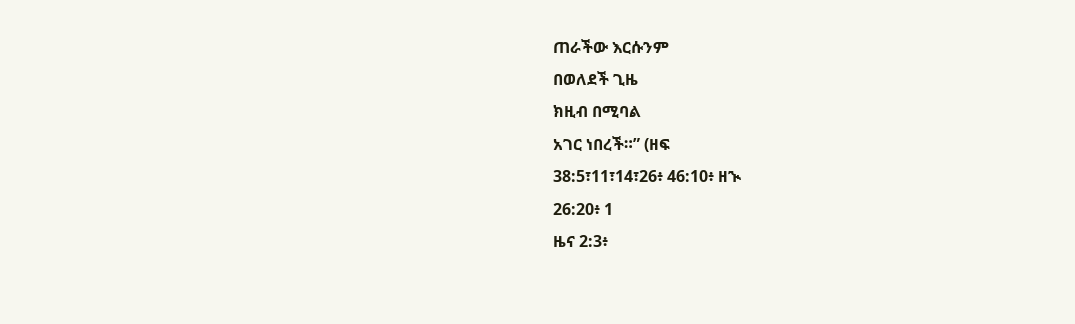ጠራችው እርሱንም
በወለደች ጊዜ
ክዚብ በሚባል
አገር ነበረች።” (ዘፍ
38:5፣11፣14፣26፥ 46:10፥ ዘኊ
26:20፥ 1
ዜና 2:3፥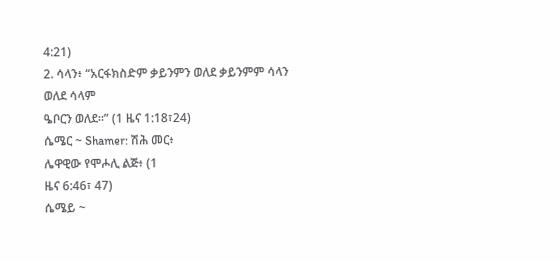4:21)
2. ሳላን፥ “አርፋክስድም ቃይንምን ወለደ ቃይንምም ሳላን ወለደ ሳላም
ዔቦርን ወለደ።” (1 ዜና 1:18፣24)
ሴሜር ~ Shamer: ሽሕ መር፥
ሌዋዊው የሞሖሊ ልጅ፥ (1
ዜና 6:46፣ 47)
ሴሜይ ~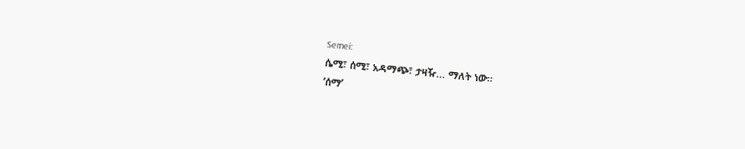Semei:
ሴሚ፣ ሰሚ፣ አዳማጭ፣ ታዛዥ... ማለት ነው።
‘ሰማ’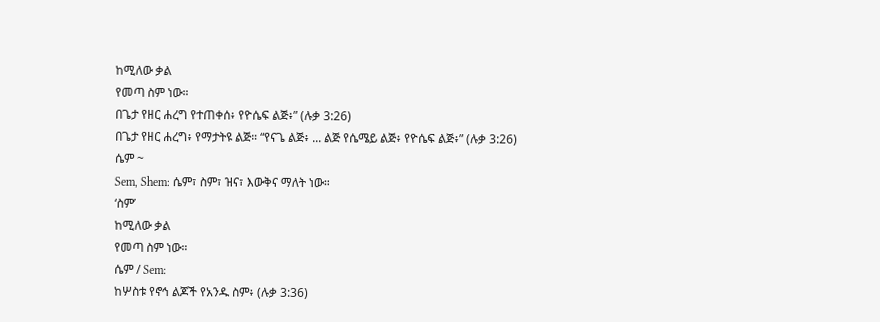ከሚለው ቃል
የመጣ ስም ነው።
በጌታ የዘር ሐረግ የተጠቀሰ፥ የዮሴፍ ልጅ፥” (ሉቃ 3:26)
በጌታ የዘር ሐረግ፥ የማታትዩ ልጅ። “የናጌ ልጅ፥ ... ልጅ የሴሜይ ልጅ፥ የዮሴፍ ልጅ፥” (ሉቃ 3:26)
ሴም ~
Sem, Shem: ሴም፣ ስም፣ ዝና፣ እውቅና ማለት ነው።
‘ስም’
ከሚለው ቃል
የመጣ ስም ነው።
ሴም / Sem:
ከሦስቱ የኖኅ ልጆች የአንዱ ስም፥ (ሉቃ 3:36)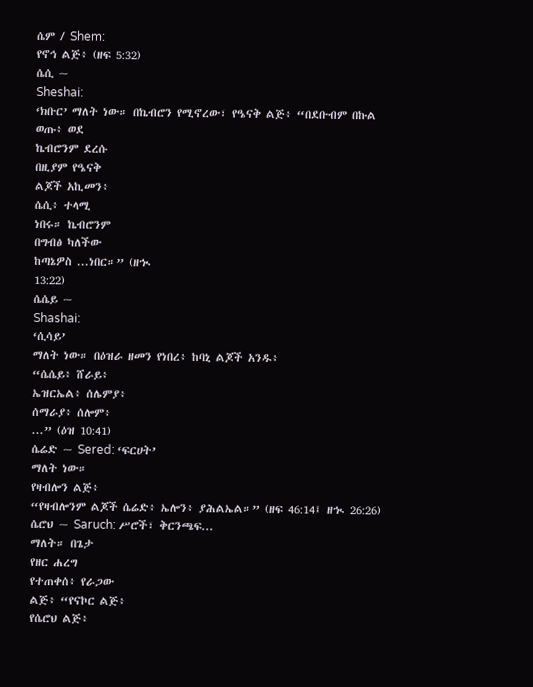ሴም / Shem:
የኖኅ ልጅ፥ (ዘፍ 5:32)
ሴሲ ~
Sheshai:
‘ክቡር’ ማለት ነው። በኬብሮን የሚኖረው፣ የዔናቅ ልጅ፥ “በደቡብም በኩል
ወጡ፥ ወደ
ኬብሮንም ደረሱ
በዚያም የዔናቅ
ልጆች አኪመን፥
ሴሲ፥ ተላሚ
ነበሩ። ኬብሮንም
በግብፅ ካለችው
ከጣኔዎስ ...ነበር።” (ዘኊ
13:22)
ሴሴይ ~
Shashai:
‘ሲሳይ’
ማለት ነው። በዕዝራ ዘመን የነበረ፥ ከባኒ ልጆች አንዱ፥
“ሴሴይ፥ ሸራይ፥
ኤዝርኤል፥ ሰሌምያ፥
ሰማራያ፥ ሰሎም፥
...” (ዕዝ 10:41)
ሴሬድ ~ Sered: ‘ፍርሀት’
ማለት ነው።
የዛብሎን ልጅ፥
“የዛብሎንም ልጆች ሴሬድ፥ ኤሎን፥ ያሕልኤል።” (ዘፍ 46:14፤ ዘኊ 26:26)
ሴሮህ ~ Saruch: ሥሮች፣ ቅርንጫፍ...
ማለት። በጌታ
የዘር ሐረግ
የተጠቀሰ፥ የራጋው
ልጅ፥ “የናኮር ልጅ፥
የሴሮህ ልጅ፥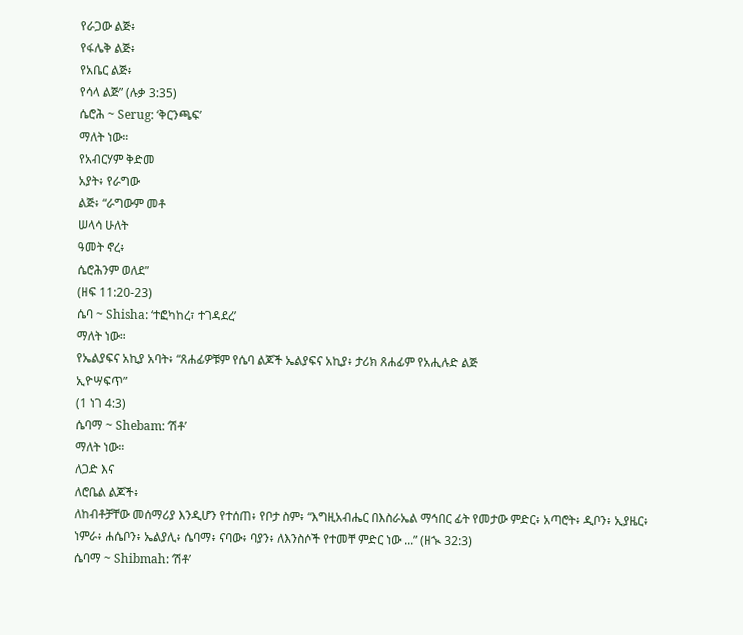የራጋው ልጅ፥
የፋሌቅ ልጅ፥
የአቤር ልጅ፥
የሳላ ልጅ” (ሉቃ 3:35)
ሴሮሕ ~ Serug: ‘ቅርንጫፍ’
ማለት ነው።
የአብርሃም ቅድመ
አያት፥ የራግው
ልጅ፥ “ራግውም መቶ
ሠላሳ ሁለት
ዓመት ኖረ፥
ሴሮሕንም ወለደ”
(ዘፍ 11:20-23)
ሴባ ~ Shisha: ‘ተፎካከረ፣ ተገዳደረ’
ማለት ነው።
የኤልያፍና አኪያ አባት፥ “ጸሐፊዎቹም የሴባ ልጆች ኤልያፍና አኪያ፥ ታሪክ ጸሐፊም የአሒሉድ ልጅ
ኢዮሣፍጥ”
(1 ነገ 4:3)
ሴባማ ~ Shebam: ‘ሽቶ’
ማለት ነው።
ለጋድ እና
ለሮቤል ልጆች፥
ለከብቶቻቸው መሰማሪያ እንዲሆን የተሰጠ፥ የቦታ ስም፥ “እግዚአብሔር በእስራኤል ማኅበር ፊት የመታው ምድር፥ አጣሮት፥ ዲቦን፥ ኢያዜር፥ ነምራ፥ ሐሴቦን፥ ኤልያሊ፥ ሴባማ፥ ናባው፥ ባያን፥ ለእንስሶች የተመቸ ምድር ነው ...” (ዘኊ 32:3)
ሴባማ ~ Shibmah: ‘ሽቶ’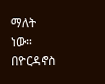ማለት ነው።
በዮርዳኖስ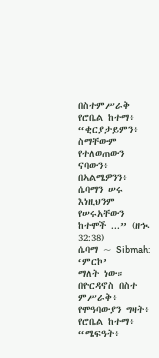በስተምሥራቅ
የሮቤል ከተማ፥
“ቂርያታይምን፥ ስማቸውም የተለወጠውን
ናባውን፥ በኣልሜዎንን፥
ሴባማን ሠሩ
እነዚህንም የሠሩአቸውን
ከተሞች ...” (ዘኊ 32:38)
ሴባማ ~ Sibmah: ‘ምርኮ’
ማለት ነው።
በዮርዳኖስ በስተ
ምሥራቅ፥ የሞዓባውያን ግዛት፥ የሮቤል ከተማ፥ “ሜፍዓት፥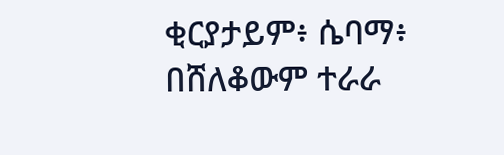ቂርያታይም፥ ሴባማ፥ በሸለቆውም ተራራ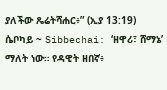ያለችው ጼሬትሻሐር፥” (ኢያ 13:19)
ሴቦካይ ~ Sibbechai: ‘ዘዋሪ፣ ሸማኔ’
ማለት ነው። የዳዊት ዘበኛ፥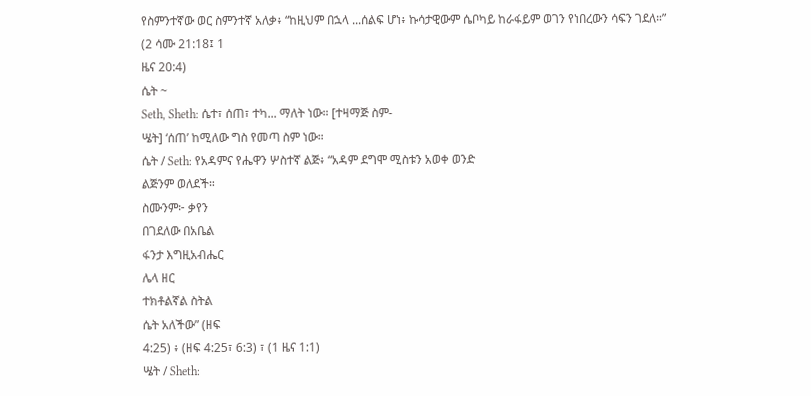የስምንተኛው ወር ስምንተኛ አለቃ፥ “ከዚህም በኋላ ...ሰልፍ ሆነ፥ ኩሳታዊውም ሴቦካይ ከራፋይም ወገን የነበረውን ሳፍን ገደለ።”
(2 ሳሙ 21:18፤ 1
ዜና 20:4)
ሴት ~
Seth, Sheth: ሴተ፣ ሰጠ፣ ተካ... ማለት ነው። [ተዛማጅ ስም-
ሤት] ‘ሰጠ’ ከሚለው ግስ የመጣ ስም ነው።
ሴት / Seth: የአዳምና የሔዋን ሦስተኛ ልጅ፥ “አዳም ደግሞ ሚስቱን አወቀ ወንድ
ልጅንም ወለደች።
ስሙንም፦ ቃየን
በገደለው በአቤል
ፋንታ እግዚአብሔር
ሌላ ዘር
ተክቶልኛል ስትል
ሴት አለችው” (ዘፍ
4:25) ፥ (ዘፍ 4:25፣ 6:3) ፣ (1 ዜና 1:1)
ሤት / Sheth: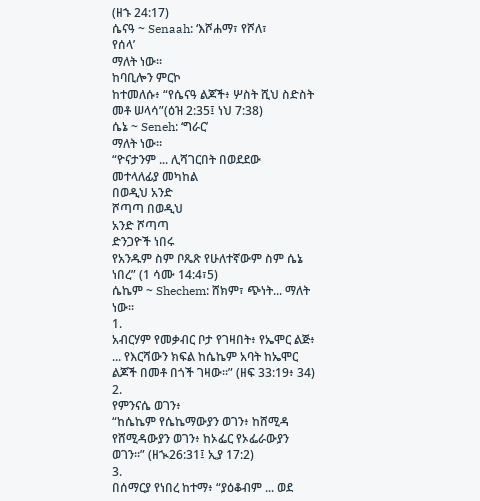(ዘኁ 24:17)
ሴናዓ ~ Senaah: ‘እሾሐማ፣ የሾለ፣
የሰላ’
ማለት ነው።
ከባቢሎን ምርኮ
ከተመለሱ፥ “የሴናዓ ልጆች፥ ሦስት ሺህ ስድስት መቶ ሠላሳ”(ዕዝ 2:35፤ ነህ 7:38)
ሴኔ ~ Seneh: ‘ግራር’
ማለት ነው።
“ዮናታንም ... ሊሻገርበት በወደደው
መተላለፊያ መካከል
በወዲህ አንድ
ሾጣጣ በወዲህ
አንድ ሾጣጣ
ድንጋዮች ነበሩ
የአንዱም ስም ቦጼጽ የሁለተኛውም ስም ሴኔ ነበረ” (1 ሳሙ 14:4፣5)
ሴኬም ~ Shechem: ሸክም፣ ጭነት... ማለት ነው።
1.
አብርሃም የመቃብር ቦታ የገዛበት፥ የኤሞር ልጅ፥ ... የእርሻውን ክፍል ከሴኬም አባት ከኤሞር ልጆች በመቶ በጎች ገዛው።” (ዘፍ 33:19፥ 34)
2.
የምንናሴ ወገን፥
“ከሴኬም የሴኬማውያን ወገን፥ ከሸሚዳ የሸሚዳውያን ወገን፥ ከኦፌር የኦፌራውያን ወገን።” (ዘኊ26:31፤ ኢያ 17:2)
3.
በሰማርያ የነበረ ከተማ፥ “ያዕቆብም ... ወደ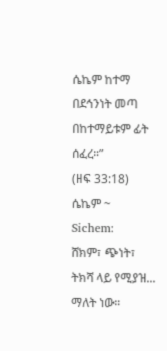ሴኬም ከተማ በደኅንነት መጣ በከተማይቱም ፊት ሰፈረ።”
(ዘፍ 33:18)
ሴኬም ~
Sichem:
ሸክም፣ ጭነት፣ ትክሻ ላይ የሚያዝ... ማለት ነው።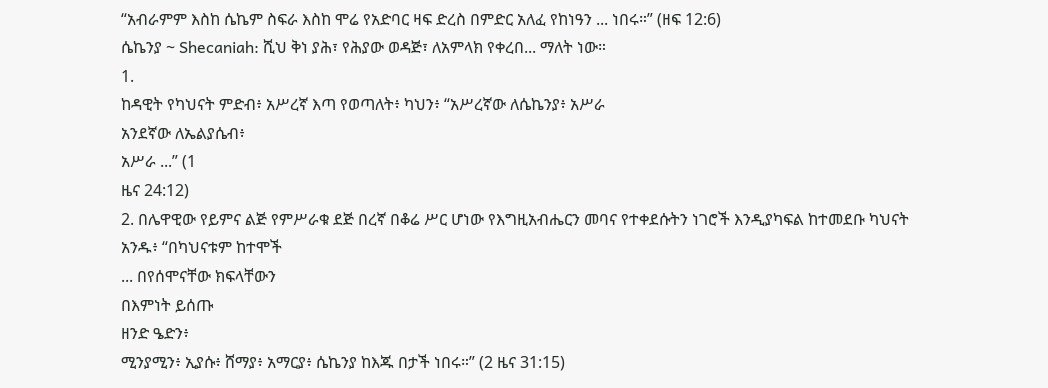“አብራምም እስከ ሴኬም ስፍራ እስከ ሞሬ የአድባር ዛፍ ድረስ በምድር አለፈ የከነዓን ... ነበሩ።” (ዘፍ 12:6)
ሴኬንያ ~ Shecaniah: ሺህ ቅነ ያሕ፣ የሕያው ወዳጅ፣ ለአምላክ የቀረበ... ማለት ነው።
1.
ከዳዊት የካህናት ምድብ፥ አሥረኛ እጣ የወጣለት፥ ካህን፥ “አሥረኛው ለሴኬንያ፥ አሥራ
አንደኛው ለኤልያሴብ፥
አሥራ ...” (1
ዜና 24:12)
2. በሌዋዊው የይምና ልጅ የምሥራቁ ደጅ በረኛ በቆሬ ሥር ሆነው የእግዚአብሔርን መባና የተቀደሱትን ነገሮች እንዲያካፍል ከተመደቡ ካህናት አንዱ፥ “በካህናቱም ከተሞች
... በየሰሞናቸው ክፍላቸውን
በእምነት ይሰጡ
ዘንድ ዔድን፥
ሚንያሚን፥ ኢያሱ፥ ሸማያ፥ አማርያ፥ ሴኬንያ ከእጁ በታች ነበሩ።” (2 ዜና 31:15)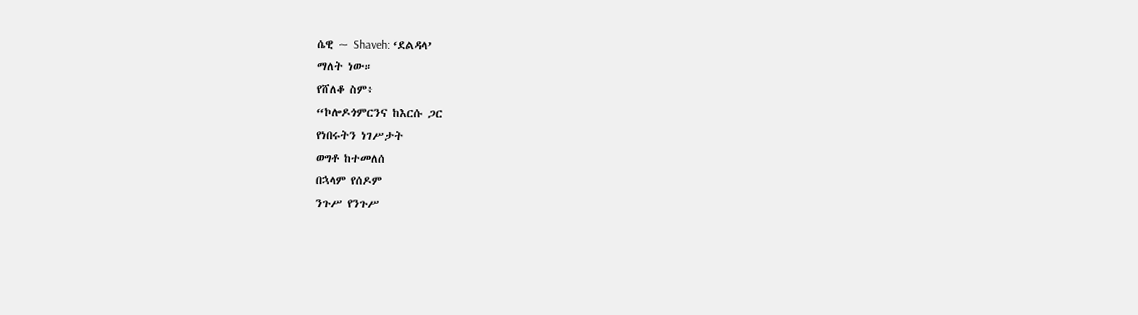ሴዊ ~ Shaveh: ‘ደልዳላ’
ማለት ነው።
የሸለቆ ስም፥
“ኮሎዶጎምርንና ከእርሱ ጋር
የነበሩትን ነገሥታት
ወግቶ ከተመለሰ
በኋላም የሰዶም
ንጉሥ የንጉሥ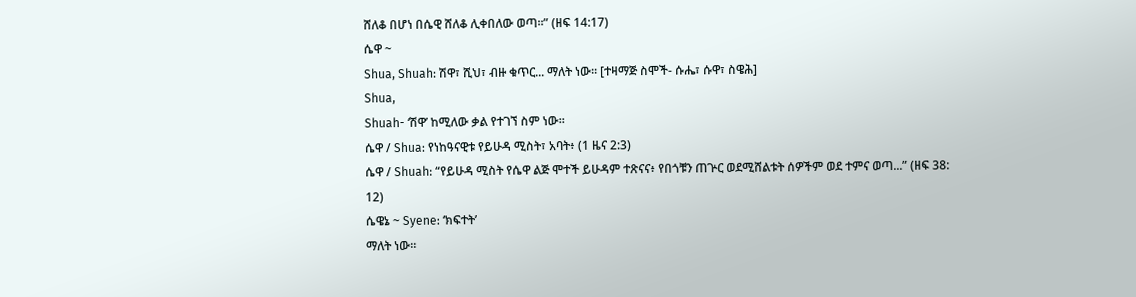ሸለቆ በሆነ በሴዊ ሸለቆ ሊቀበለው ወጣ።” (ዘፍ 14:17)
ሴዋ ~
Shua, Shuah: ሽዋ፣ ሺህ፣ ብዙ ቁጥር... ማለት ነው። [ተዛማጅ ስሞች- ሱሔ፣ ሱዋ፣ ስዌሕ]
Shua,
Shuah- ‘ሽዋ’ ከሚለው ቃል የተገኘ ስም ነው።
ሴዋ / Shua: የነከዓናዊቱ የይሁዳ ሚስት፣ አባት፥ (1 ዜና 2:3)
ሴዋ / Shuah: “የይሁዳ ሚስት የሴዋ ልጅ ሞተች ይሁዳም ተጽናና፥ የበጎቹን ጠጕር ወደሚሸልቱት ሰዎችም ወደ ተምና ወጣ...” (ዘፍ 38:
12)
ሴዌኔ ~ Syene: ‘ክፍተት’
ማለት ነው።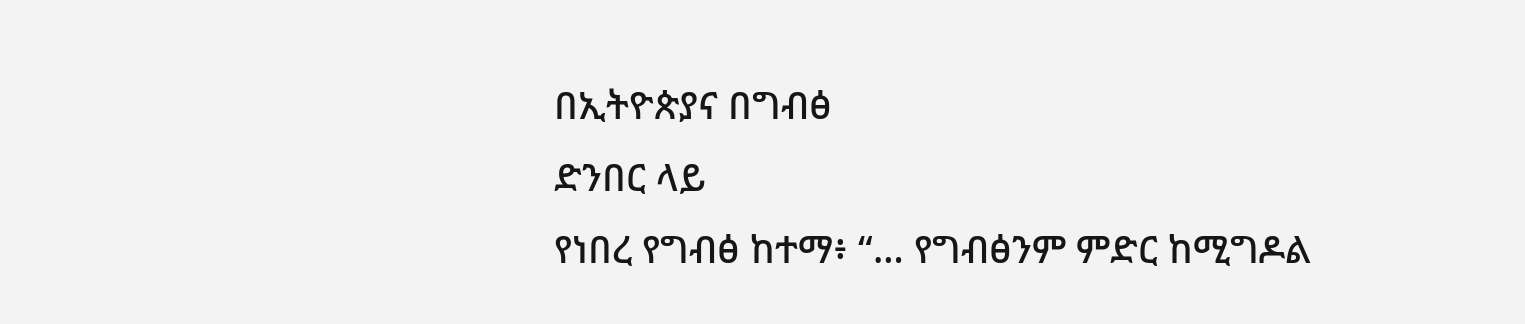በኢትዮጵያና በግብፅ
ድንበር ላይ
የነበረ የግብፅ ከተማ፥ “… የግብፅንም ምድር ከሚግዶል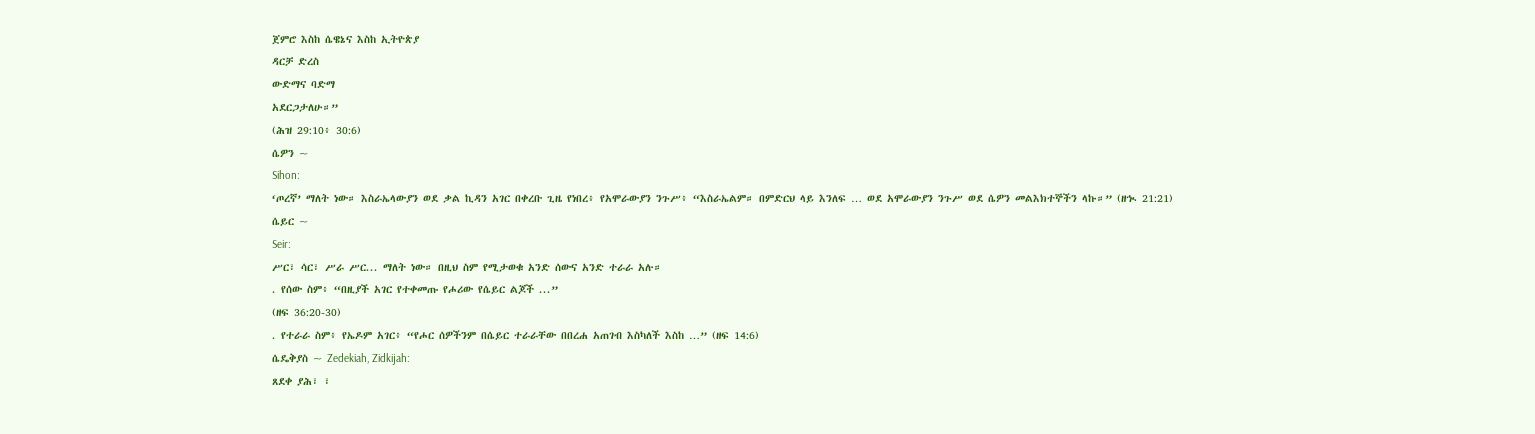ጀምሮ እስከ ሴዌኔና እስከ ኢትዮጵያ
ዳርቻ ድረስ
ውድማና ባድማ
አደርጋታለሁ።”
(ሕዝ 29:10፥ 30:6)
ሴዎን ~
Sihon:
‘ጦረኛ’ ማለት ነው። እስራኤላውያን ወደ ቃል ኪዳን አገር በቀረቡ ጊዜ የነበረ፥ የአሞራውያን ንጉሥ፥ “እስራኤልም። በምድርህ ላይ እንለፍ … ወደ አሞራውያን ንጉሥ ወደ ሴዎን መልእክተኞችን ላኩ።” (ዘኊ 21:21)
ሴይር ~
Seir:
ሥር፣ ሳር፣ ሥራ ሥር... ማለት ነው። በዚህ ስም የሚታወቁ አንድ ሰውና አንድ ተራራ አሉ።
. የሰው ስም፥ “በዚያች አገር የተቀመጡ የሖሪው የሴይር ልጆች ...”
(ዘፍ 36:20-30)
. የተራራ ስም፥ የኤዶም አገር፥ “የሖር ሰዎችንም በሴይር ተራራቸው በበረሐ አጠገብ እስካለች እስከ …” (ዘፍ 14:6)
ሴዴቅያስ ~ Zedekiah, Zidkijah:
ጸደቀ ያሕ፣ ፣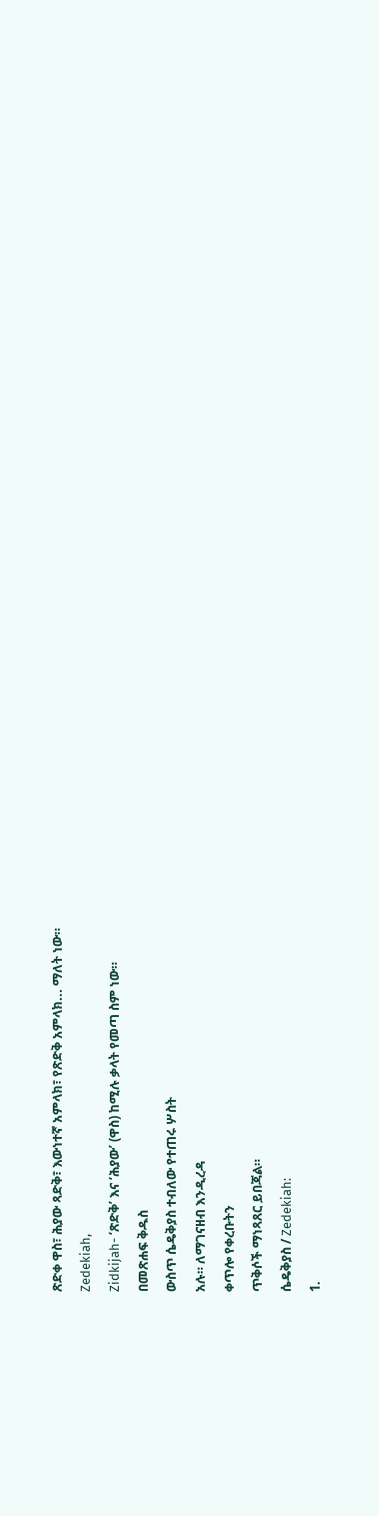ጽድቀ ዋስ፣ ሕያው ጻድቅ፣ እውነተኛ አምላክ፣ የጽድቅ አምላክ... ማለት ነው።
Zedekiah,
Zidkijah- ‘ጽድቅ’ እና ‘ሕያው’ (ዋስ) ከሚሉ ቃላት የመጣ ስም ነው።
በመጽሐፍ ቅዱስ
ውስጥ ሴዴቅያስ ተብለው የተጠሩ ሦስት
አሉ። ለማገናዘብ እንዲረዳ
ቀጥሎ የቀረቡትን
ጥቅሶች ማነጻጸር ይበጃል።
ሴዴቅያስ / Zedekiah:
1.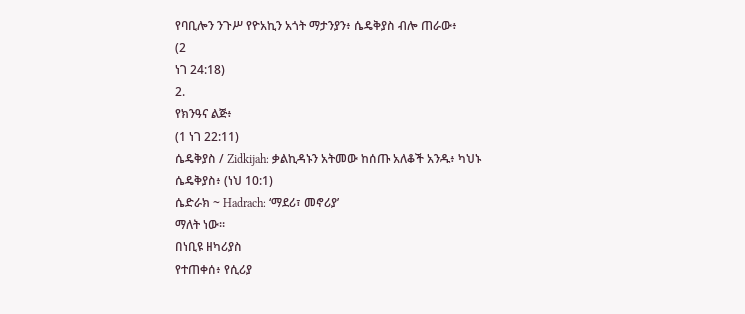የባቢሎን ንጉሥ የዮአኪን አጎት ማታንያን፥ ሴዴቅያስ ብሎ ጠራው፥
(2
ነገ 24:18)
2.
የክንዓና ልጅ፥
(1 ነገ 22:11)
ሴዴቅያስ / Zidkijah: ቃልኪዳኑን አትመው ከሰጡ አለቆች አንዱ፥ ካህኑ ሴዴቅያስ፥ (ነህ 10:1)
ሴድራክ ~ Hadrach: ‘ማደሪ፣ መኖሪያ’
ማለት ነው።
በነቢዩ ዘካሪያስ
የተጠቀሰ፥ የሲሪያ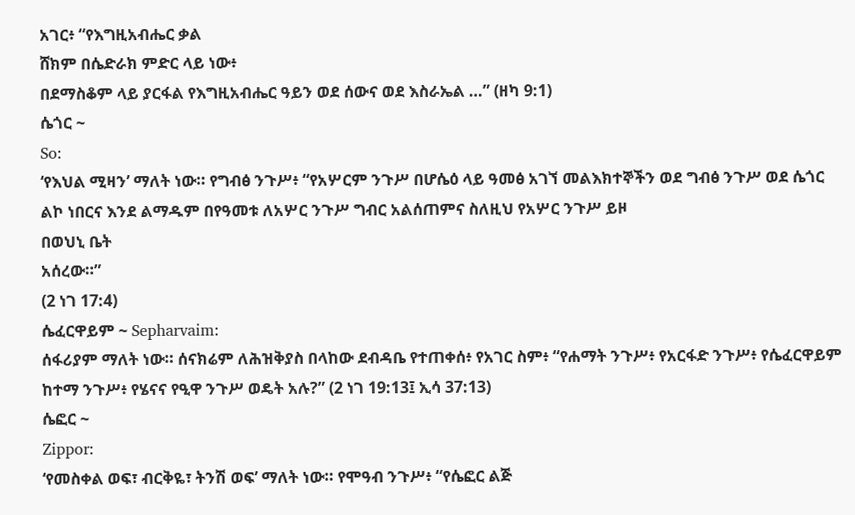አገር፥ “የእግዚአብሔር ቃል
ሸክም በሴድራክ ምድር ላይ ነው፥
በደማስቆም ላይ ያርፋል የእግዚአብሔር ዓይን ወደ ሰውና ወደ እስራኤል …” (ዘካ 9:1)
ሴጎር ~
So:
‘የእህል ሚዛን’ ማለት ነው። የግብፅ ንጉሥ፥ “የአሦርም ንጉሥ በሆሴዕ ላይ ዓመፅ አገኘ መልእክተኞችን ወደ ግብፅ ንጉሥ ወደ ሴጎር ልኮ ነበርና እንደ ልማዱም በየዓመቱ ለአሦር ንጉሥ ግብር አልሰጠምና ስለዚህ የአሦር ንጉሥ ይዞ
በወህኒ ቤት
አሰረው።”
(2 ነገ 17:4)
ሴፈርዋይም ~ Sepharvaim:
ሰፋሪያም ማለት ነው። ሰናክሬም ለሕዝቅያስ በላከው ደብዳቤ የተጠቀሰ፥ የአገር ስም፥ “የሐማት ንጉሥ፥ የአርፋድ ንጉሥ፥ የሴፈርዋይም ከተማ ንጉሥ፥ የሄናና የዒዋ ንጉሥ ወዴት አሉ?” (2 ነገ 19:13፤ ኢሳ 37:13)
ሴፎር ~
Zippor:
‘የመስቀል ወፍ፣ ብርቅዬ፣ ትንሽ ወፍ’ ማለት ነው። የሞዓብ ንጉሥ፥ “የሴፎር ልጅ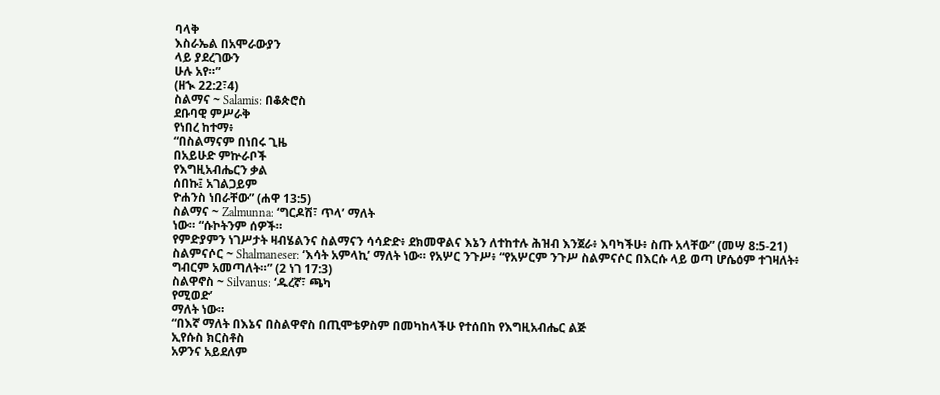ባላቅ
እስራኤል በአሞራውያን
ላይ ያደረገውን
ሁሉ አየ።”
(ዘኊ 22:2፣4)
ስልማና ~ Salamis: በቆጵሮስ
ደቡባዊ ምሥራቅ
የነበረ ከተማ፥
“በስልማናም በነበሩ ጊዜ
በአይሁድ ምኵራቦች
የእግዚአብሔርን ቃል
ሰበኩ፤ አገልጋይም
ዮሐንስ ነበራቸው” (ሐዋ 13:5)
ስልማና ~ Zalmunna: ‘ግርዶሽ፣ ጥላ’ ማለት
ነው። “ሱኮትንም ሰዎች።
የምድያምን ነገሥታት ዛብሄልንና ስልማናን ሳሳድድ፥ ደክመዋልና እኔን ለተከተሉ ሕዝብ እንጀራ፥ እባካችሁ፥ ስጡ አላቸው” (መሣ 8:5-21)
ስልምናሶር ~ Shalmaneser: ‘እሳት አምላኪ’ ማለት ነው። የአሦር ንጉሥ፥ “የአሦርም ንጉሥ ስልምናሶር በእርሱ ላይ ወጣ ሆሴዕም ተገዛለት፥ ግብርም አመጣለት።” (2 ነገ 17:3)
ስልዋኖስ ~ Silvanus: ‘ዱረኛ፣ ጫካ
የሚወድ’
ማለት ነው።
“በእኛ ማለት በእኔና በስልዋኖስ በጢሞቴዎስም በመካከላችሁ የተሰበከ የእግዚአብሔር ልጅ
ኢየሱስ ክርስቶስ
አዎንና አይደለም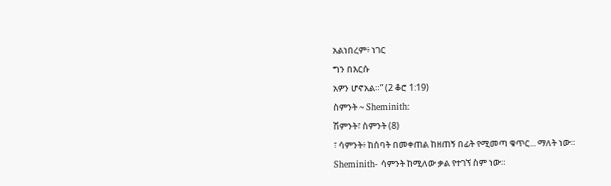አልነበረም፥ ነገር
ግን በእርሱ
አዎን ሆኖአል።” (2 ቆሮ 1:19)
ስምንት ~ Sheminith:
ሽምንት፣ ስምንት (8)
፣ ሳምንት፥ ከሰባት በመቀጠል ከዘጠኝ በፊት የሚመጣ ቁጥር... ማለት ነው።
Sheminith- ሳምንት ከሚለው ቃል የተገኘ ስም ነው።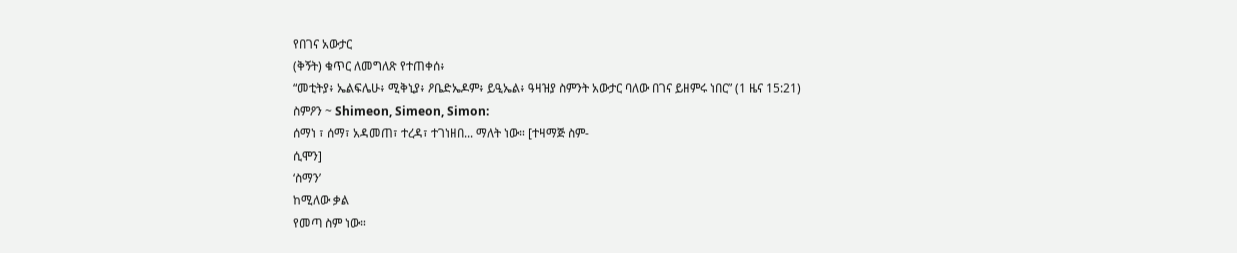የበገና አውታር
(ቅኝት) ቁጥር ለመግለጽ የተጠቀሰ፥
“መቲትያ፥ ኤልፍሌሁ፥ ሚቅኒያ፥ ዖቤድኤዶም፥ ይዒኤል፥ ዓዛዝያ ስምንት አውታር ባለው በገና ይዘምሩ ነበር” (1 ዜና 15:21)
ስምዖን ~ Shimeon, Simeon, Simon:
ሰማነ ፣ ሰማ፣ አዳመጠ፣ ተረዳ፣ ተገነዘበ... ማለት ነው። [ተዛማጅ ስም-
ሲሞን]
‘ስማን’
ከሚለው ቃል
የመጣ ስም ነው።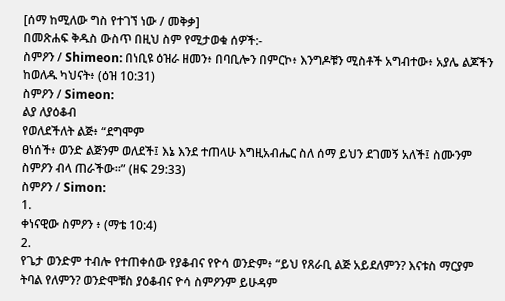[ሰማ ከሚለው ግስ የተገኘ ነው / መቅቃ]
በመጽሐፍ ቅዱስ ውስጥ በዚህ ስም የሚታወቁ ሰዎች:-
ስምዖን / Shimeon: በነቢዩ ዕዝራ ዘመን፥ በባቢሎን በምርኮ፥ እንግዶቹን ሚስቶች አግብተው፥ አያሌ ልጆችን ከወለዱ ካህናት፥ (ዕዝ 10:31)
ስምዖን / Simeon:
ልያ ለያዕቆብ
የወለደችለት ልጅ፥ “ደግሞም
ፀነሰች፥ ወንድ ልጅንም ወለደች፤ እኔ እንደ ተጠላሁ እግዚአብሔር ስለ ሰማ ይህን ደገመኝ አለች፤ ስሙንም ስምዖን ብላ ጠራችው።” (ዘፍ 29:33)
ስምዖን / Simon:
1.
ቀነናዊው ስምዖን ፥ (ማቴ 10:4)
2.
የጌታ ወንድም ተብሎ የተጠቀሰው የያቆብና የዮሳ ወንድም፥ “ይህ የጸራቢ ልጅ አይደለምን? እናቱስ ማርያም ትባል የለምን? ወንድሞቹስ ያዕቆብና ዮሳ ስምዖንም ይሁዳም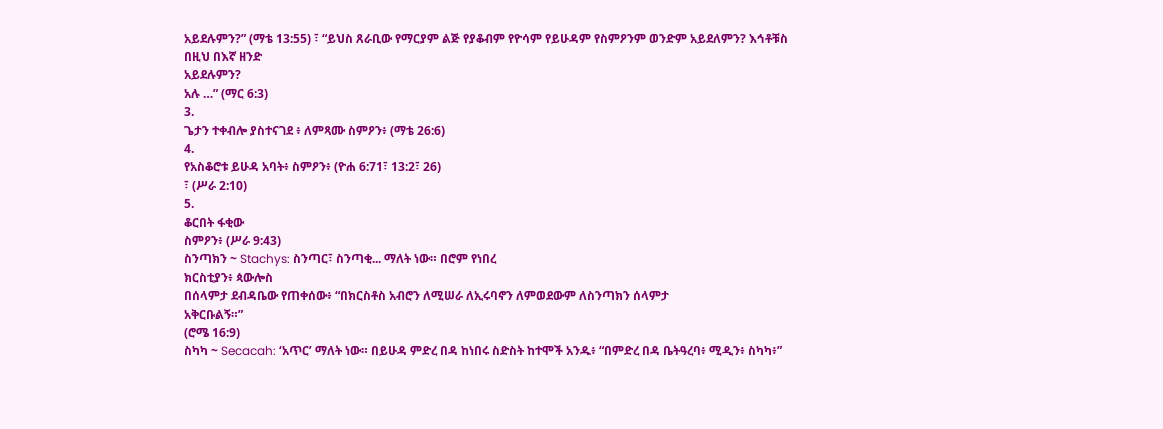አይደሉምን?” (ማቴ 13:55) ፣ “ይህስ ጸራቢው የማርያም ልጅ የያቆብም የዮሳም የይሁዳም የስምዖንም ወንድም አይደለምን? እኅቶቹስ በዚህ በእኛ ዘንድ
አይደሉምን?
አሉ …” (ማር 6:3)
3.
ጌታን ተቀብሎ ያስተናገደ ፥ ለምጻሙ ስምዖን፥ (ማቴ 26:6)
4.
የአስቆሮቱ ይሁዳ አባት፥ ስምዖን፥ (ዮሐ 6:71፣ 13:2፣ 26)
፣ (ሥራ 2:10)
5.
ቆርበት ፋቂው
ስምዖን፥ (ሥራ 9:43)
ስንጣክን ~ Stachys: ስንጣር፣ ስንጣቂ... ማለት ነው። በሮም የነበረ
ክርስቲያን፥ ጳውሎስ
በሰላምታ ደብዳቤው የጠቀሰው፥ “በክርስቶስ አብሮን ለሚሠራ ለኢሩባኖን ለምወደውም ለስንጣክን ሰላምታ
አቅርቡልኝ።”
(ሮሜ 16:9)
ስካካ ~ Secacah: ‘አጥር’ ማለት ነው። በይሁዳ ምድረ በዳ ከነበሩ ስድስት ከተሞች አንዱ፥ “በምድረ በዳ ቤትዓረባ፥ ሚዲን፥ ስካካ፥”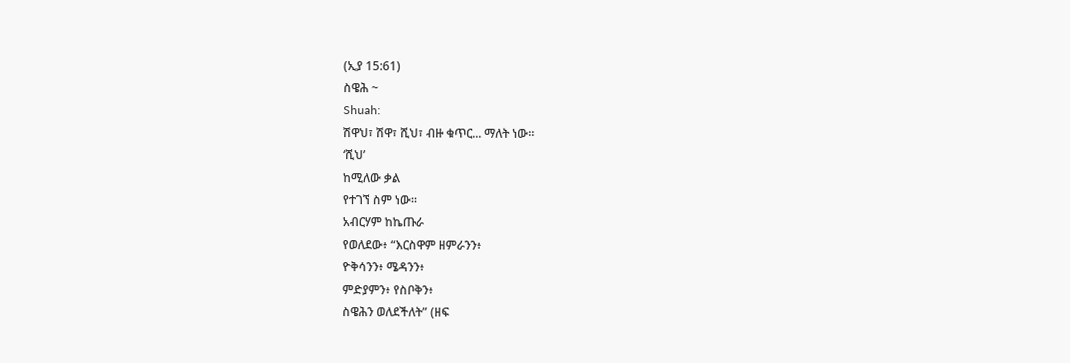(ኢያ 15:61)
ስዌሕ ~
Shuah:
ሽዋህ፣ ሽዋ፣ ሺህ፣ ብዙ ቁጥር... ማለት ነው።
‘ሺህ’
ከሚለው ቃል
የተገኘ ስም ነው።
አብርሃም ከኬጡራ
የወለደው፥ “እርስዋም ዘምራንን፥
ዮቅሳንን፥ ሜዳንን፥
ምድያምን፥ የስቦቅን፥
ስዌሕን ወለደችለት” (ዘፍ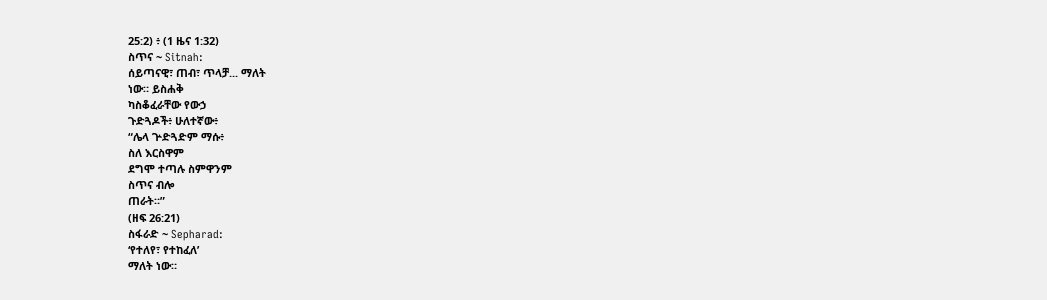25:2) ፥ (1 ዜና 1:32)
ስጥና ~ Sitnah:
ሰይጣናዊ፣ ጠብ፣ ጥላቻ... ማለት
ነው። ይስሐቅ
ካስቆፈራቸው የውኃ
ጉድጓዶች፥ ሁለተኛው፥
“ሌላ ጕድጓድም ማሱ፥
ስለ እርስዋም
ደግሞ ተጣሉ ስምዋንም
ስጥና ብሎ
ጠራት።”
(ዘፍ 26:21)
ስፋራድ ~ Sepharad:
‘የተለየ፣ የተከፈለ’
ማለት ነው።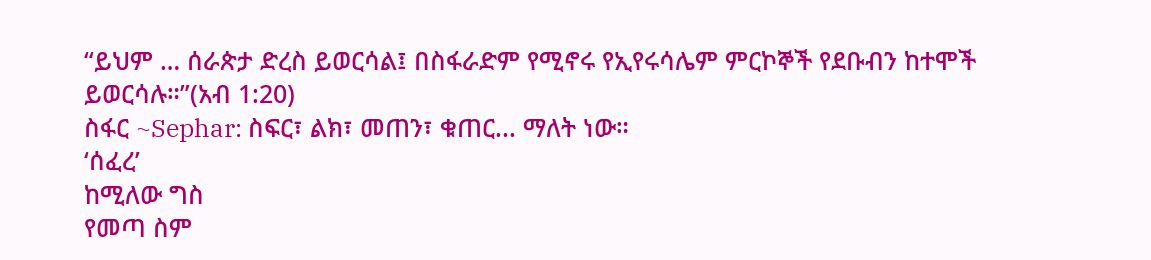“ይህም … ሰራጵታ ድረስ ይወርሳል፤ በስፋራድም የሚኖሩ የኢየሩሳሌም ምርኮኞች የደቡብን ከተሞች
ይወርሳሉ።”(አብ 1:20)
ስፋር ~Sephar: ስፍር፣ ልክ፣ መጠን፣ ቁጠር... ማለት ነው።
‘ሰፈረ’
ከሚለው ግስ
የመጣ ስም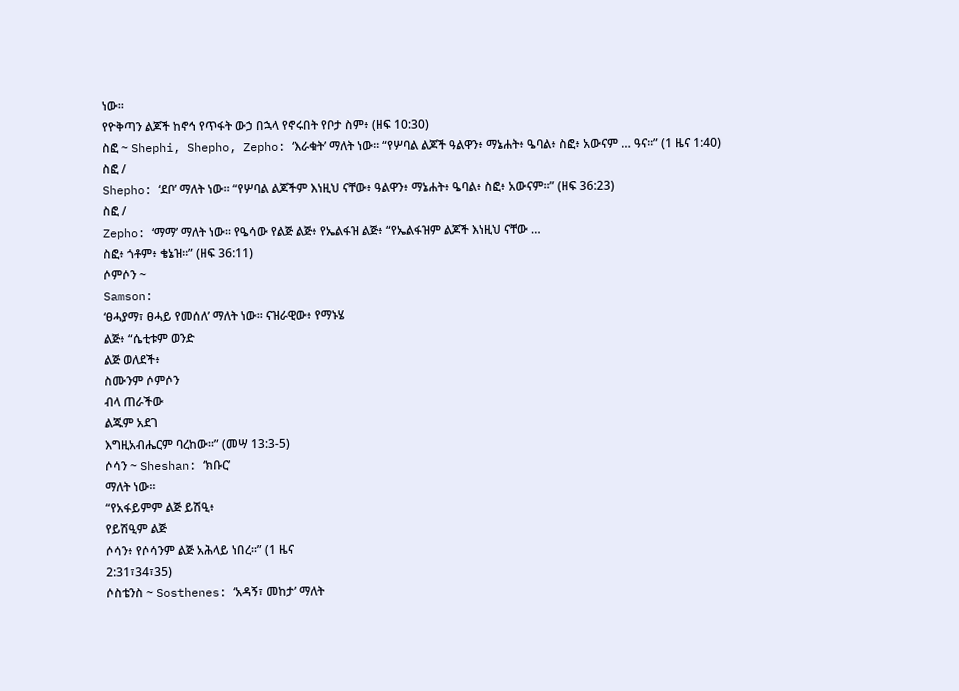ነው።
የዮቅጣን ልጆች ከኖኅ የጥፋት ውኃ በኋላ የኖሩበት የቦታ ስም፥ (ዘፍ 10:30)
ስፎ ~ Shephi, Shepho, Zepho: ‘እራቁት’ ማለት ነው። “የሦባል ልጆች ዓልዋን፥ ማኔሐት፥ ዔባል፥ ስፎ፥ አውናም … ዓና።” (1 ዜና 1:40)
ስፎ /
Shepho: ‘ደቦ’ ማለት ነው። “የሦባል ልጆችም እነዚህ ናቸው፥ ዓልዋን፥ ማኔሐት፥ ዔባል፥ ስፎ፥ አውናም።” (ዘፍ 36:23)
ስፎ /
Zepho: ‘ማማ’ ማለት ነው። የዔሳው የልጅ ልጅ፥ የኤልፋዝ ልጅ፥ “የኤልፋዝም ልጆች እነዚህ ናቸው …
ስፎ፥ ጎቶም፥ ቄኔዝ።” (ዘፍ 36:11)
ሶምሶን ~
Samson:
‘ፀሓያማ፣ ፀሓይ የመሰለ’ ማለት ነው። ናዝራዊው፥ የማኑሄ
ልጅ፥ “ሴቲቱም ወንድ
ልጅ ወለደች፥
ስሙንም ሶምሶን
ብላ ጠራችው
ልጁም አደገ
እግዚአብሔርም ባረከው።” (መሣ 13:3-5)
ሶሳን ~ Sheshan: ‘ክቡር’
ማለት ነው።
“የአፋይምም ልጅ ይሽዒ፥
የይሽዒም ልጅ
ሶሳን፥ የሶሳንም ልጅ አሕላይ ነበረ።” (1 ዜና
2:31፣34፣35)
ሶስቴንስ ~ Sosthenes: ‘አዳኝ፣ መከታ’ ማለት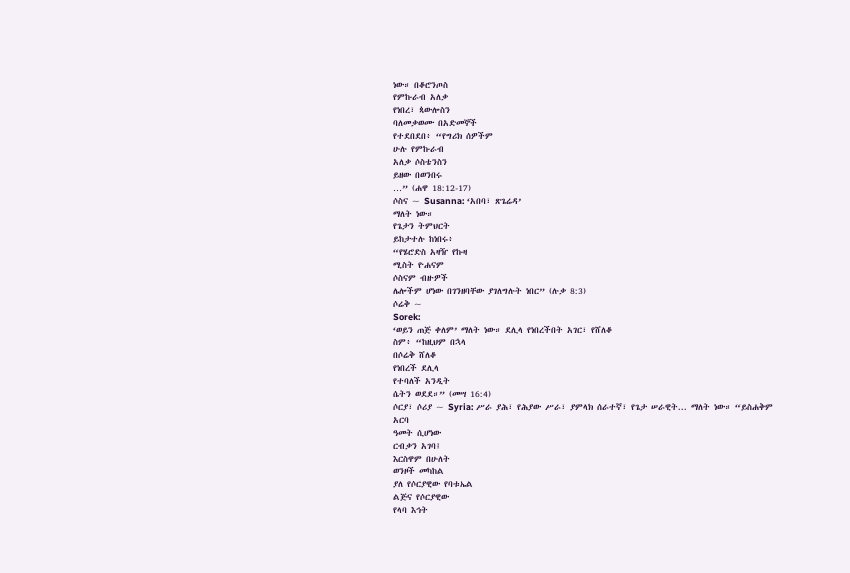ነው። በቆሮንጦስ
የምኩራብ አለቃ
የነበረ፣ ጳውሎስን
ባለመቃወሙ በአድመኞች
የተደበደበ፥ “የግሪክ ሰዎችም
ሁሉ የምኩራብ
አለቃ ሶስቴንስን
ይዘው በወንበሩ
…” (ሐዋ 18:12-17)
ሶስና ~ Susanna: ‘አበባ፣ ጽጌሬዳ’
ማለት ነው።
የጌታን ትምህርት
ይከታተሉ ከነበሩ፥
“የሄሮድስ አዛዥ የኩዛ
ሚስት ዮሐናም
ሶስናም ብዙዎች
ሌሎችም ሆነው በገንዘባቸው ያገለግሉት ነበር” (ሉቃ 8:3)
ሶሬቅ ~
Sorek:
‘ወይን ጠጅ ቀለም’ ማለት ነው። ደሊላ የነበረችበት አገር፣ የሸለቆ
ስም፥ “ከዚህም በኋላ
በሶሬቅ ሸለቆ
የነበረች ደሊላ
የተባለች አንዲት
ሴትን ወደደ።” (መሣ 16:4)
ሶርያ፣ ሶሪያ ~ Syria: ሥራ ያሕ፣ የሕያው ሥራ፣ ያምላክ ሰራተኛ፣ የጌታ ሠራዊት... ማለት ነው። “ይስሐቅም አርባ
ዓመት ሲሆነው
ርብቃን አገባ፤
እርስዋም በሁለት
ወንዞች መካከል
ያለ የሶርያዊው የባቱኤል
ልጅና የሶርያዊው
የላባ እኅት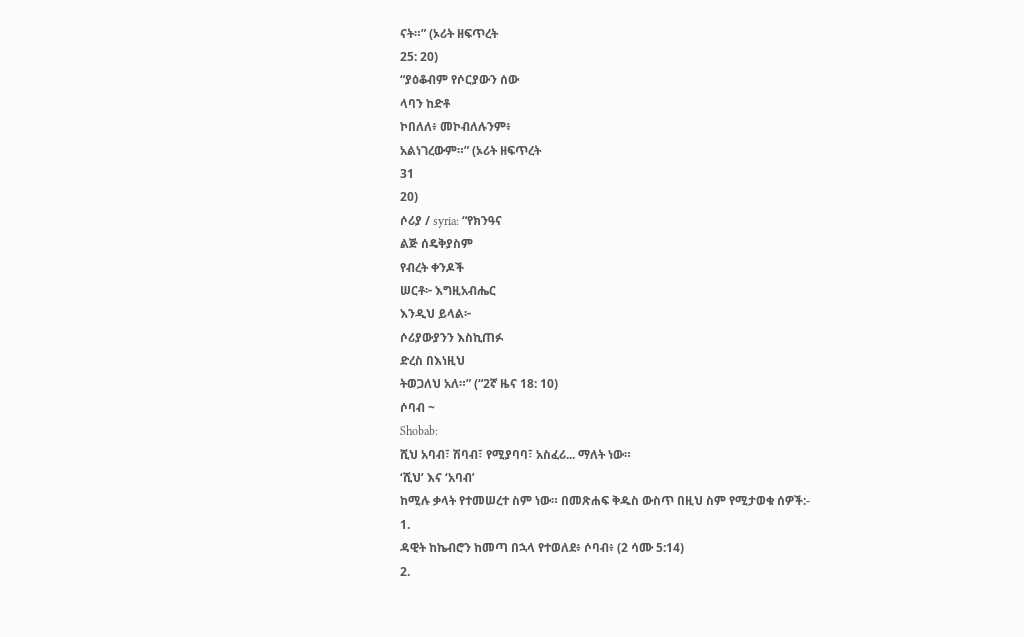ናት።” (ኦሪት ዘፍጥረት
25: 20)
“ያዕቆብም የሶርያውን ሰው
ላባን ከድቶ
ኮበለለ፥ መኮብለሉንም፥
አልነገረውም።” (ኦሪት ዘፍጥረት
31
20)
ሶሪያ / syria: “የክንዓና
ልጅ ሰዴቅያስም
የብረት ቀንዶች
ሠርቶ፦ እግዚአብሔር
እንዲህ ይላል፦
ሶሪያውያንን እስኪጠፉ
ድረስ በእነዚህ
ትወጋለህ አለ።” (“2ኛ ዜና 18: 10)
ሶባብ ~
Shobab:
ሺህ አባብ፣ ሽባብ፣ የሚያባባ፣ አስፈሪ... ማለት ነው።
‘ሺህ’ እና ‘አባብ’
ከሚሉ ቃላት የተመሠረተ ስም ነው። በመጽሐፍ ቅዱስ ውስጥ በዚህ ስም የሚታወቁ ሰዎች:-
1.
ዳዊት ከኬብሮን ከመጣ በኋላ የተወለደ፥ ሶባብ፥ (2 ሳሙ 5:14)
2.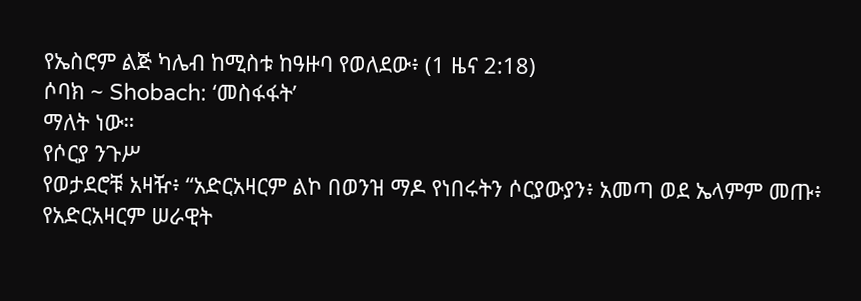የኤስሮም ልጅ ካሌብ ከሚስቱ ከዓዙባ የወለደው፥ (1 ዜና 2:18)
ሶባክ ~ Shobach: ‘መስፋፋት’
ማለት ነው።
የሶርያ ንጉሥ
የወታደሮቹ አዛዥ፥ “አድርአዛርም ልኮ በወንዝ ማዶ የነበሩትን ሶርያውያን፥ አመጣ ወደ ኤላምም መጡ፥
የአድርአዛርም ሠራዊት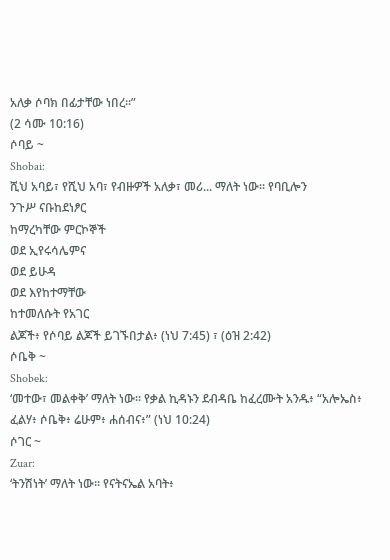አለቃ ሶባክ በፊታቸው ነበረ።”
(2 ሳሙ 10:16)
ሶባይ ~
Shobai:
ሺህ አባይ፣ የሺህ አባ፣ የብዙዎች አለቃ፣ መሪ... ማለት ነው። የባቢሎን
ንጉሥ ናቡከደነፆር
ከማረካቸው ምርኮኞች
ወደ ኢየሩሳሌምና
ወደ ይሁዳ
ወደ እየከተማቸው
ከተመለሱት የአገር
ልጆች፥ የሶባይ ልጆች ይገኙበታል፥ (ነህ 7:45) ፣ (ዕዝ 2:42)
ሶቤቅ ~
Shobek:
‘መተው፣ መልቀቅ’ ማለት ነው። የቃል ኪዳኑን ደብዳቤ ከፈረሙት አንዱ፥ “አሎኤስ፥ ፈልሃ፥ ሶቤቅ፥ ሬሁም፥ ሐሰብና፥” (ነህ 10:24)
ሶገር ~
Zuar:
‘ትንሽነት’ ማለት ነው። የናትናኤል አባት፥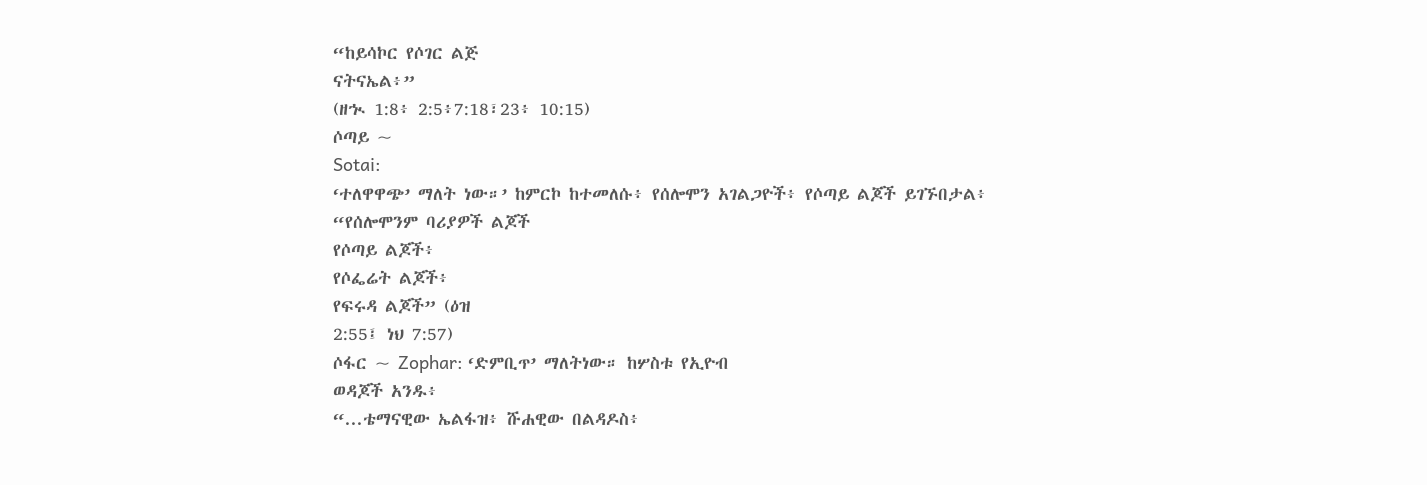“ከይሳኮር የሶገር ልጅ
ናትናኤል፥”
(ዘኊ 1:8፥ 2:5፥7:18፣23፥ 10:15)
ሶጣይ ~
Sotai:
‘ተለዋዋጭ’ ማለት ነው።’ ከምርኮ ከተመለሱ፥ የሰሎሞን አገልጋዮች፥ የሶጣይ ልጆች ይገኙበታል፥
“የሰሎሞንም ባሪያዎች ልጆች
የሶጣይ ልጆች፥
የሶፌሬት ልጆች፥
የፍሩዳ ልጆች” (ዕዝ
2:55፤ ነህ 7:57)
ሶፋር ~ Zophar: ‘ድምቢጥ’ ማለትነው። ከሦስቱ የኢዮብ
ወዳጆች አንዱ፥
“...ቴማናዊው ኤልፋዝ፥ ሹሐዊው በልዳዶስ፥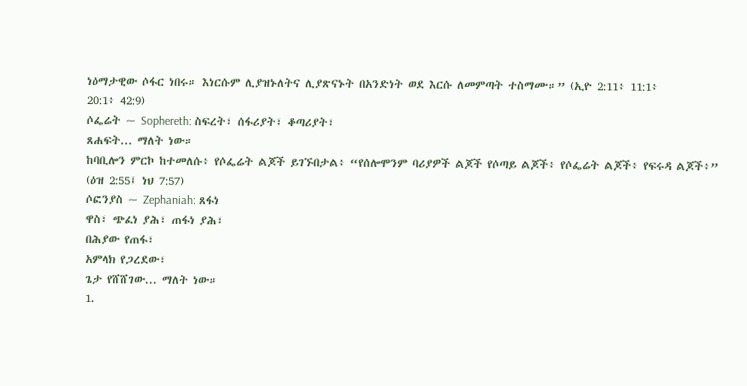ነዕማታዊው ሶፋር ነበሩ። እነርሱም ሊያዝኑለትና ሊያጽናኑት በአንድነት ወደ እርሱ ለመምጣት ተስማሙ።” (ኢዮ 2:11፥ 11:1፥
20:1፥ 42:9)
ሶፌሬት ~ Sophereth: ስፍረት፣ ሰፋሪያት፣ ቆጣሪያት፣
ጸሐፍት... ማለት ነው።
ከባቢሎን ምርኮ ከተመለሱ፥ የሶፌሬት ልጆች ይገኙበታል፥ “የሰሎሞንም ባሪያዎች ልጆች የሶጣይ ልጆች፥ የሶፌሬት ልጆች፥ የፍሩዳ ልጆች፥” (ዕዝ 2:55፤ ነህ 7:57)
ሶፎንያስ ~ Zephaniah: ጸፋነ
ዋስ፣ ጭፈነ ያሕ፣ ጠፋነ ያሕ፣
በሕያው የጠፋ፣
አምላክ የጋረደው፣
ጌታ የሸሸገው... ማለት ነው።
1.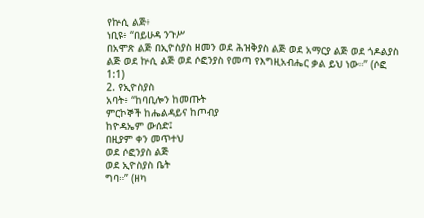የኵሲ ልጅ፥
ነቢዩ፥ “በይሁዳ ንጉሥ
በአሞጽ ልጅ በኢዮስያስ ዘመን ወደ ሕዝቅያስ ልጅ ወደ አማርያ ልጅ ወደ ጎዶልያስ ልጅ ወደ ኵሲ ልጅ ወደ ሶፎንያስ የመጣ የእግዚአብሔር ቃል ይህ ነው።” (ሶፎ 1:1)
2. የኢዮስያስ
አባት፥ “ከባቢሎን ከመጡት
ምርኮኞች ከሔልዳይና ከጦብያ
ከዮዳኤም ውሰድ፤
በዚያም ቀን መጥተህ
ወደ ሶፎንያስ ልጅ
ወደ ኢዮስያስ ቤት
ግባ።” (ዘካ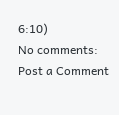6:10)
No comments:
Post a Comment